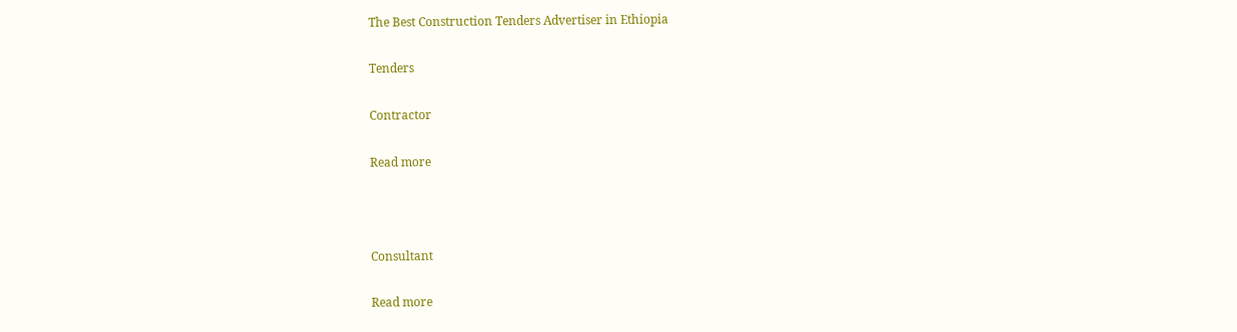The Best Construction Tenders Advertiser in Ethiopia

Tenders

Contractor

Read more



Consultant

Read more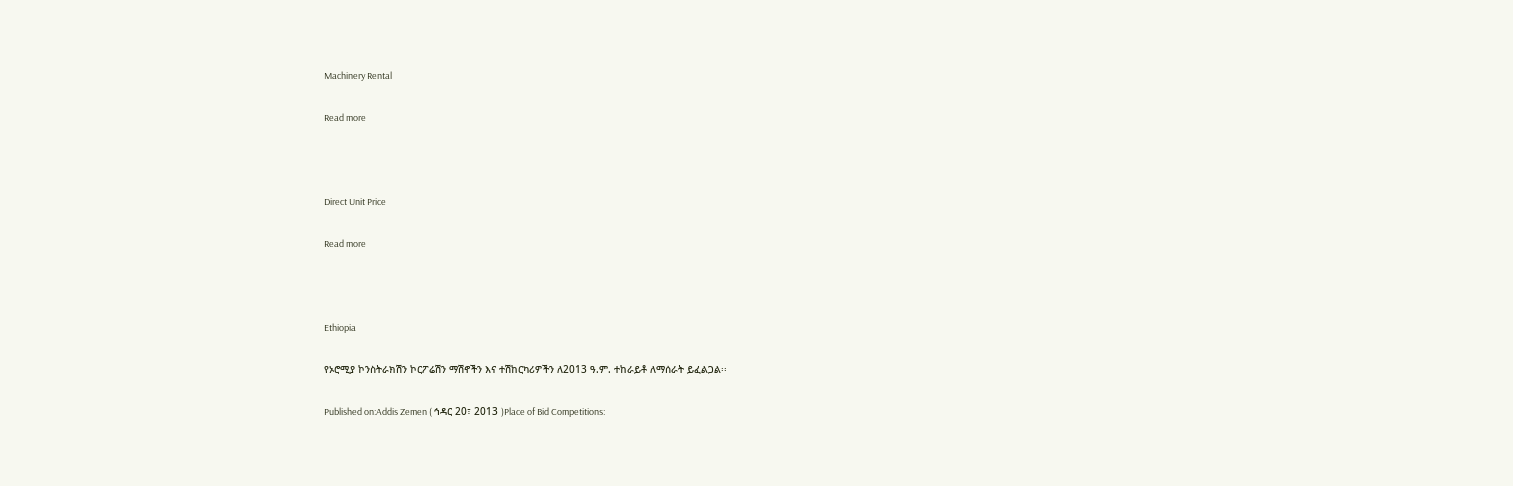Machinery Rental

Read more



Direct Unit Price

Read more



Ethiopia

የኦሮሚያ ኮንስትራክሽን ኮርፖሬሽን ማሽኖችን እና ተሽከርካሪዎችን ለ2013 ዓ.ም. ተከራይቶ ለማሰራት ይፈልጋል፡፡

Published on:Addis Zemen ( ኅዳር 20፣ 2013 )Place of Bid Competitions: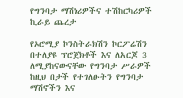የግንባታ ማሽነሪዎችና ተሽከርካሪዎች ኪራይ ጨረታ

የኦሮሚያ ኮንስትራክሽን ኮርፖሬሽን በተለያዩ ፕሮጀክቶች እና ለአርጆ 3 ለሚያከናውናቸው የግንባታ ሥራዎች ከዚህ በታች የተገለፁትን የግንባታ ማሽኖችን እና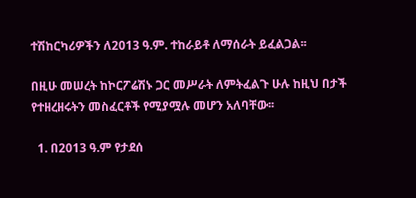ተሽከርካሪዎችን ለ2013 ዓ.ም. ተከራይቶ ለማሰራት ይፈልጋል፡፡

በዚሁ መሠረት ከኮርፖሬሽኑ ጋር መሥራት ለምትፈልጉ ሁሉ ከዚህ በታች የተዘረዘሩትን መስፈርቶች የሚያሟሉ መሆን አለባቸው፡፡

  1. በ2013 ዓ.ም የታደሰ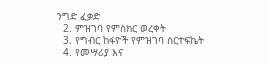ንግድ ፈቃድ
  2. ምዝገባ የምስክር ወረቀት
  3. የግብር ከፋዮች የምዝገባ ሰርተፍኬት
  4. የመሣሪያ እና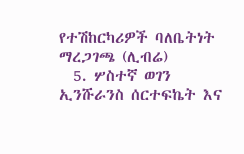የተሽከርካሪዎች ባለቤትነት ማረጋገጫ (ሊብሬ)
  5. ሦስተኛ ወገን ኢንሹራንስ ሰርተፍኬት እና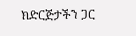ክድርጅታችን ጋር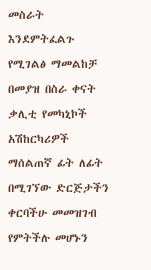መስራት እንደምትፈልጉ የሚገልፅ ማመልከቻ በመያዝ በስራ ቀናት ቃሊቲ የመካኒኮች አሽከርካሪዎች ማሰልጠኛ ፊት ለፊት በሚገኘው ድርጅታችን ቀርባችሁ መመዝገብ የምትችሉ መሆኑን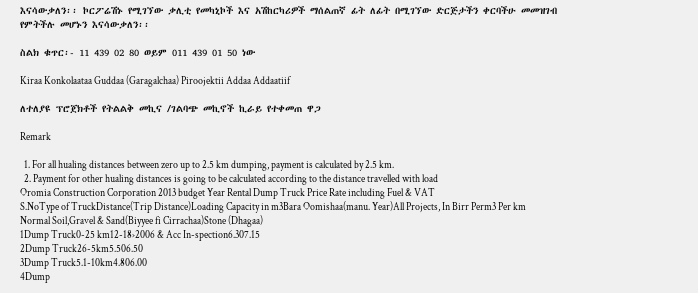እናሳውቃለን፡፡ ኮርፖሬሽኑ የሚገኘው ቃሊቲ የመካኒኮች እና አሽከርካሪዎች ማሰልጠኛ ፊት ለፊት በሚገኘው ድርጅታችን ቀርባችሁ መመዝገብ የምትችሉ መሆኑን እናሳውቃለን፡፡

ስልክ ቁጥር፡- 11 439 02 80 ወይም 011 439 01 50 ነው

Kiraa Konkolaataa Guddaa (Garagalchaa) Piroojektii Addaa Addaatiif

ለተለያዩ ፕሮጀክቶች የትልልቅ መኪና /ገልባጭ መኪኖች ኪራይ የተቀመጠ ዋጋ

Remark

  1. For all hualing distances between zero up to 2.5 km dumping, payment is calculated by 2.5 km.
  2. Payment for other hualing distances is going to be calculated according to the distance travelled with load
Oromia Construction Corporation 2013 budget Year Rental Dump Truck Price Rate including Fuel & VAT
S.NoType of TruckDistance(Trip Distance)Loading Capacity in m3Bara Oomishaa(manu. Year)All Projects, In Birr Perm3 Per km
Normal Soil,Gravel & Sand(Biyyee fi Cirrachaa)Stone (Dhagaa)
1Dump Truck0-25 km12-18›2006 & Acc In-spection6.307.15
2Dump Truck26-5km5.506.50
3Dump Truck5.1-10km4.806.00
4Dump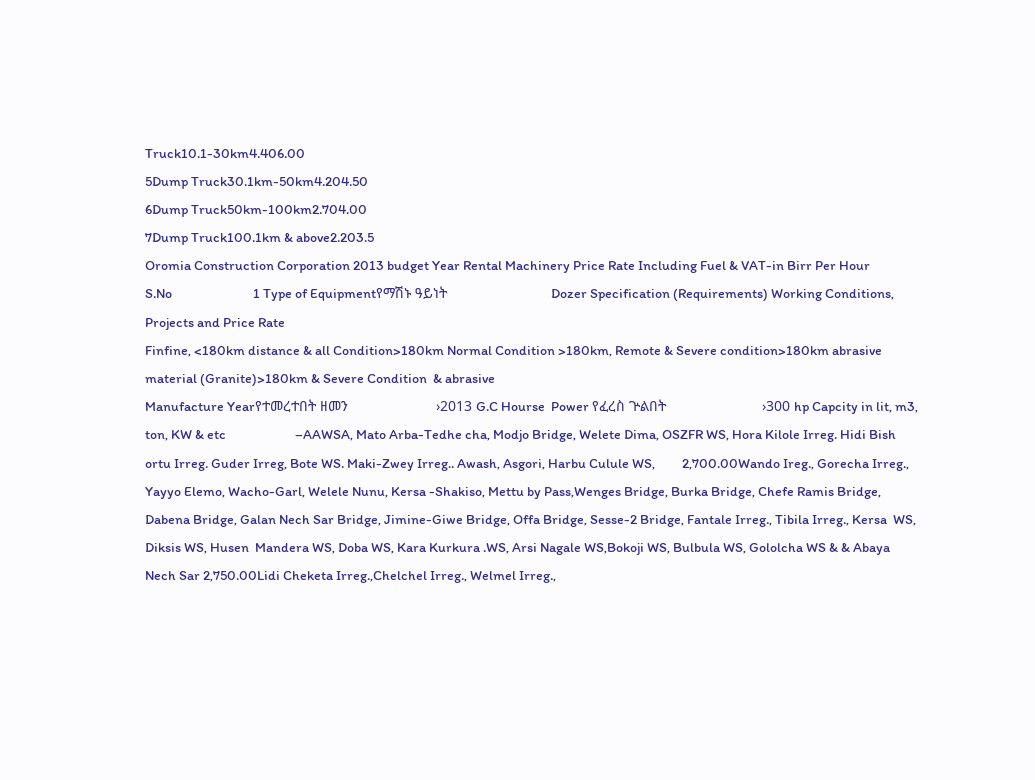Truck10.1-30km4.406.00
5Dump Truck30.1km-50km4.204.50
6Dump Truck50km-100km2.704.00
7Dump Truck100.1km & above2.203.5
Oromia Construction Corporation 2013 budget Year Rental Machinery Price Rate Including Fuel & VAT-in Birr Per Hour
S.No                           1 Type of Equipmentየማሽኑ ዓይነት                          Dozer Specification (Requirements) Working Conditions, Projects and Price Rate
Finfine, <180km distance & all Condition>180km Normal Condition >180km, Remote & Severe condition>180km abrasive material (Granite)>180km & Severe Condition  & abrasive
Manufacture Yearየተመረተበት ዘመን                      ›2013 G.C Hourse  Power የፈረስ ጕልበት                        ›300 hp Capcity in lit, m3, ton, KW & etc                       –AAWSA, Mato Arba-Tedhe cha, Modjo Bridge, Welete Dima, OSZFR WS, Hora Kilole Irreg. Hidi Bish ortu Irreg. Guder Irreg, Bote WS. Maki-Zwey Irreg.. Awash, Asgori, Harbu Culule WS,         2,700.00Wando Ireg., Gorecha Irreg., Yayyo Elemo, Wacho-Garl, Welele Nunu, Kersa -Shakiso, Mettu by Pass,Wenges Bridge, Burka Bridge, Chefe Ramis Bridge, Dabena Bridge, Galan Nech Sar Bridge, Jimine-Giwe Bridge, Offa Bridge, Sesse-2 Bridge, Fantale Irreg., Tibila Irreg., Kersa  WS, Diksis WS, Husen  Mandera WS, Doba WS, Kara Kurkura .WS, Arsi Nagale WS,Bokoji WS, Bulbula WS, Gololcha WS & & Abaya Nech Sar 2,750.00Lidi Cheketa Irreg.,Chelchel Irreg., Welmel Irreg.,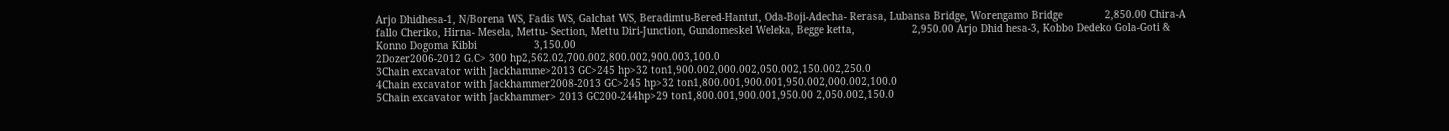Arjo Dhidhesa-1, N/Borena WS, Fadis WS, Galchat WS, Beradimtu-Bered-Hantut, Oda-Boji-Adecha- Rerasa, Lubansa Bridge, Worengamo Bridge              2,850.00 Chira-A fallo Cheriko, Hirna- Mesela, Mettu- Section, Mettu Diri-Junction, Gundomeskel Weleka, Begge ketta,                   2,950.00 Arjo Dhid hesa-3, Kobbo Dedeko Gola-Goti & Konno Dogoma Kibbi                   3,150.00
2Dozer2006-2012 G.C> 300 hp2,562.02,700.002,800.002,900.003,100.0
3Chain excavator with Jackhamme>2013 GC>245 hp>32 ton1,900.002,000.002,050.002,150.002,250.0
4Chain excavator with Jackhammer2008-2013 GC>245 hp>32 ton1,800.001,900.001,950.002,000.002,100.0
5Chain excavator with Jackhammer> 2013 GC200-244hp>29 ton1,800.001,900.001,950.00 2,050.002,150.0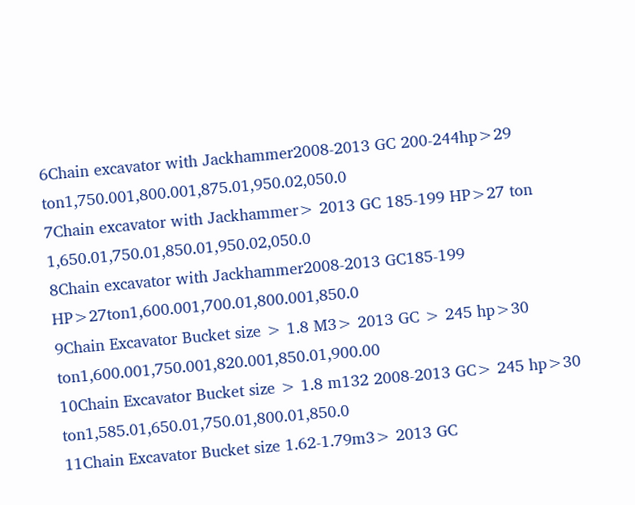6Chain excavator with Jackhammer2008-2013 GC 200-244hp>29 ton1,750.001,800.001,875.01,950.02,050.0
7Chain excavator with Jackhammer> 2013 GC 185-199 HP>27 ton 1,650.01,750.01,850.01,950.02,050.0
8Chain excavator with Jackhammer2008-2013 GC185-199 HP>27ton1,600.001,700.01,800.001,850.0
9Chain Excavator Bucket size > 1.8 M3> 2013 GC > 245 hp>30 ton1,600.001,750.001,820.001,850.01,900.00
10Chain Excavator Bucket size > 1.8 m132 2008-2013 GC> 245 hp>30 ton1,585.01,650.01,750.01,800.01,850.0
11Chain Excavator Bucket size 1.62-1.79m3> 2013 GC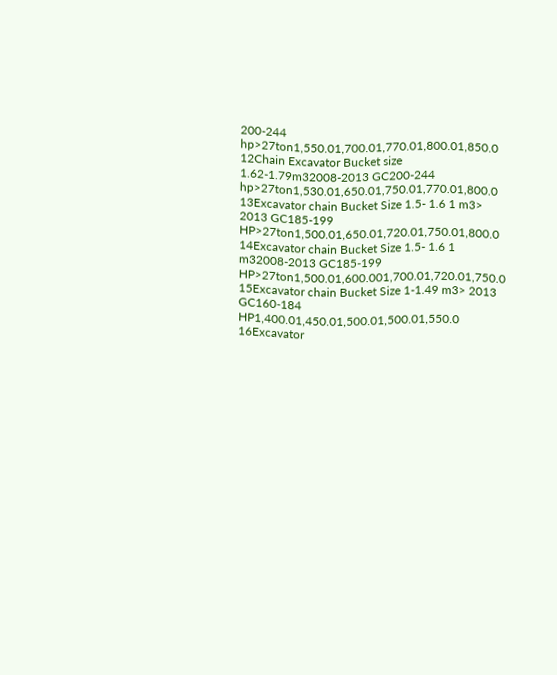200-244 hp>27ton1,550.01,700.01,770.01,800.01,850.0
12Chain Excavator Bucket size 1.62-1.79m32008-2013 GC200-244 hp>27ton1,530.01,650.01,750.01,770.01,800.0
13Excavator chain Bucket Size 1.5- 1.6 1 m3> 2013 GC185-199 HP>27ton1,500.01,650.01,720.01,750.01,800.0
14Excavator chain Bucket Size 1.5- 1.6 1 m32008-2013 GC185-199 HP>27ton1,500.01,600.001,700.01,720.01,750.0
15Excavator chain Bucket Size 1-1.49 m3> 2013 GC160-184 HP1,400.01,450.01,500.01,500.01,550.0
16Excavator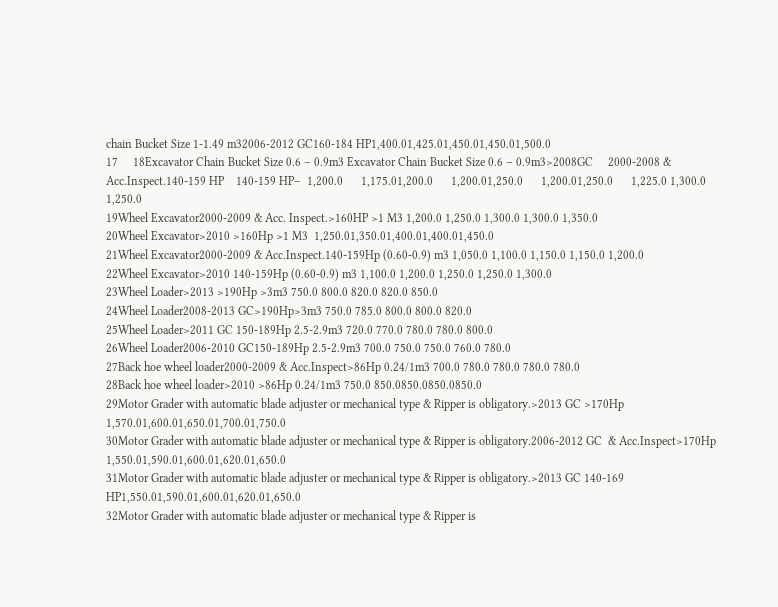chain Bucket Size 1-1.49 m32006-2012 GC160-184 HP1,400.01,425.01,450.01,450.01,500.0
17     18Excavator Chain Bucket Size 0.6 – 0.9m3 Excavator Chain Bucket Size 0.6 – 0.9m3>2008GC     2000-2008 & Acc.Inspect.140-159 HP    140-159 HP–  1,200.0      1,175.01,200.0      1,200.01,250.0      1,200.01,250.0      1,225.0 1,300.0      1,250.0
19Wheel Excavator2000-2009 & Acc. Inspect.>160HP >1 M3 1,200.0 1,250.0 1,300.0 1,300.0 1,350.0
20Wheel Excavator>2010 >160Hp >1 M3  1,250.01,350.01,400.01,400.01,450.0
21Wheel Excavator2000-2009 & Acc.Inspect.140-159Hp (0.60-0.9) m3 1,050.0 1,100.0 1,150.0 1,150.0 1,200.0
22Wheel Excavator>2010 140-159Hp (0.60-0.9) m3 1,100.0 1,200.0 1,250.0 1,250.0 1,300.0
23Wheel Loader>2013 >190Hp >3m3 750.0 800.0 820.0 820.0 850.0
24Wheel Loader2008-2013 GC>190Hp>3m3 750.0 785.0 800.0 800.0 820.0
25Wheel Loader>2011 GC 150-189Hp 2.5-2.9m3 720.0 770.0 780.0 780.0 800.0
26Wheel Loader2006-2010 GC150-189Hp 2.5-2.9m3 700.0 750.0 750.0 760.0 780.0
27Back hoe wheel loader2000-2009 & Acc.Inspect>86Hp 0.24/1m3 700.0 780.0 780.0 780.0 780.0
28Back hoe wheel loader>2010 >86Hp 0.24/1m3 750.0 850.0850.0850.0850.0
29Motor Grader with automatic blade adjuster or mechanical type & Ripper is obligatory.>2013 GC >170Hp 1,570.01,600.01,650.01,700.01,750.0
30Motor Grader with automatic blade adjuster or mechanical type & Ripper is obligatory.2006-2012 GC  & Acc.Inspect>170Hp 1,550.01,590.01,600.01,620.01,650.0
31Motor Grader with automatic blade adjuster or mechanical type & Ripper is obligatory.>2013 GC 140-169 HP1,550.01,590.01,600.01,620.01,650.0
32Motor Grader with automatic blade adjuster or mechanical type & Ripper is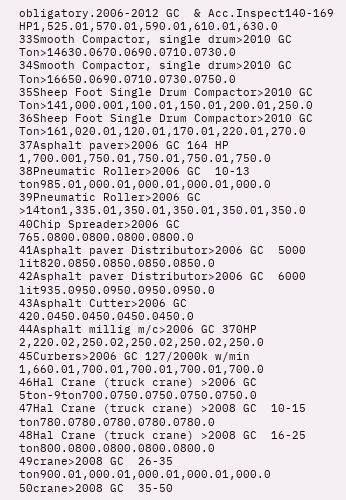obligatory.2006-2012 GC  & Acc.Inspect140-169 HP1,525.01,570.01,590.01,610.01,630.0
33Smooth Compactor, single drum>2010 GC Ton>14630.0670.0690.0710.0730.0
34Smooth Compactor, single drum>2010 GC Ton>16650.0690.0710.0730.0750.0
35Sheep Foot Single Drum Compactor>2010 GC Ton>141,000.001,100.01,150.01,200.01,250.0
36Sheep Foot Single Drum Compactor>2010 GC Ton>161,020.01,120.01,170.01,220.01,270.0
37Asphalt paver>2006 GC 164 HP 1,700.001,750.01,750.01,750.01,750.0
38Pneumatic Roller>2006 GC  10-13 ton985.01,000.01,000.01,000.01,000.0
39Pneumatic Roller>2006 GC  >14ton1,335.01,350.01,350.01,350.01,350.0
40Chip Spreader>2006 GC   765.0800.0800.0800.0800.0
41Asphalt paver Distributor>2006 GC  5000 lit820.0850.0850.0850.0850.0
42Asphalt paver Distributor>2006 GC  6000 lit935.0950.0950.0950.0950.0
43Asphalt Cutter>2006 GC   420.0450.0450.0450.0450.0
44Asphalt millig m/c>2006 GC 370HP 2,220.02,250.02,250.02,250.02,250.0
45Curbers>2006 GC 127/2000k w/min 1,660.01,700.01,700.01,700.01,700.0
46Hal Crane (truck crane) >2006 GC  5ton-9ton700.0750.0750.0750.0750.0
47Hal Crane (truck crane) >2008 GC  10-15 ton780.0780.0780.0780.0780.0
48Hal Crane (truck crane) >2008 GC  16-25 ton800.0800.0800.0800.0800.0
49crane>2008 GC  26-35 ton900.01,000.01,000.01,000.01,000.0
50crane>2008 GC  35-50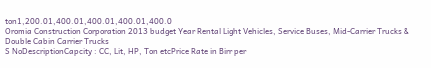ton1,200.01,400.01,400.01,400.01,400.0
Oromia Construction Corporation 2013 budget Year Rental Light Vehicles, Service Buses, Mid-Carrier Trucks & Double Cabin Carrier Trucks
S NoDescriptionCapcity : CC, Lit, HP, Ton etcPrice Rate in Birr per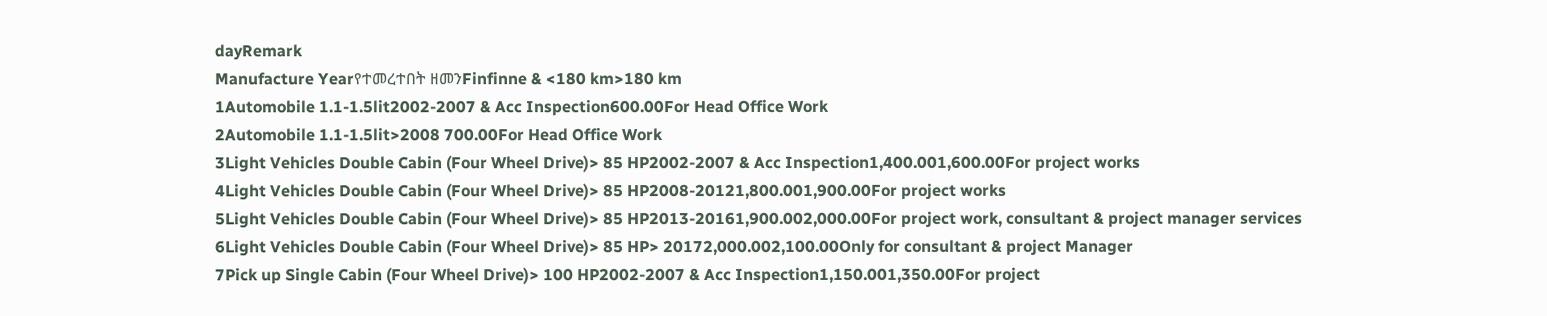dayRemark
Manufacture Yearየተመረተበት ዘመንFinfinne & <180 km>180 km
1Automobile 1.1-1.5lit2002-2007 & Acc Inspection600.00For Head Office Work
2Automobile 1.1-1.5lit>2008 700.00For Head Office Work
3Light Vehicles Double Cabin (Four Wheel Drive)> 85 HP2002-2007 & Acc Inspection1,400.001,600.00For project works
4Light Vehicles Double Cabin (Four Wheel Drive)> 85 HP2008-20121,800.001,900.00For project works
5Light Vehicles Double Cabin (Four Wheel Drive)> 85 HP2013-20161,900.002,000.00For project work, consultant & project manager services
6Light Vehicles Double Cabin (Four Wheel Drive)> 85 HP> 20172,000.002,100.00Only for consultant & project Manager
7Pick up Single Cabin (Four Wheel Drive)> 100 HP2002-2007 & Acc Inspection1,150.001,350.00For project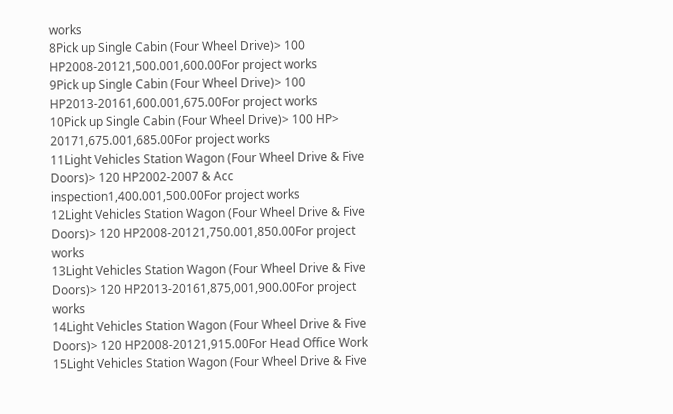works
8Pick up Single Cabin (Four Wheel Drive)> 100 HP2008-20121,500.001,600.00For project works
9Pick up Single Cabin (Four Wheel Drive)> 100 HP2013-20161,600.001,675.00For project works
10Pick up Single Cabin (Four Wheel Drive)> 100 HP> 20171,675.001,685.00For project works
11Light Vehicles Station Wagon (Four Wheel Drive & Five Doors)> 120 HP2002-2007 & Acc inspection1,400.001,500.00For project works
12Light Vehicles Station Wagon (Four Wheel Drive & Five Doors)> 120 HP2008-20121,750.001,850.00For project works
13Light Vehicles Station Wagon (Four Wheel Drive & Five Doors)> 120 HP2013-20161,875,001,900.00For project works
14Light Vehicles Station Wagon (Four Wheel Drive & Five Doors)> 120 HP2008-20121,915.00For Head Office Work
15Light Vehicles Station Wagon (Four Wheel Drive & Five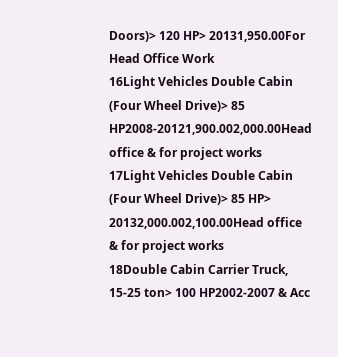Doors)> 120 HP> 20131,950.00For Head Office Work
16Light Vehicles Double Cabin (Four Wheel Drive)> 85 HP2008-20121,900.002,000.00Head office & for project works
17Light Vehicles Double Cabin (Four Wheel Drive)> 85 HP> 20132,000.002,100.00Head office & for project works
18Double Cabin Carrier Truck, 15-25 ton> 100 HP2002-2007 & Acc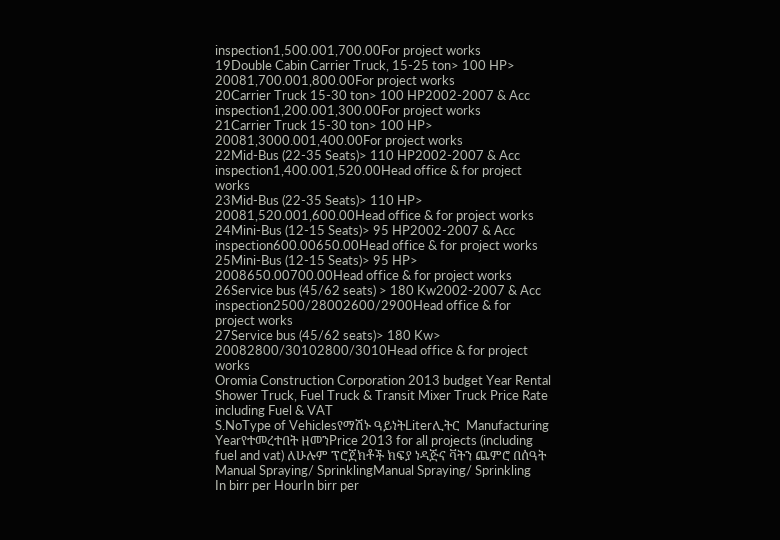inspection1,500.001,700.00For project works
19Double Cabin Carrier Truck, 15-25 ton> 100 HP> 20081,700.001,800.00For project works
20Carrier Truck 15-30 ton> 100 HP2002-2007 & Acc inspection1,200.001,300.00For project works
21Carrier Truck 15-30 ton> 100 HP> 20081,3000.001,400.00For project works
22Mid-Bus (22-35 Seats)> 110 HP2002-2007 & Acc inspection1,400.001,520.00Head office & for project works
23Mid-Bus (22-35 Seats)> 110 HP> 20081,520.001,600.00Head office & for project works
24Mini-Bus (12-15 Seats)> 95 HP2002-2007 & Acc inspection600.00650.00Head office & for project works
25Mini-Bus (12-15 Seats)> 95 HP> 2008650.00700.00Head office & for project works
26Service bus (45/62 seats) > 180 Kw2002-2007 & Acc inspection2500/28002600/2900Head office & for project works
27Service bus (45/62 seats)> 180 Kw> 20082800/30102800/3010Head office & for project works
Oromia Construction Corporation 2013 budget Year Rental Shower Truck, Fuel Truck & Transit Mixer Truck Price Rate including Fuel & VAT
S.NoType of Vehiclesየማሽኑ ዓይነትLiterሊትር  Manufacturing Yearየተመረተበት ዘመንPrice 2013 for all projects (including fuel and vat) ለሁሉም ፕሮጀክቶች ክፍያ ነዳጅና ቫትን ጨምሮ በሰዓት
Manual Spraying/ SprinklingManual Spraying/ Sprinkling
In birr per HourIn birr per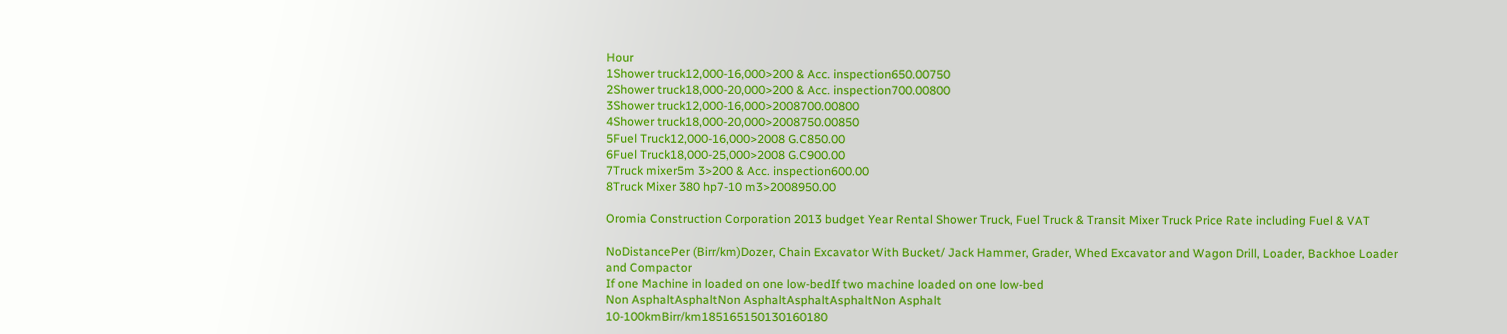Hour
1Shower truck12,000-16,000>200 & Acc. inspection650.00750
2Shower truck18,000-20,000>200 & Acc. inspection700.00800
3Shower truck12,000-16,000>2008700.00800
4Shower truck18,000-20,000>2008750.00850
5Fuel Truck12,000-16,000>2008 G.C850.00
6Fuel Truck18,000-25,000>2008 G.C900.00
7Truck mixer5m 3>200 & Acc. inspection600.00
8Truck Mixer 380 hp7-10 m3>2008950.00

Oromia Construction Corporation 2013 budget Year Rental Shower Truck, Fuel Truck & Transit Mixer Truck Price Rate including Fuel & VAT

NoDistancePer (Birr/km)Dozer, Chain Excavator With Bucket/ Jack Hammer, Grader, Whed Excavator and Wagon Drill, Loader, Backhoe Loader and Compactor
If one Machine in loaded on one low-bedIf two machine loaded on one low-bed
Non AsphaltAsphaltNon AsphaltAsphaltAsphaltNon Asphalt
10-100kmBirr/km185165150130160180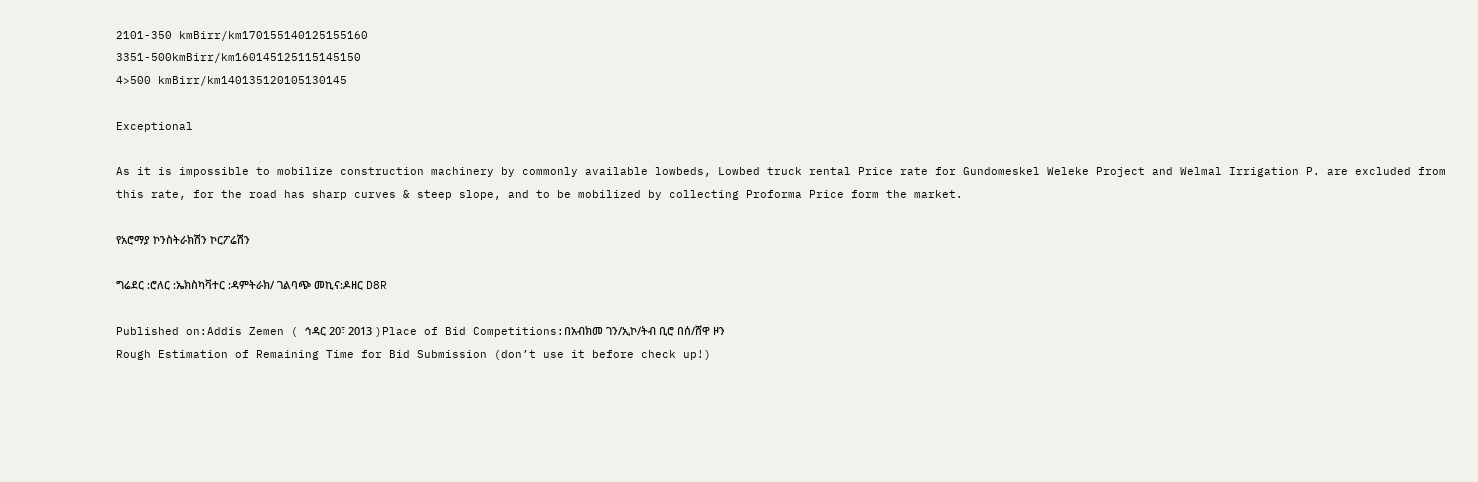2101-350 kmBirr/km170155140125155160
3351-500kmBirr/km160145125115145150
4>500 kmBirr/km140135120105130145

Exceptional

As it is impossible to mobilize construction machinery by commonly available lowbeds, Lowbed truck rental Price rate for Gundomeskel Weleke Project and Welmal Irrigation P. are excluded from this rate, for the road has sharp curves & steep slope, and to be mobilized by collecting Proforma Price form the market.

የአሮማያ ኮንስትራክሽን ኮርፖሬሽን

ግሬደር :ሮለር :ኤክስካቫተር :ዳምትራክ/ ገልባጭ መኪና:ዶዘር D8R

Published on:Addis Zemen ( ኅዳር 20፣ 2013 )Place of Bid Competitions:በአብክመ ገን/ኢኮ/ትብ ቢሮ በሰ/ሸዋ ዞን
Rough Estimation of Remaining Time for Bid Submission (don’t use it before check up!)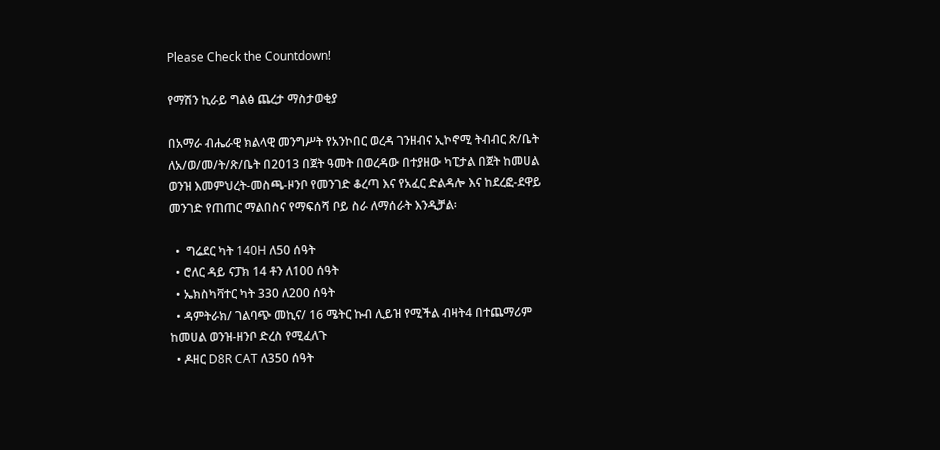Please Check the Countdown!

የማሽን ኪራይ ግልፅ ጨረታ ማስታወቂያ

በአማራ ብሔራዊ ክልላዊ መንግሥት የአንኮበር ወረዳ ገንዘብና ኢኮኖሚ ትብብር ጽ/ቤት ለአ/ወ/መ/ት/ጽ/ቤት በ2013 በጀት ዓመት በወረዳው በተያዘው ካፒታል በጀት ከመሀል ወንዝ እመምህረት-መስጫ-ዞንቦ የመንገድ ቆረጣ እና የአፈር ድልዳሎ እና ከደረፎ-ደዋይ መንገድ የጠጠር ማልበስና የማፍሰሻ ቦይ ስራ ለማሰራት እንዲቻል፡

  •  ግሬደር ካት 140H ለ50 ሰዓት
  • ሮለር ዳይ ናፓክ 14 ቶን ለ100 ሰዓት
  • ኤክስካቫተር ካት 330 ለ200 ሰዓት
  • ዳምትራክ/ ገልባጭ መኪና/ 16 ሜትር ኩብ ሊይዝ የሚችል ብዛት4 በተጨማሪም ከመሀል ወንዝ-ዘንቦ ድረስ የሚፈለጉ
  • ዶዘር D8R CAT ለ350 ሰዓት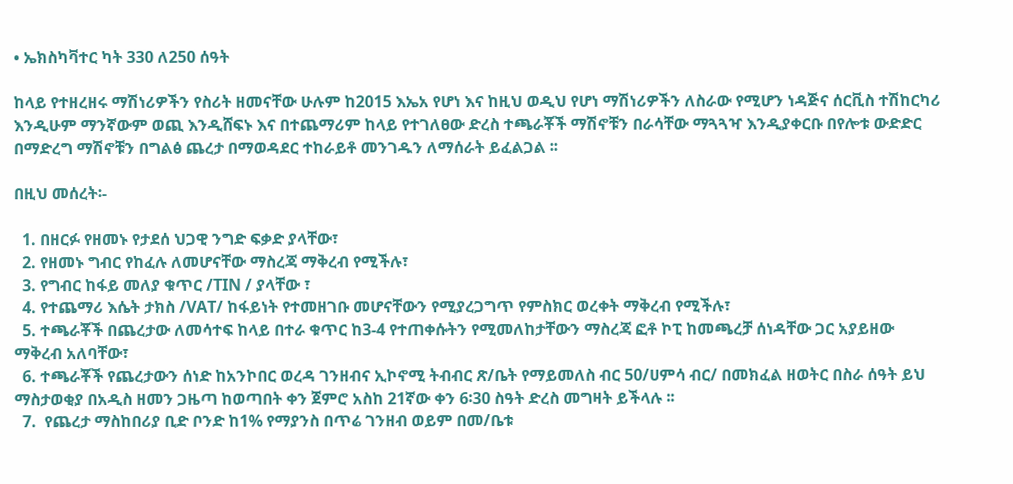• ኤክስካቫተር ካት 330 ለ250 ሰዓት

ከላይ የተዘረዘሩ ማሽነሪዎችን የስሪት ዘመናቸው ሁሉም ከ2015 እኤአ የሆነ እና ከዚህ ወዲህ የሆነ ማሽነሪዎችን ለስራው የሚሆን ነዳጅና ሰርቪስ ተሽከርካሪ እንዲሁም ማንኛውም ወጪ እንዲሸፍኑ እና በተጨማሪም ከላይ የተገለፀው ድረስ ተጫራቾች ማሽኖቹን በራሳቸው ማጓጓዣ እንዲያቀርቡ በየሎቱ ውድድር በማድረግ ማሽኖቹን በግልፅ ጨረታ በማወዳደር ተከራይቶ መንገዱን ለማሰራት ይፈልጋል ፡፡

በዚህ መሰረት፡-

  1. በዘርፉ የዘመኑ የታደሰ ህጋዊ ንግድ ፍቃድ ያላቸው፣
  2. የዘመኑ ግብር የከፈሉ ለመሆናቸው ማስረጃ ማቅረብ የሚችሉ፣
  3. የግብር ከፋይ መለያ ቁጥር /TIN / ያላቸው ፣
  4. የተጨማሪ እሴት ታክስ /VAT/ ከፋይነት የተመዘገቡ መሆናቸውን የሚያረጋግጥ የምስክር ወረቀት ማቅረብ የሚችሉ፣
  5. ተጫራቾች በጨረታው ለመሳተፍ ከላይ በተራ ቁጥር ከ3-4 የተጠቀሱትን የሚመለከታቸውን ማስረጃ ፎቶ ኮፒ ከመጫረቻ ሰነዳቸው ጋር አያይዘው ማቅረብ አለባቸው፣
  6. ተጫራቾች የጨረታውን ሰነድ ከአንኮበር ወረዳ ገንዘብና ኢኮኖሚ ትብብር ጽ/ቤት የማይመለስ ብር 50/ሀምሳ ብር/ በመክፈል ዘወትር በስራ ሰዓት ይህ ማስታወቂያ በአዲስ ዘመን ጋዜጣ ከወጣበት ቀን ጀምሮ አስከ 21ኛው ቀን 6፡30 ስዓት ድረስ መግዛት ይችላሉ ፡፡
  7.  የጨረታ ማስከበሪያ ቢድ ቦንድ ከ1% የማያንስ በጥሬ ገንዘብ ወይም በመ/ቤቱ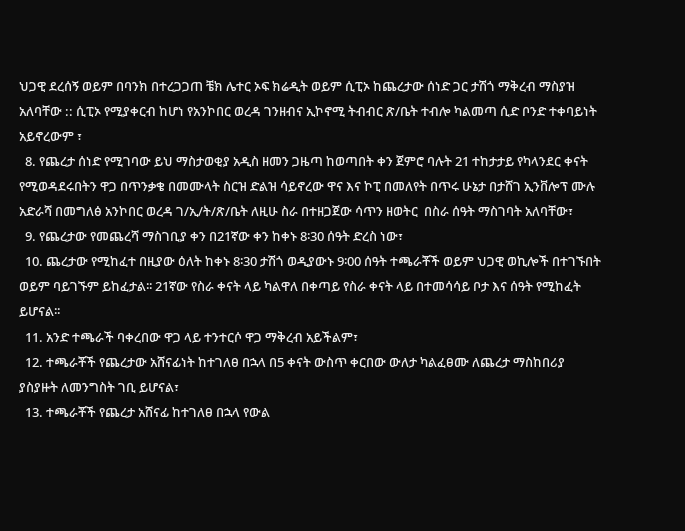ህጋዊ ደረሰኝ ወይም በባንክ በተረጋጋጠ ቼክ ሌተር ኦፍ ክሬዲት ወይም ሲፒኦ ከጨረታው ሰነድ ጋር ታሽጎ ማቅረብ ማስያዝ አለባቸው :: ሲፒኦ የሚያቀርብ ከሆነ የአንኮበር ወረዳ ገንዘብና ኢኮኖሚ ትብብር ጽ/ቤት ተብሎ ካልመጣ ሲድ ቦንድ ተቀባይነት አይኖረውም ፣
  8. የጨረታ ሰነድ የሚገባው ይህ ማስታወቂያ አዲስ ዘመን ጋዜጣ ከወጣበት ቀን ጀምሮ ባሉት 21 ተከታታይ የካላንደር ቀናት የሚወዳደሩበትን ዋጋ በጥንቃቄ በመሙላት ስርዝ ድልዝ ሳይኖረው ዋና እና ኮፒ በመለየት በጥሩ ሁኔታ በታሸገ ኢንቨሎፕ ሙሉ አድራሻ በመግለፅ አንኮበር ወረዳ ገ/ኢ/ት/ጽ/ቤት ለዚሁ ስራ በተዘጋጀው ሳጥን ዘወትር  በስራ ሰዓት ማስገባት አለባቸው፣
  9. የጨረታው የመጨረሻ ማስገቢያ ቀን በ21ኛው ቀን ከቀኑ 8፡30 ሰዓት ድረስ ነው፣
  10. ጨረታው የሚከፈተ በዚያው ዕለት ከቀኑ 8፡30 ታሽጎ ወዲያውኑ 9፡00 ሰዓት ተጫራቾች ወይም ህጋዊ ወኪሎች በተገኙበት ወይም ባይገኙም ይከፈታል፡፡ 21ኛው የስራ ቀናት ላይ ካልዋለ በቀጣይ የስራ ቀናት ላይ በተመሳሳይ ቦታ እና ሰዓት የሚከፈት ይሆናል፡፡
  11. አንድ ተጫራች ባቀረበው ዋጋ ላይ ተንተርሶ ዋጋ ማቅረብ አይችልም፣
  12. ተጫራቾች የጨረታው አሸናፊነት ከተገለፀ በኋላ በ5 ቀናት ውስጥ ቀርበው ውለታ ካልፈፀሙ ለጨረታ ማስከበሪያ ያስያዙት ለመንግስት ገቢ ይሆናል፣
  13. ተጫራቾች የጨረታ አሸናፊ ከተገለፀ በኋላ የውል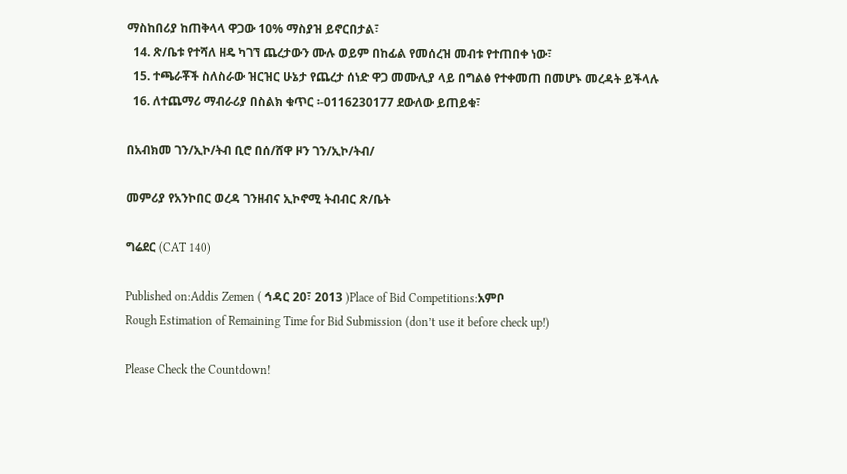ማስከበሪያ ከጠቅላላ ዋጋው 10% ማስያዝ ይኖርበታል፣
  14. ጽ/ቤቱ የተሻለ ዘዴ ካገኘ ጨረታውን ሙሉ ወይም በከፊል የመሰረዝ መብቱ የተጠበቀ ነው፣
  15. ተጫራቾች ስለስራው ዝርዝር ሁኔታ የጨረታ ሰነድ ዋጋ መሙሊያ ላይ በግልፅ የተቀመጠ በመሆኑ መረዳት ይችላሉ
  16. ለተጨማሪ ማብራሪያ በስልክ ቁጥር ፡-0116230177 ደውለው ይጠይቁ፣

በአብክመ ገን/ኢኮ/ትብ ቢሮ በሰ/ሸዋ ዞን ገን/ኢኮ/ትብ/

መምሪያ የአንኮበር ወረዳ ገንዘብና ኢኮኖሚ ትብብር ጽ/ቤት

ግሬደር (CAT 140)

Published on:Addis Zemen ( ኅዳር 20፣ 2013 )Place of Bid Competitions:አምቦ
Rough Estimation of Remaining Time for Bid Submission (don’t use it before check up!)

Please Check the Countdown!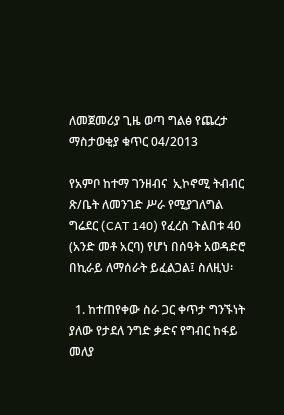ለመጀመሪያ ጊዜ ወጣ ግልፅ የጨረታ ማስታወቂያ ቁጥር 04/2013

የአምቦ ከተማ ገንዘብና  ኢኮኖሚ ትብብር ጽ/ቤት ለመንገድ ሥራ የሚያገለግል ግሬደር (CAT 140) የፈረስ ጉልበቱ 40 (አንድ መቶ አርባ) የሆነ በሰዓት አወዳድሮ በኪራይ ለማሰራት ይፈልጋል፤ ስለዚህ፡

  1. ከተጠየቀው ስራ ጋር ቀጥታ ግንኙነት ያለው የታደለ ንግድ ቃድና የግብር ከፋይ መለያ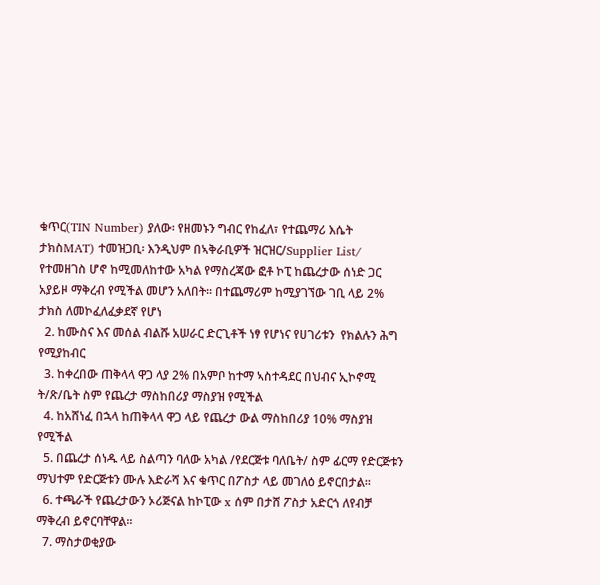ቁጥር(TIN Number) ያለው፡ የዘመኑን ግብር የከፈለ፣ የተጨማሪ እሴት ታክስMAT) ተመዝጋቢ፡ እንዲህም በኣቅራቢዎች ዝርዝር/Supplier List/ የተመዘገስ ሆኖ ከሚመለከተው አካል የማስረጃው ፎቶ ኮፒ ከጨረታው ሰነድ ጋር አያይዞ ማቅረብ የሚችል መሆን አለበት። በተጨማሪም ከሚያገኘው ገቢ ላይ 2% ታክስ ለመኮፈለፈቃደኛ የሆነ
  2. ከሙስና እና መሰል ብልሹ አሠራር ድርጊቶች ነፃ የሆነና የሀገሪቱን  የክልሉን ሕግ የሚያከብር
  3. ከቀረበው ጠቅላላ ዋጋ ላያ 2% በአምቦ ከተማ ኣስተዳደር በህብና ኢኮኖሚ ት/ጽ/ቤት ስም የጨረታ ማስከበሪያ ማስያዝ የሚችል
  4. ከአሸነፈ በኋላ ከጠቅላላ ዋጋ ላይ የጨረታ ውል ማስከበሪያ 10% ማስያዝ የሚችል
  5. በጨረታ ሰነዱ ላይ ስልጣን ባለው አካል /የደርጅቱ ባለቤት/ ስም ፊርማ የድርጅቱን ማህተም የድርጅቱን ሙሉ እድራሻ እና ቁጥር በፖስታ ላይ መገለዕ ይኖርበታል፡፡
  6. ተጫራች የጨረታውን ኦሪጅናል ከኮፒው x ሰም በታሸ ፖስታ አድርጎ ለየብቻ ማቅረብ ይኖርባቸዋል፡፡
  7. ማስታወቂያው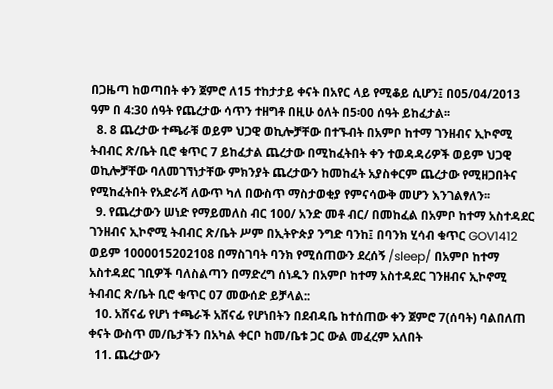በጋዜጣ ከወጣበት ቀን ጀምሮ ለ15 ተከታታይ ቀናት በአየር ላይ የሚቆይ ሲሆን፤ በ05/04/2013 ዓም በ 4:30 ሰዓት የጨረታው ሳጥን ተዘግቶ በዚሁ ዕለት በ5፡00 ሰዓት ይከፈታል፡፡
  8. 8 ጨረታው ተጫራቹ ወይም ህጋዊ ወኪሎቻቸው በተኙብት በአምቦ ከተማ ገንዘብና ኢኮኖሚ ትብብር ጽ/ቤት ቢሮ ቁጥር 7 ይከፈታል ጨረታው በሚከፈትበት ቀን ተወዳዳሪዎች ወይም ህጋዊ ወኪሎቻቸው ባለመገኘነታቸው ምክንያት ጨረታውን ከመከፈት አያስቀርም ጨረታው የሚዘጋበትና የሚከፈትበት የአድራሻ ለውጥ ካለ በውስጥ ማስታወቂያ የምናሳውቅ መሆን እንገልፃለን፡፡
  9. የጨረታውን ሠነድ የማይመለስ ብር 100/ አንድ መቶ ብር/ በመከፈል በአምቦ ከተማ አስተዳደር ገንዘብና ኢኮኖሚ ትብብር ጽ/ቤት ሥም በኢትዮጵያ ንግድ ባንከ፤ በባንክ ሂሳብ ቁጥር GOV1412 ወይም 1000015202108 በማስገባት ባንክ የሚሰጠውን ደረሰኝ /sleep/ በአምቦ ከተማ አስተዳደር ገቢዎች ባለስልጣን በማድረግ ሰነዱን በአምቦ ከተማ አስተዳደር ገንዘብና ኢኮኖሚ ትብብር ጽ/ቤት ቢሮ ቁጥር 07 መውሰድ ይቻላል::
  10. አሸናፊ የሆነ ተጫራች አሸናፊ የሆነበትን በደብዳቤ ከተሰጠው ቀን ጀምሮ 7(ሰባት) ባልበለጠ ቀናት ውስጥ መ/ቤታችን በአካል ቀርቦ ከመ/ቤቱ ጋር ውል መፈረም አለበት
  11. ጨረታውን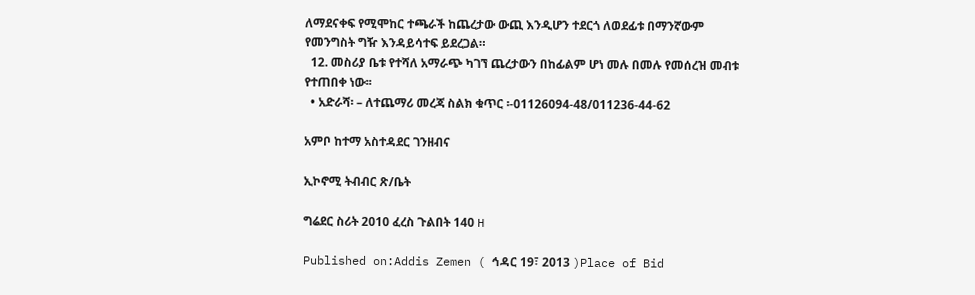ለማደናቀፍ የሚሞከር ተጫራች ከጨረታው ውጪ እንዲሆን ተደርጎ ለወደፊቱ በማንኛውም የመንግስት ግዥ እንዳይሳተፍ ይደረጋል።
  12. መስሪያ ቤቱ የተሻለ አማራጭ ካገኘ ጨረታውን በከፊልም ሆነ መሉ በመሉ የመሰረዝ መብቱ የተጠበቀ ነው፡፡
  • አድራሻ፡ – ለተጨማሪ መረጃ ስልክ ቁጥር ፡-01126094-48/011236-44-62

አምቦ ከተማ አስተዳደር ገንዘብና

ኢኮኖሚ ትብብር ጽ/ቤት

ግሬደር ስሪት 2010 ፈረስ ጉልበት 140 H

Published on:Addis Zemen ( ኅዳር 19፣ 2013 )Place of Bid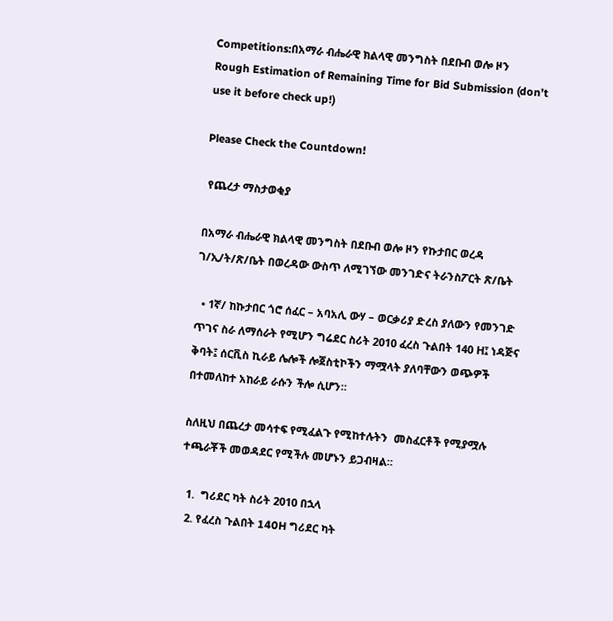Competitions:በአማራ ብሔራዊ ክልላዊ መንግስት በደቡብ ወሎ ዞን
Rough Estimation of Remaining Time for Bid Submission (don’t use it before check up!)

Please Check the Countdown!

 የጨረታ ማስታወቂያ

በአማራ ብሔራዊ ክልላዊ መንግስት በደቡብ ወሎ ዞን የኩታበር ወረዳ ገ/ኢ/ት/ጽ/ቤት በወረዳው ውስጥ ለሚገኘው መንገድና ትራንስፖርት ጽ/ቤት

  • 1ኛ/ ከኩታበር ጎሮ ሰፈር – አባአሊ ውሃ – ወርቃሪያ ድረስ ያለውን የመንገድ ጥገና ስራ ለማሰራት የሚሆን ግሬደር ስሪት 2010 ፈረስ ጉልበት 140 H፤ ነዳጅና ቅባት፤ ሰርቪስ ኪራይ ሌሎች ሎጀስቲኮችን ማሟላት ያለባቸውን ወጭዎች በተመለከተ አከራይ ራሱን ችሎ ሲሆን።

ስለዚህ በጨረታ መሳተፍ የሚፈልጉ የሚከተሉትን  መስፈርቶች የሚያሟሉ ተጫራቾች መወዳደር የሚችሉ መሆኑን ይጋብዛል።

  1.  ግሪደር ካት ስሪት 2010 በኋላ
  2. የፈረስ ጉልበት 140H ግሪደር ካት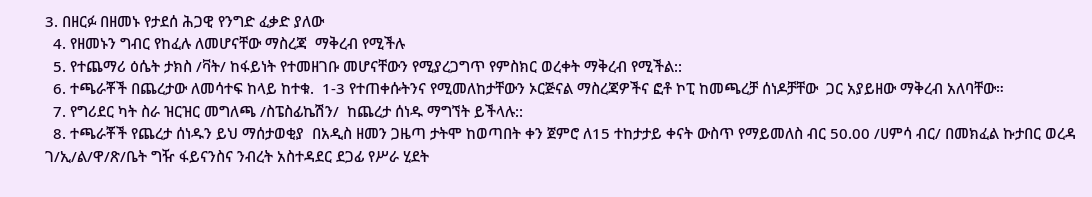3. በዘርፉ በዘመኑ የታደሰ ሕጋዊ የንግድ ፈቃድ ያለው
  4. የዘመኑን ግብር የከፈሉ ለመሆናቸው ማስረጃ  ማቅረብ የሚችሉ
  5. የተጨማሪ ዕሴት ታክስ /ቫት/ ከፋይነት የተመዘገቡ መሆናቸውን የሚያረጋግጥ የምስክር ወረቀት ማቅረብ የሚችል::
  6. ተጫራቾች በጨረታው ለመሳተፍ ከላይ ከተቁ.  1-3 የተጠቀሱትንና የሚመለከታቸውን ኦርጅናል ማስረጃዎችና ፎቶ ኮፒ ከመጫረቻ ሰነዶቻቸው  ጋር አያይዘው ማቅረብ አለባቸው።
  7. የግሪደር ካት ስራ ዝርዝር መግለጫ /ስፔስፊኬሽን/  ከጨረታ ሰነዱ ማግኘት ይችላሉ::
  8. ተጫራቾች የጨረታ ሰነዱን ይህ ማሰታወቂያ  በአዲስ ዘመን ጋዜጣ ታትሞ ከወጣበት ቀን ጀምሮ ለ15 ተከታታይ ቀናት ውስጥ የማይመለስ ብር 50.00 /ሀምሳ ብር/ በመክፈል ኩታበር ወረዳ ገ/ኢ/ል/ዋ/ጽ/ቤት ግዥ ፋይናንስና ንብረት አስተዳደር ደጋፊ የሥራ ሂደት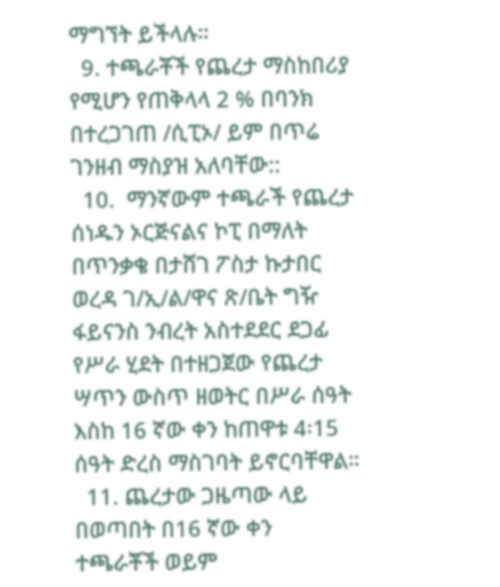ማግኘት ይችላሉ።
  9. ተጫራቾች የጨረታ ማስከበሪያ የሚሆን የጠቅላላ 2 % በባንክ በተረጋገጠ /ሲፒኦ/ ይም በጥሬ ገንዘብ ማስያዝ አለባቸው::
  10.  ማንኛውም ተጫራች የጨረታ ሰነዱን ኦርጅናልና ኮፒ በማለት በጥንቃቄ በታሸገ ፖስታ ኩታበር ወረዳ ገ/ኢ/ል/ዋና ጽ/ቤት ግዥ ፋይናንስ ንብረት አስተደደር ደጋፊ የሥራ ሂደት በተዘጋጀው የጨረታ ሣጥን ውስጥ ዘወትር በሥራ ሰዓት እስከ 16 ኛው ቀን ከጠዋቱ 4፡15 ሰዓት ድረስ ማስገባት ይኖርባቸዋል።
  11. ጨረታው ጋዜጣው ላይ በወጣበት በ16 ኛው ቀን ተጫራቾች ወይም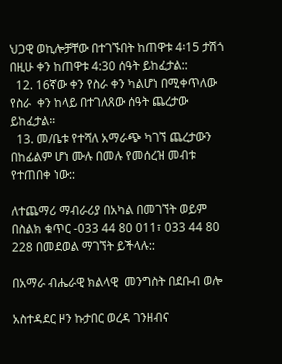ህጋዊ ወኪሎቻቸው በተገኙበት ከጠዋቱ 4፡15 ታሽጎ በዚሁ ቀን ከጠዋቱ 4:30 ሰዓት ይከፈታል::
  12. 16ኛው ቀን የስራ ቀን ካልሆነ በሚቀጥለው የስራ  ቀን ከላይ በተገለጸው ሰዓት ጨረታው ይከፈታል።
  13. መ/ቤቱ የተሻለ አማራጭ ካገኘ ጨረታውን  በከፊልም ሆነ ሙሉ በመሉ የመሰረዝ መብቱ የተጠበቀ ነው::

ለተጨማሪ ማብራሪያ በአካል በመገኘት ወይም በስልክ ቁጥር -033 44 80 011፣ 033 44 80 228 በመደወል ማገኘት ይችላሉ::

በአማራ ብሔራዊ ክልላዊ  መንግስት በደቡብ ወሎ

አስተዳደር ዞን ኩታበር ወረዳ ገንዘብና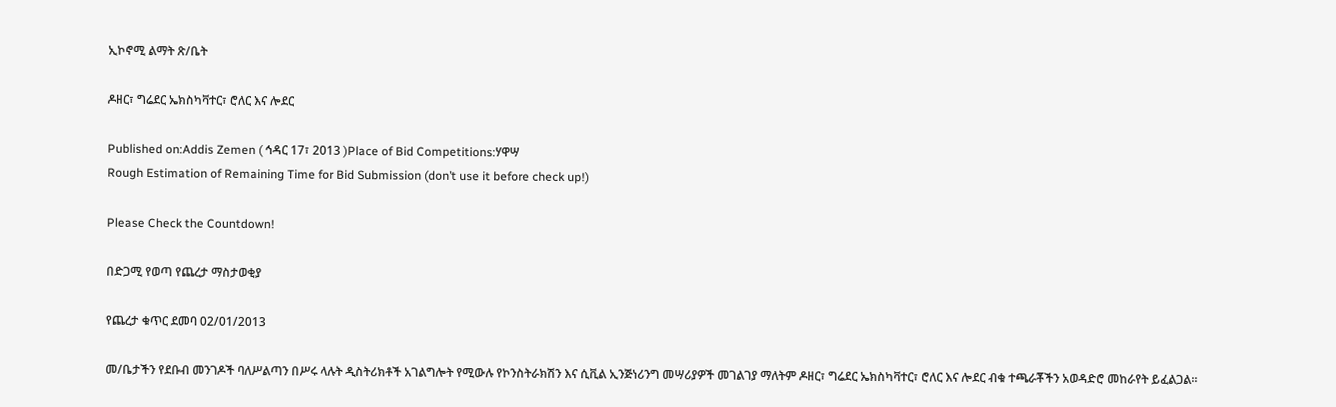ኢኮኖሚ ልማት ጽ/ቤት

ዶዘር፣ ግሬደር ኤክስካቫተር፣ ሮለር እና ሎደር

Published on:Addis Zemen ( ኅዳር 17፣ 2013 )Place of Bid Competitions:ሃዋሣ
Rough Estimation of Remaining Time for Bid Submission (don’t use it before check up!)

Please Check the Countdown!

በድጋሚ የወጣ የጨረታ ማስታወቂያ

የጨረታ ቁጥር ደመባ 02/01/2013

መ/ቤታችን የደቡብ መንገዶች ባለሥልጣን በሥሩ ላሉት ዲስትሪክቶች አገልግሎት የሚውሉ የኮንስትራክሽን እና ሲቪል ኢንጅነሪንግ መሣሪያዎች መገልገያ ማለትም ዶዘር፣ ግሬደር ኤክስካቫተር፣ ሮለር እና ሎደር ብቁ ተጫራቾችን አወዳድሮ መከራየት ይፈልጋል፡፡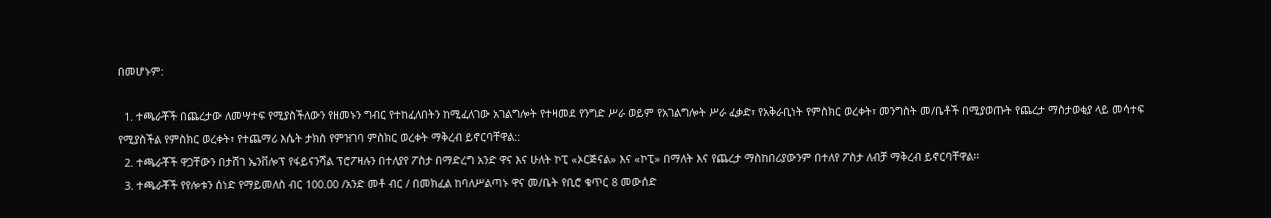በመሆኑም:

  1. ተጫራቾች በጨረታው ለመሣተፍ የሚያስችለውን የዘመኑን ግብር የተከፈለበትን ከሚፈለገው አገልግሎት የተዛመደ የንግድ ሥራ ወይም የአገልግሎት ሥራ ፈቃድ፣ የአቅራቢነት የምስክር ወረቀት፣ መንግስት መ/ቤቶች በሚያወጡት የጨረታ ማስታወቂያ ላይ መሳተፍ የሚያስችል የምስክር ወረቀት፣ የተጨማሪ እሴት ታክስ የምዝገባ ምስክር ወረቀት ማቅረብ ይኖርባቸዋል::
  2. ተጫራቾች ዋጋቸውን በታሸገ ኤንቨሎፕ የፋይናንሻል ፕሮፖዛሉን በተለያየ ፖስታ በማድረግ አንድ ዋና እና ሁለት ኮፒ «ኦርጅናል» እና «ኮፒ» በማለት እና የጨረታ ማስከበሪያውንም በተለየ ፖስታ ለብቻ ማቅረብ ይኖርባቸዋል፡፡
  3. ተጫራቾች የየሎቱን ሰነድ የማይመለስ ብር 100.00 /አንድ መቶ ብር / በመክፈል ከባለሥልጣኑ ዋና መ/ቤት የቢሮ ቁጥር 8 መውሰድ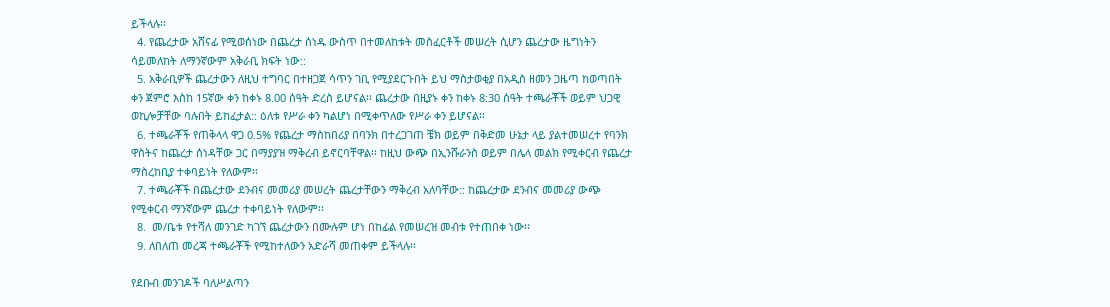ይችላሉ፡፡
  4. የጨረታው አሸናፊ የሚወሰነው በጨረታ ሰነዱ ውስጥ በተመለከቱት መስፈርቶች መሠረት ሲሆን ጨረታው ዜግነትን ሳይመለከት ለማንኛውም አቅራቢ ክፍት ነው::
  5. አቅራቢዎች ጨረታውን ለዚህ ተግባር በተዘጋጀ ሳጥን ገቢ የሚያደርጉበት ይህ ማስታወቂያ በአዲስ ዘመን ጋዜጣ ከወጣበት ቀን ጀምሮ እስከ 15ኛው ቀን ከቀኑ 8.00 ሰዓት ድረስ ይሆናል፡፡ ጨረታው በዚያኑ ቀን ከቀኑ 8:30 ሰዓት ተጫራቾች ወይም ህጋዊ ወኪሎቻቸው ባሉበት ይከፈታል:: ዕለቱ የሥራ ቀን ካልሆነ በሚቀጥለው የሥራ ቀን ይሆናል፡፡
  6. ተጫራቾች የጠቅላላ ዋጋ 0.5% የጨረታ ማስከበሪያ በባንክ በተረጋገጠ ቼክ ወይም በቅድመ ሁኔታ ላይ ያልተመሠረተ የባንክ ዋስትና ከጨረታ ሰነዳቸው ጋር በማያያዝ ማቅረብ ይኖርባቸዋል፡፡ ከዚህ ውጭ በኢንሹራንስ ወይም በሌላ መልክ የሚቀርብ የጨረታ ማስረከቢያ ተቀባይነት የለውም፡፡
  7. ተጫራቾች በጨረታው ደንብና መመሪያ መሠረት ጨረታቸውን ማቅረብ አለባቸው:: ከጨረታው ደንብና መመሪያ ውጭ የሚቀርብ ማንኛውም ጨረታ ተቀባይነት የለውም፡፡
  8.  መ/ቤቱ የተሻለ መንገድ ካገኘ ጨረታውን በሙሉም ሆነ በከፊል የመሠረዝ መብቱ የተጠበቀ ነው፡፡
  9. ለበለጠ መረጃ ተጫራቾች የሚከተለውን አድራሻ መጠቀም ይችላሉ፡፡

የደቡብ መንገዶች ባለሥልጣን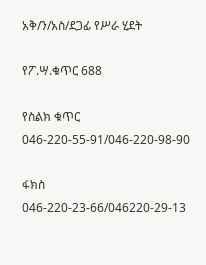አቅ/ን/አስ/ደጋፊ የሥራ ሂደት

የፖ.ሣ.ቁጥር 688

የስልክ ቁጥር 046-220-55-91/046-220-98-90

ፋክስ 046-220-23-66/046220-29-13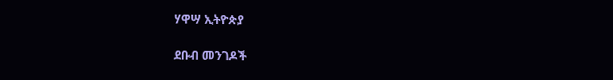ሃዋሣ ኢትዮጵያ

ደቡብ መንገዶች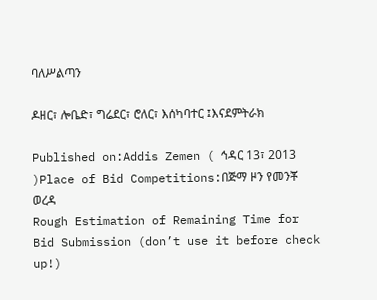ባለሥልጣን

ዶዘር፣ ሎቤድ፣ ግሬደር፣ ሮለር፣ እሰካባተር ፤እናደምትራክ

Published on:Addis Zemen ( ኅዳር 13፣ 2013 )Place of Bid Competitions:በጅማ ዞን የመንቾ ወረዳ
Rough Estimation of Remaining Time for Bid Submission (don’t use it before check up!)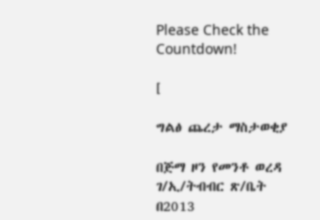Please Check the Countdown!

[

ግልፅ ጨረታ ማስታወቂያ

በጅማ ዞን የመንቶ ወረዳ ገ/ኢ/ትብብር ጽ/ቤት በ2013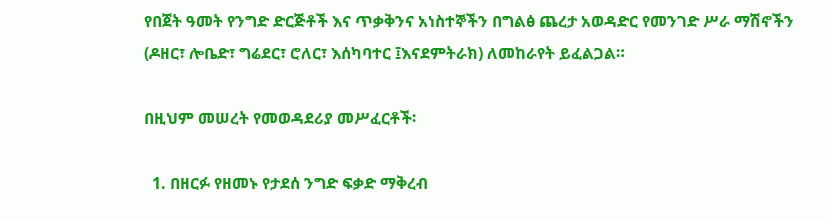የበጀት ዓመት የንግድ ድርጅቶች እና ጥቃቅንና አነስተኞችን በግልፅ ጨረታ አወዳድር የመንገድ ሥራ ማሽኖችን (ዶዘር፣ ሎቤድ፣ ግሬደር፣ ሮለር፣ እሰካባተር ፤እናደምትራክ) ለመከራየት ይፈልጋል።

በዚህም መሠረት የመወዳደሪያ መሥፈርቶች፡

  1. በዘርፉ የዘመኑ የታደሰ ንግድ ፍቃድ ማቅረብ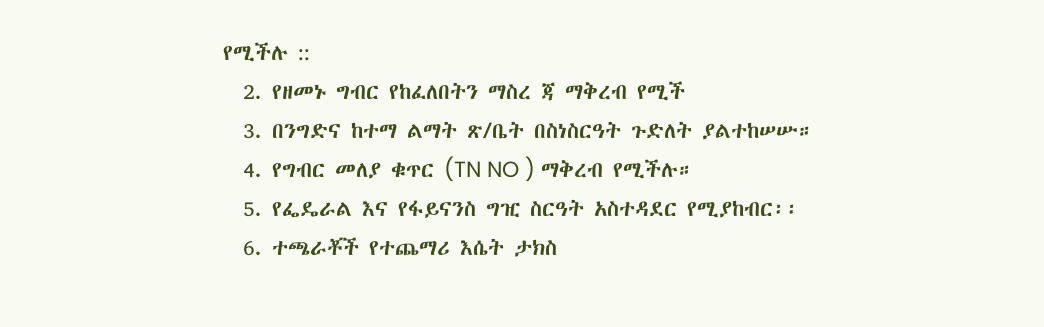የሚችሉ ::
  2. የዘመኑ ግብር የከፈለበትን ማስረ ጃ ማቅረብ የሚች
  3. በንግድና ከተማ ልማት ጽ/ቤት በስነስርዓት ጉድለት ያልተከሠሡ።
  4. የግብር መለያ ቁጥር (TN NO ) ማቅረብ የሚችሉ።
  5. የፌዴራል እና የፋይናንስ ግዢ ስርዓት አስተዳደር የሚያከብር፡፡
  6. ተጫራቾች የተጨማሪ እሴት ታክስ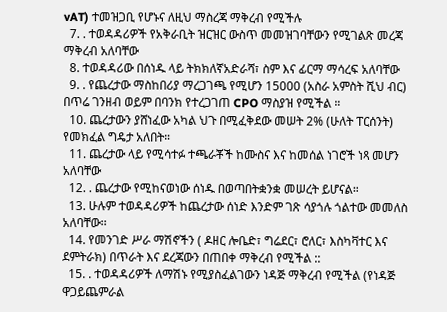vAT) ተመዝጋቢ የሆኑና ለዚህ ማስረጃ ማቅረብ የሚችሉ
  7. . ተወዳዳሪዎች የአቅራቢት ዝርዝር ውስጥ መመዝገባቸውን የሚገልጽ መረጃ ማቅረብ አለባቸው
  8. ተወዳዳሪው በሰነዱ ላይ ትክክለኛአድራሻ፣ ስም እና ፊርማ ማሳረፍ አለባቸው
  9. . የጨረታው ማስከበሪያ ማረጋገጫ የሚሆን 15000 (አስራ አምስት ሺህ ብር) በጥሬ ገንዘብ ወይም በባንክ የተረጋገጠ CPO ማስያዝ የሚችል ።
  10. ጨረታውን ያሸነፈው አካል ህጉ በሚፈቅደው መሠት 2% (ሁለት ፐርሰንት) የመክፈል ግዴታ አለበት።
  11. ጨረታው ላይ የሚሳተፉ ተጫራቾች ከሙስና እና ከመሰል ነገሮች ነጻ መሆን አለባቸው
  12. . ጨረታው የሚከናወነው ሰነዱ በወጣበትቋንቋ መሠረት ይሆናል።
  13. ሁሉም ተወዳዳሪዎች ከጨረታው ሰነድ እንድም ገጽ ሳያጎሉ ጎልተው መመለስ አለባቸው፡፡
  14. የመንገድ ሥራ ማሽኖችን ( ዶዘር ሎቤድ፣ ግሬደር፣ ሮለር፣ እስካቫተር እና ደምትራክ) በጥራት እና ደረጃውን በጠበቀ ማቅረብ የሚችል ::
  15. . ተወዳዳሪዎች ለማሽኑ የሚያስፈልገውን ነዳጅ ማቅረብ የሚችል (የነዳጅ ዋጋይጨምራል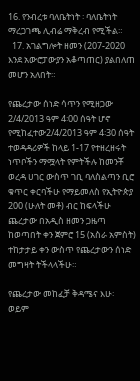16. የንብረቱ ባለቤትነት ፡ ባለቤትነት ማረጋገጫ ሊብሬ ማቅረብ የሚችል።
  17. አገልግሎት ዘመን (207-2020 እንደ አውሮፓውያን አቆጣጠር) ያልበለጠ መሆን አለበት።

የጨረታው ሰነድ ሳጥን የሚዘጋው 2/4/2013 ዓም 4፡00 ሰዓት ሆኖ የሚከፈተው2/4/2013 ዓም 4፡30 ሰዓት ተወዳዳሪዎች ከላይ 1-17 የተዘረዘሩት ነጥቦችን ማሟላት የምትችሉ ከመንቾ ወረዳ ሀገር ውስጥ ገቢ ባለስልጣን ቢሮ ቁጥር ቀርባችሁ የማይመለስ የኢትዮጵያ 200 (ሁለት መቶ) ብር ከፍላችሁ ጨረታው በአዲስ ዘመን ጋዜጣ ከወጣበት ቀን ጀምሮ 15 (አስራ አምስት) ተከታታይ ቀን ውስጥ የጨረታውን ሰነድ መግዛት ትችላላችሁ።

የጨረታው መከፈቻ ቅዳሜና እሁ፡ ወይም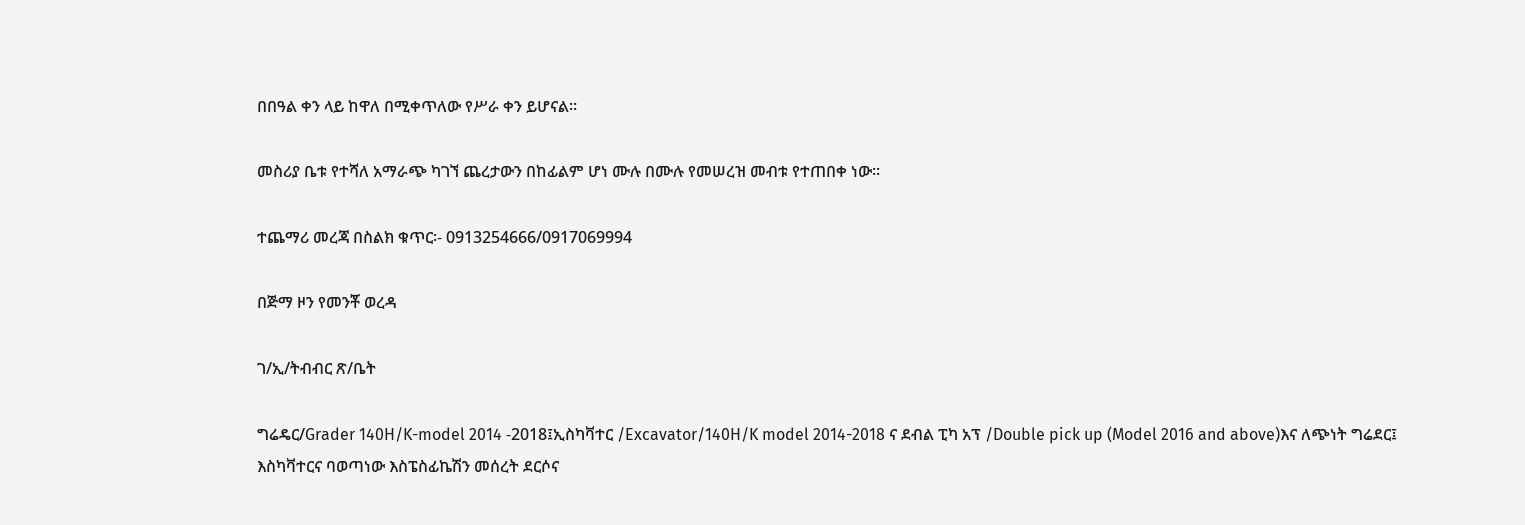በበዓል ቀን ላይ ከዋለ በሚቀጥለው የሥራ ቀን ይሆናል።

መስሪያ ቤቱ የተሻለ አማራጭ ካገኘ ጨረታውን በከፊልም ሆነ ሙሉ በሙሉ የመሠረዝ መብቱ የተጠበቀ ነው፡፡

ተጨማሪ መረጃ በስልክ ቁጥር፡- 0913254666/0917069994

በጅማ ዞን የመንቾ ወረዳ

ገ/ኢ/ትብብር ጽ/ቤት

ግሬዴር/Grader 140H/K-model 2014 -2018፤ኢስካቫተር /Excavator/140H/K model 2014-2018 ና ደብል ፒካ አፕ /Double pick up (Model 2016 and above)እና ለጭነት ግሬደር፤ እስካቫተርና ባወጣነው እስፔስፊኬሽን መሰረት ደርሶና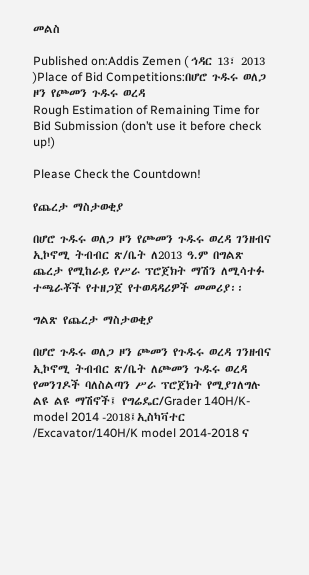መልስ

Published on:Addis Zemen ( ኅዳር 13፣ 2013 )Place of Bid Competitions:በሆሮ ጉዱሩ ወለጋ ዞን የጮመን ጉዱሩ ወረዳ
Rough Estimation of Remaining Time for Bid Submission (don’t use it before check up!)

Please Check the Countdown!

የጨረታ ማስታወቂያ

በሆሮ ጉዱሩ ወለጋ ዞን የጮመን ጉዱሩ ወረዳ ገንዘብና ኢኮኖሚ ትብብር ጽ/ቤት ለ2013 ዓ.ም በግልጽ ጨረታ የሚከራይ የሥራ ፕሮጀክት ማሽን ለሚሳተፉ ተጫራቾች የተዘጋጀ የተወዳዳሪዎች መመሪያ፡፡

ግልጽ የጨረታ ማስታወቂያ

በሆሮ ጉዱሩ ወለጋ ዞን ጮመን የጉዱሩ ወረዳ ገንዘብና ኢኮኖሚ ትብብር ጽ/ቤት ለጮመን ጉዱሩ ወረዳ የመንገዶች ባለስልጣን ሥራ ፕሮጀክት የሚያገለግሉ ልዩ ልዩ ማሽኖች፤ የግሬዴር/Grader 140H/K-model 2014 -2018፤ኢስካቫተር /Excavator/140H/K model 2014-2018 ና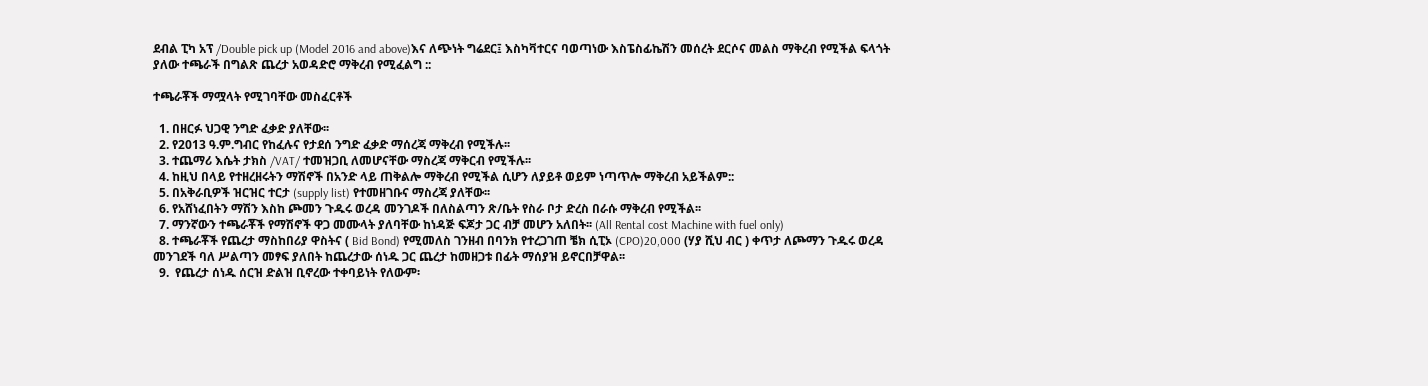ደብል ፒካ አፕ /Double pick up (Model 2016 and above)እና ለጭነት ግሬደር፤ እስካቫተርና ባወጣነው እስፔስፊኬሽን መሰረት ደርሶና መልስ ማቅረብ የሚችል ፍላጎት ያለው ተጫራች በግልጽ ጨረታ አወዳድሮ ማቅረብ የሚፈልግ ::

ተጫራቾች ማሟላት የሚገባቸው መስፈርቶች

  1. በዘርፉ ህጋዊ ንግድ ፈቃድ ያለቸው፡፡
  2. የ2013 ዓ.ም.ግብር የከፈሉና የታደሰ ንግድ ፈቃድ ማሰረጃ ማቅረብ የሚችሉ፡፡
  3. ተጨማሪ እሴት ታክስ /VAT/ ተመዝጋቢ ለመሆናቸው ማስረጃ ማቅርብ የሚችሉ፡፡
  4. ከዚህ በላይ የተዘረዘሩትን ማሽኖች በአንድ ላይ ጠቅልሎ ማቅረብ የሚችል ሲሆን ለያይቶ ወይም ነጣጥሎ ማቅረብ አይችልም::
  5. በአቅራቢዎች ዝርዝር ተርታ (supply list) የተመዘገቡና ማስረጃ ያለቸው፡፡
  6. የአሸነፈበትን ማሽን እስከ ጮመን ጉዱሩ ወረዳ መንገዶች በለስልጣን ጽ/ቤት የስራ ቦታ ድረስ በራሱ ማቅረብ የሚችል፡፡
  7. ማንኛውን ተጫራቾች የማሽኖች ዋጋ መሙላት ያለባቸው ከነዳጅ ፍጆታ ጋር ብቻ መሆን አለበት፡፡ (All Rental cost Machine with fuel only)
  8. ተጫራቾች የጨረታ ማስከበሪያ ዋስትና ( Bid Bond) የሚመለስ ገንዘብ በባንክ የተረጋገጠ ቼክ ሲፒኦ (CPO)20,000 (ሃያ ሺህ ብር ) ቀጥታ ለጮማን ጉዱሩ ወረዳ መንገደች ባለ ሥልጣን መፃፍ ያለበት ከጨረታው ሰነዱ ጋር ጨረታ ከመዘጋቱ በፊት ማሰያዝ ይኖርበቻዋል፡፡
  9.  የጨረታ ሰነዱ ሰርዝ ድልዝ ቢኖረው ተቀባይነት የለውም፡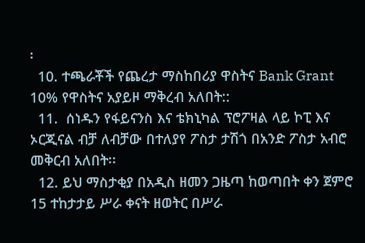፡
  10. ተጫራቾች የጨረታ ማስከበሪያ ዋስትና Bank Grant 10% የዋስትና አያይዞ ማቅረብ አለበት::
  11.  ሰነዱን የፋይናንስ እና ቴክኒካል ፕሮፖዛል ላይ ኮፒ እና ኦርጂናል ብቻ ለብቻው በተለያየ ፖስታ ታሽጎ በአንድ ፖስታ አብሮ መቅርብ አለበት፡፡
  12. ይህ ማስታቂያ በአዲስ ዘመን ጋዜጣ ከወጣበት ቀን ጀምሮ 15 ተከታታይ ሥራ ቀናት ዘወትር በሥራ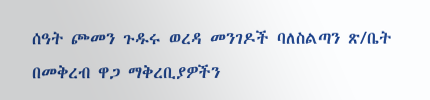ሰዓት ጮመን ጉዱሩ ወረዳ መንገዶች ባለስልጣን ጽ/ቤት በመቅረብ ዋጋ ማቅረቢያዎችን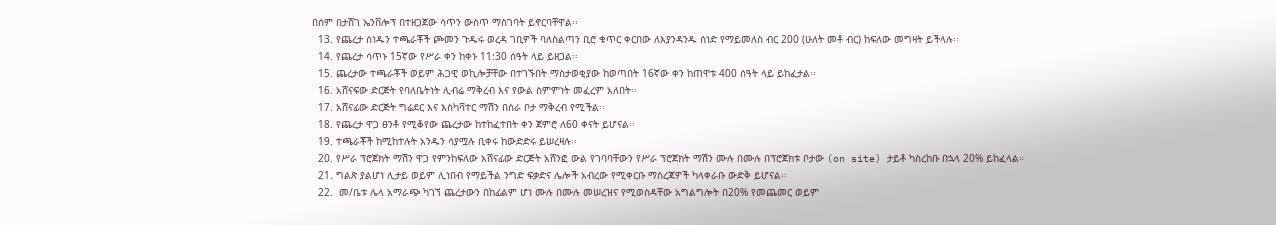በሰም በታሸገ ኤንቨሎፕ በተዘጋጀው ሳጥን ውስጥ ማስገባት ይኖርባቸዋል፡፡
  13. የጨረታ ሰነዱን ተጫራቾች ጮመን ጉዱሩ ወረዳ ገቢዎች ባለስልጣን ቢሮ ቁጥር ቀርበው ለእያንዳንዱ ሰነድ የማይመለስ ብር 200 (ሁለት መቶ ብር) ከፍለው መግዛት ይችላሉ፡፡
  14. የጨረታ ሳጥኑ 15ኛው የሥራ ቀን ከቀኑ 11:30 ሰዓት ላይ ይዘጋል፡፡
  15. ጨረታው ተጫራቾች ወይም ሕጋዊ ወኪሎቻቸው በተገኙበት ማስታወቂያው ከወጣበት 16ኛው ቀን ከጠዋቱ 400 ሰዓት ላይ ይከፈታል፡፡
  16. አሸናፍው ድርጅት የባለቤትነት ሊብሬ ማቅረብ እና የውል ስምምነት መፈረም አለበት፡፡
  17. አሸናፊው ድርጅት ግሬደር እና እስካቫተር ማሽን በስራ ቦታ ማቅረብ የሚችል፡፡
  18. የጨረታ ዋጋ ፀንቶ የሚቆየው ጨረታው ከተከፈተበት ቀን ጀምሮ ለ60 ቀናት ይሆናል፡፡
  19. ተጫራቾች ከሚከተሉት አንዱን ሳያሟሉ ቢቀሩ ከውድድሩ ይሠረዛሉ፡፡
  20. የሥራ ፕሮጀክት ማሽን ዋጋ የምንከፍለው አሸናፊው ድርጅት አሸንፎ ውል የገባባቸውን የሥራ ፕሮጀክት ማሽን ሙሉ በሙሉ በፕሮጀክቱ ቦታው (on site) ታይቶ ካስረከቡ በኋላ 20% ይከፈላል።
  21. ግልጽ ያልሆነ ሊታይ ወይም ሊነበብ የማይችል ንግድ ፍቃድና ሌሎች አብረው የሚቀርቡ ማስረጃዎች ካላቀራቡ ውድቅ ይሆናል፡፡
  22.  መ/ቤቱ ሌላ አማራጭ ካገኘ ጨረታውን በከፊልም ሆነ ሙሉ በሙሉ መሠረዝና የሚወስዳቸው አግልግሎት በ20% የመጨመር ወይም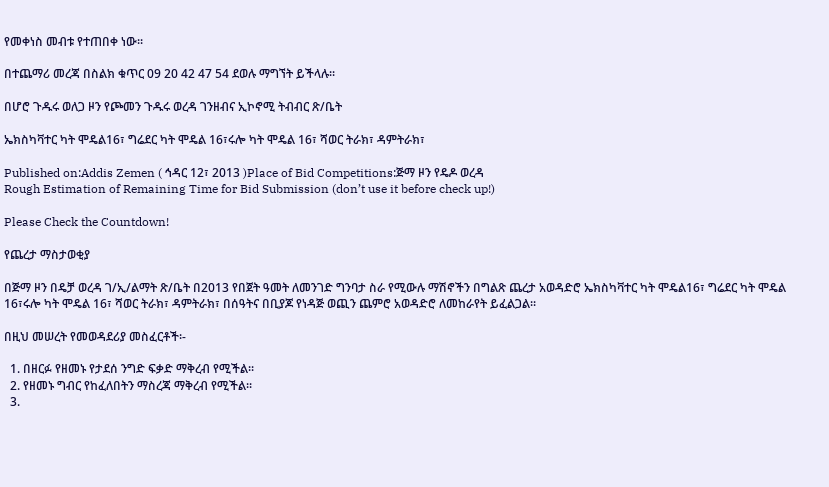የመቀነስ መብቱ የተጠበቀ ነው፡፡

በተጨማሪ መረጃ በስልክ ቁጥር 09 20 42 47 54 ደወሉ ማግኘት ይችላሉ፡፡

በሆሮ ጉዱሩ ወለጋ ዞን የጮመን ጉዱሩ ወረዳ ገንዘብና ኢኮኖሚ ትብብር ጽ/ቤት

ኤክስካቫተር ካት ሞዴል16፣ ግሬደር ካት ሞዴል 16፣ሩሎ ካት ሞዴል 16፣ ሻወር ትራክ፣ ዳምትራክ፣

Published on:Addis Zemen ( ኅዳር 12፣ 2013 )Place of Bid Competitions:ጅማ ዞን የዴዶ ወረዳ
Rough Estimation of Remaining Time for Bid Submission (don’t use it before check up!)

Please Check the Countdown!

የጨረታ ማስታወቂያ

በጅማ ዞን በዴቻ ወረዳ ገ/ኢ/ልማት ጽ/ቤት በ2013 የበጀት ዓመት ለመንገድ ግንባታ ስራ የሚውሉ ማሽኖችን በግልጽ ጨረታ አወዳድሮ ኤክስካቫተር ካት ሞዴል16፣ ግሬደር ካት ሞዴል 16፣ሩሎ ካት ሞዴል 16፣ ሻወር ትራክ፣ ዳምትራክ፣ በሰዓትና በቢያጆ የነዳጅ ወጪን ጨምሮ አወዳድሮ ለመከራየት ይፈልጋል፡፡

በዚህ መሠረት የመወዳደሪያ መስፈርቶች፡-

  1. በዘርፉ የዘመኑ የታደሰ ንግድ ፍቃድ ማቅረብ የሚችል፡፡
  2. የዘመኑ ግብር የከፈለበትን ማስረጃ ማቅረብ የሚችል፡፡
  3.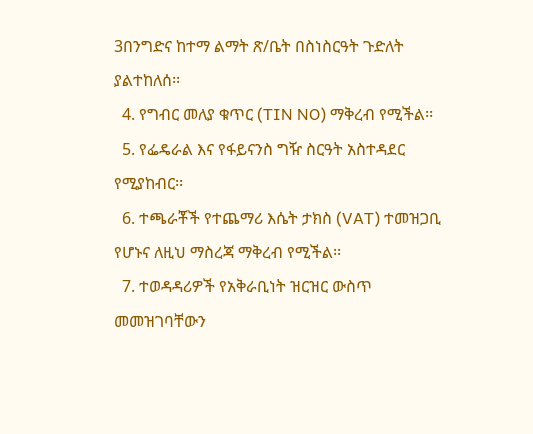3በንግድና ከተማ ልማት ጽ/ቤት በስነስርዓት ጉድለት ያልተከለሰ፡፡
  4. የግብር መለያ ቁጥር (TIN NO) ማቅረብ የሚችል፡፡
  5. የፌዴራል እና የፋይናንስ ግዥ ስርዓት አስተዳደር የሚያከብር፡፡
  6. ተጫራቾች የተጨማሪ እሴት ታክስ (VAT) ተመዝጋቢ የሆኑና ለዚህ ማስረጃ ማቅረብ የሚችል፡፡
  7. ተወዳዳሪዎች የአቅራቢነት ዝርዝር ውስጥ መመዝገባቸውን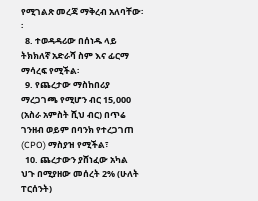የሚገልጽ መረጃ ማቅረብ አለባቸው፡፡
  8. ተወዳዳሪው በሰነዱ ላይ ትክክለኛ አድራሻ ስም እና ፊርማ ማሳረፍ የሚችል፡
  9. የጨረታው ማስከበሪያ ማረጋገጫ የሚሆን ብር 15,000 (አስራ አምስት ሺህ ብር) በጥሬ ገንዘብ ወይም በባንክ የተረጋገጠ (CPO) ማስያዝ የሚችል፣
  10. ጨረታውን ያሸነፈው አካል ህጉ በሚያዘው መሰረት 2% (ሁለት ፐርሰንት)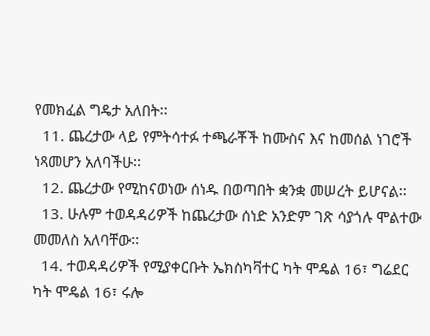የመክፈል ግዴታ አለበት፡፡
  11. ጨረታው ላይ የምትሳተፉ ተጫራቾች ከሙስና እና ከመሰል ነገሮች ነጻመሆን አለባችሁ፡፡
  12. ጨረታው የሚከናወነው ሰነዱ በወጣበት ቋንቋ መሠረት ይሆናል፡፡
  13. ሁሉም ተወዳዳሪዎች ከጨረታው ሰነድ አንድም ገጽ ሳያጎሉ ሞልተው መመለስ አለባቸው፡፡
  14. ተወዳዳሪዎች የሚያቀርቡት ኤክስካቫተር ካት ሞዴል 16፣ ግሬደር ካት ሞዴል 16፣ ሩሎ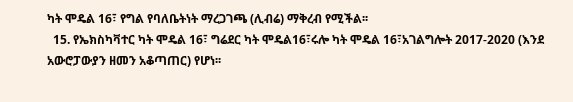ካት ሞዴል 16፣ የግል የባለቤትነት ማረጋገጫ (ሊብሬ) ማቅረብ የሚችል፡፡
  15. የኤክስካቫተር ካት ሞዴል 16፣ ግሬደር ካት ሞዴል16፣ሩሎ ካት ሞዴል 16፣አገልግሎት 2017-2020 (እንደ አውሮፓውያን ዘመን አቆጣጠር) የሆነ፡፡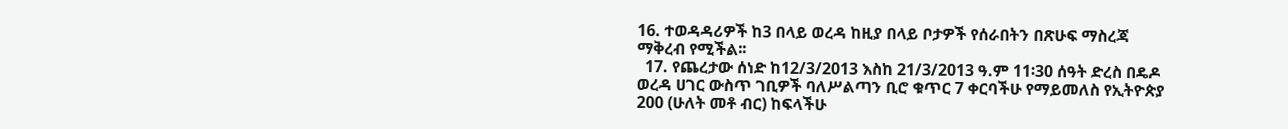16. ተወዳዳሪዎች ከ3 በላይ ወረዳ ከዚያ በላይ ቦታዎች የሰራበትን በጽሁፍ ማስረጃ ማቅረብ የሚችል፡፡
  17. የጨረታው ሰነድ ከ12/3/2013 እስከ 21/3/2013 ዓ.ም 11፡30 ሰዓት ድረስ በዴዶ ወረዳ ሀገር ውስጥ ገቢዎች ባለሥልጣን ቢሮ ቁጥር 7 ቀርባችሁ የማይመለስ የኢትዮጵያ 200 (ሁለት መቶ ብር) ከፍላችሁ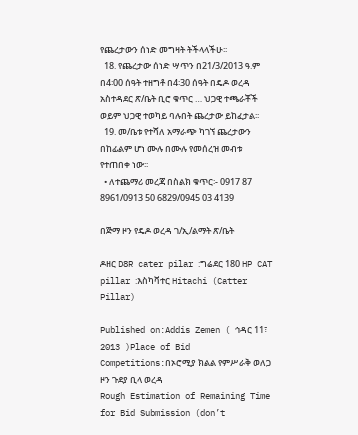የጨረታውን ሰነድ መግዛት ትችላላችሁ፡፡
  18. የጨረታው ሰነድ ሣጥን በ21/3/2013 ዓ.ም በ4፡00 ሰዓት ተዘግቶ በ4፡30 ሰዓት በዴዶ ወረዳ አስተዳደር ጽ/ቤት ቢሮ ቁጥር … ህጋዊ ተጫራቾች ወይም ህጋዊ ተወካይ ባሉበት ጨረታው ይከፈታል፡፡
  19. መ/ቤቱ የተሻለ አማራጭ ካገኘ ጨረታውን በከፊልም ሆነ ሙሉ በሙሉ የመሰረዝ መብቱ የተጠበቀ ነው፡፡
  • ለተጨማሪ መረጃ በስልክ ቁጥር፡- 0917 87 8961/0913 50 6829/0945 03 4139

በጅማ ዞን የዴዶ ወረዳ ገ/ኢ/ልማት ጽ/ቤት

ዶዘር D8R cater pilar :ግሬደር 180 HP CAT pillar :እስካቫተር Hitachi (Catter Pillar)

Published on:Addis Zemen ( ኅዳር 11፣ 2013 )Place of Bid Competitions:በኦሮሚያ ክልል የምሥራቅ ወለጋ ዞን ጉደያ ቢላ ወረዳ
Rough Estimation of Remaining Time for Bid Submission (don’t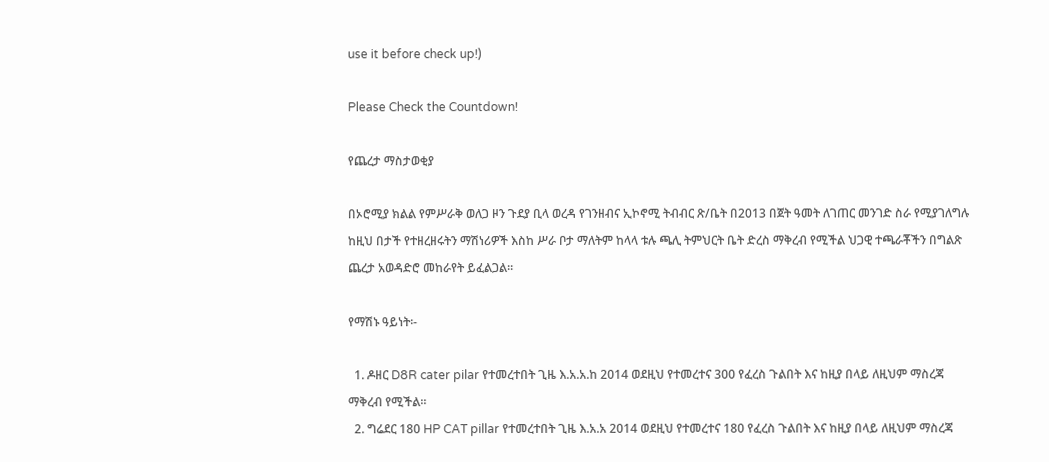use it before check up!)

Please Check the Countdown!

የጨረታ ማስታወቂያ

በኦሮሚያ ክልል የምሥራቅ ወለጋ ዞን ጉደያ ቢላ ወረዳ የገንዘብና ኢኮኖሚ ትብብር ጽ/ቤት በ2013 በጀት ዓመት ለገጠር መንገድ ስራ የሚያገለግሉ ከዚህ በታች የተዘረዘሩትን ማሽነሪዎች እስከ ሥራ ቦታ ማለትም ከላላ ቱሉ ጫሊ ትምህርት ቤት ድረስ ማቅረብ የሚችል ህጋዊ ተጫራቾችን በግልጽ ጨረታ አወዳድሮ መከራየት ይፈልጋል።

የማሽኑ ዓይነት፡-

  1. ዶዘር D8R cater pilar የተመረተበት ጊዜ እ.አ.አ.ከ 2014 ወደዚህ የተመረተና 300 የፈረስ ጉልበት እና ከዚያ በላይ ለዚህም ማስረጃ ማቅረብ የሚችል።
  2. ግሬደር 180 HP CAT pillar የተመረተበት ጊዜ እ.አ.አ 2014 ወደዚህ የተመረተና 180 የፈረስ ጉልበት እና ከዚያ በላይ ለዚህም ማስረጃ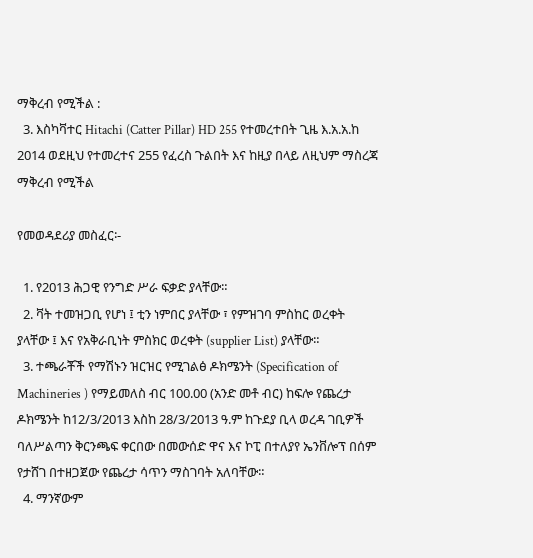ማቅረብ የሚችል :
  3. እስካቫተር Hitachi (Catter Pillar) HD 255 የተመረተበት ጊዜ እ.አ.አ.ከ 2014 ወደዚህ የተመረተና 255 የፈረስ ጉልበት እና ከዚያ በላይ ለዚህም ማስረጃ ማቅረብ የሚችል

የመወዳደሪያ መስፈር፡-

  1. የ2013 ሕጋዊ የንግድ ሥራ ፍቃድ ያላቸው።
  2. ቫት ተመዝጋቢ የሆነ ፤ ቲን ነምበር ያላቸው ፣ የምዝገባ ምስከር ወረቀት ያላቸው ፤ እና የአቅራቢነት ምስክር ወረቀት (supplier List) ያላቸው።
  3. ተጫራቾች የማሽኑን ዝርዝር የሚገልፅ ዶክሜንት (Specification of Machineries ) የማይመለስ ብር 100.00 (አንድ መቶ ብር) ከፍሎ የጨረታ ዶክሜንት ከ12/3/2013 እስከ 28/3/2013 ዓ.ም ከጉደያ ቢላ ወረዳ ገቢዎች ባለሥልጣን ቅርንጫፍ ቀርበው በመውሰድ ዋና እና ኮፒ በተለያየ ኤንቨሎፕ በሰም የታሸገ በተዘጋጀው የጨረታ ሳጥን ማስገባት አለባቸው።
  4. ማንኛውም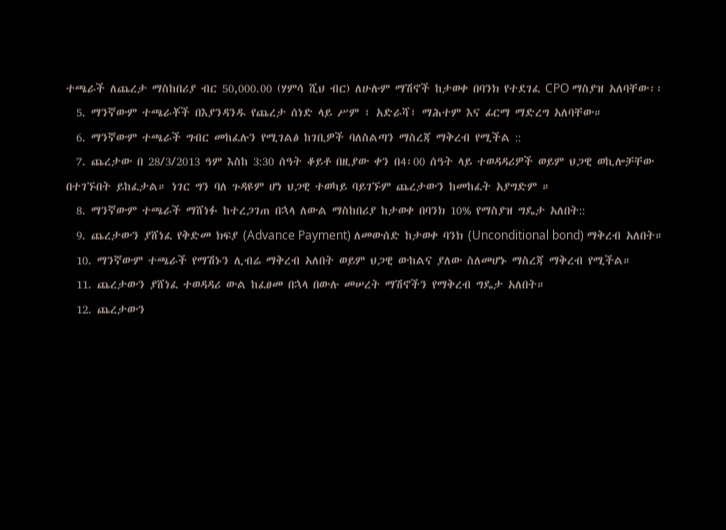ተጫራች ለጨረታ ማስከበሪያ ብር 50,000.00 (ሃምሳ ሺህ ብር) ለሁሉም ማሽኖች ከታወቀ በባንክ የተደገፈ CPO ማስያዝ አለባቸው፡፡
  5. ማንኛውም ተጫራቾች በእያንዳንዱ የጨረታ ሰነድ ላይ ሥም ፣ አድራሻ፣ ማሕተም እና ፊርማ ማድረግ አለባቸው።
  6. ማንኛውም ተጫራች ግብር መከፈሉን የሚገልፅ ከገቢዎች ባለስልጣን ማስረጃ ማቅረብ የሚችል ::
  7. ጨረታው በ 28/3/2013 ዓም እስከ 3:30 ሰዓት ቆይቶ በዚያው ቀን በ4፡00 ሰዓት ላይ ተወዳዳሪዎች ወይም ህጋዊ ወኪሎቻቸው በተገኙበት ይከፈታል። ነገር ግን ባለ ጉዳዩም ሆነ ህጋዊ ተወካይ ባይገኙም ጨረታውን ከመከፈት አያግድም ።
  8. ማንኛውም ተጫራች ማሸነፉ ከተረጋገጠ በኋላ ለውል ማስከበሪያ ከታወቀ በባንክ 10% የማስያዝ ግዴታ አለበት::
  9. ጨረታውን ያሸነፈ የቅድመ ክፍያ (Advance Payment) ለመውሰድ ከታወቀ ባንክ (Unconditional bond) ማቅረብ አለበት።
  10. ማንኛውም ተጫራች የማሽኑን ሊብሬ ማቅረብ አለበት ወይም ህጋዊ ውከልና ያለው ስለመሆኑ ማስረጃ ማቅረብ የሚችል።
  11. ጨረታውን ያሸነፈ ተወዳዳሪ ውል ከፈፀመ በኋላ በውሉ መሠረት ማሽኖችን የማቅረብ ግዴታ አለበት።
  12. ጨረታውን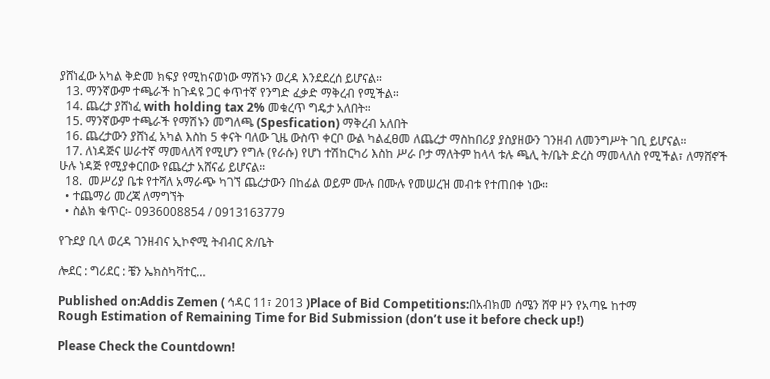ያሸነፈው አካል ቅድመ ክፍያ የሚከናወነው ማሽኑን ወረዳ እንደደረሰ ይሆናል።
  13. ማንኛውም ተጫራች ከጉዳዩ ጋር ቀጥተኛ የንግድ ፈቃድ ማቅረብ የሚችል።
  14. ጨረታ ያሸነፈ with holding tax 2% መቁረጥ ግዴታ አለበት።
  15. ማንኛውም ተጫራች የማሽኑን መግለጫ (Spesfication) ማቅረብ አለበት
  16. ጨረታውን ያሸነፈ አካል እስከ 5 ቀናት ባለው ጊዜ ውስጥ ቀርቦ ውል ካልፈፀመ ለጨረታ ማስከበሪያ ያስያዘውን ገንዘብ ለመንግሥት ገቢ ይሆናል።
  17. ለነዳጅና ሠራተኛ ማመላለሻ የሚሆን የግሉ (የራሱ) የሆነ ተሽከርካሪ እስከ ሥራ ቦታ ማለትም ከላላ ቱሉ ጫሊ ት/ቤት ድረስ ማመላለስ የሚችል፣ ለማሸኖች ሁሉ ነዳጅ የሚያቀርበው የጨረታ አሸናፊ ይሆናል።
  18.  መሥሪያ ቤቱ የተሻለ አማራጭ ካገኘ ጨረታውን በከፊል ወይም ሙሉ በሙሉ የመሠረዝ መብቱ የተጠበቀ ነው።
  • ተጨማሪ መረጃ ለማግኘት
  • ስልክ ቁጥር፡- 0936008854 / 0913163779

የጉደያ ቢላ ወረዳ ገንዘብና ኢኮኖሚ ትብብር ጽ/ቤት

ሎደር : ግሪደር : ቼን ኤክስካቫተር…

Published on:Addis Zemen ( ኅዳር 11፣ 2013 )Place of Bid Competitions:በአብክመ ሰሜን ሸዋ ዞን የአጣዬ ከተማ
Rough Estimation of Remaining Time for Bid Submission (don’t use it before check up!)

Please Check the Countdown!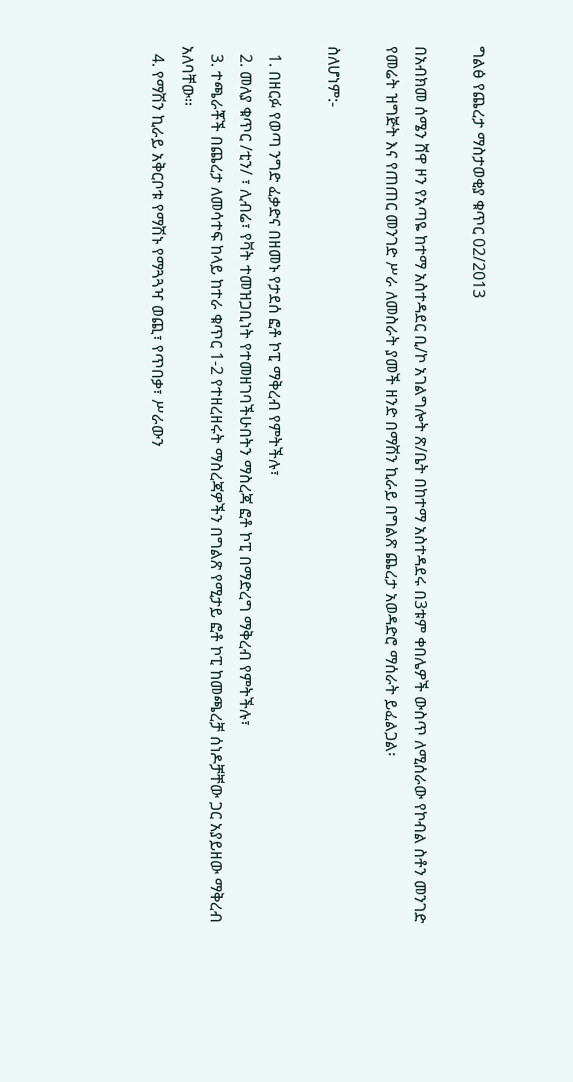ግልፅ የጨረታ ማስታወቂያ ቁጥር 02/2013

በአብክመ ሰሜን ሸዋ ዞን የአጣዬ ከተማ አስተዳደር ቢ/ኮ አገልግሎት ጽ/ቤት በከተማ አስተዳደሩ በ3ቱም ቀበሌዎች ውስጥ ለሚሰራው የኮብል ስቶን መንገድ የመሬት ዝግጅት እና የጠጠር መንገድ ሥራ ለመስራት ያመች ዘንድ በማሽን ኪራይ በግልጽ ጨረታ አወዳድሮ ማሰራት ይፈልጋል፡

ስለሆነም:-

  1. በዘርፉ የወጣ ንግድ ፈቃድና በዘመኑ የታደሰ ፎቶ ኮፒ ማቅረብ የምትችሉ፣
  2. መለያ ቁጥር /ቲን/ ፣ ሊብሬ፣ የቫት ተመዝጋቢነት የተመዘገባችሁበትን ማስረጃ ፎቶ ኮፒ በማድረግ ማቅረብ የምትችሉ፣
  3. ተጫራቾች በጨረታ ለመሳተፍ ከላይ ከተራ ቁጥር 1-2 የተዘረዘሩት ማስረጃዎችን በግልጽ የሚታይ ፎቶ ኮፒ ከመጫረቻ ሰነዶቻቸው ጋር አያይዘው ማቅረብ አለባቸው፡፡
  4. የማሽን ኪራይ አቅርቦቱ የማሽኑ የማጓጓዣ ወጪ፣ የጥበቃ፣ ሥራውን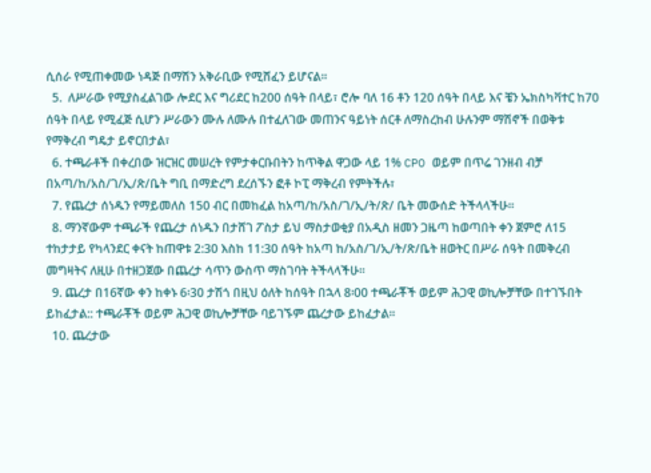ሲሰራ የሚጠቀመው ነዳጅ በማሽን አቅራቢው የሚሸፈን ይሆናል፡፡
  5.  ለሥራው የሚያስፈልገው ሎደር እና ግሪደር ከ200 ሰዓት በላይ፣ ሮሎ ባለ 16 ቶን 120 ሰዓት በላይ እና ቼን ኤክስካቫተር ከ70 ሰዓት በላይ የሚፈጅ ሲሆን ሥራውን ሙሉ ለሙሉ በተፈለገው መጠንና ዓይነት ሰርቶ ለማስረከብ ሁሉንም ማሽኖች በወቅቱ የማቅረብ ግዴታ ይኖርበታል፣
  6. ተጫራቶች በቀረበው ዝርዝር መሠረት የምታቀርቡበትን ከጥቅል ዋጋው ላይ 1% CPO ወይም በጥሬ ገንዘብ ብቻ በአጣ/ከ/አስ/ገ/ኢ/ጽ/ቤት ግቢ በማድረግ ደረሰኙን ፎቶ ኮፒ ማቅረብ የምትችሉ፣
  7. የጨረታ ሰነዱን የማይመለስ 150 ብር በመከፈል ከአጣ/ከ/አስ/ገ/ኢ/ት/ጽ/ ቤት መውሰድ ትችላላችሁ፡፡
  8. ማንኛውም ተጫራች የጨረታ ሰነዱን በታሸገ ፖስታ ይህ ማስታወቂያ በአዲስ ዘመን ጋዜጣ ከወጣበት ቀን ጀምሮ ለ15 ተከታታይ የካላንደር ቀናት ከጠዋቱ 2:30 እስከ 11:30 ሰዓት ከአጣ ከ/አስ/ገ/ኢ/ት/ጽ/ቤት ዘወትር በሥራ ሰዓት በመቅረብ መግዛትና ለዚሁ በተዘጋጀው በጨረታ ሳጥን ውስጥ ማስገባት ትችላላችሁ፡፡
  9. ጨረታ በ16ኛው ቀን ከቀኑ 6፡30 ታሽጎ በዚህ ዕለት ከሰዓት በኋላ 8፡00 ተጫራቾች ወይም ሕጋዊ ወኪሎቻቸው በተገኙበት ይከፈታል:: ተጫራቾች ወይም ሕጋዊ ወኪሎቻቸው ባይገኙም ጨረታው ይከፈታል፡፡
  10. ጨረታው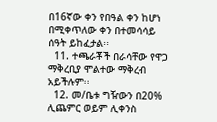በ16ኛው ቀን የበዓል ቀን ከሆነ በሚቀጥለው ቀን በተመሳሳይ ሰዓት ይከፈታል፡፡
  11. ተጫራቾች በራሳቸው የዋጋ ማቅረቢያ ሞልተው ማቅረብ አይችሉም፡፡
  12. መ/ቤቱ ግዥውን በ20% ሊጨምር ወይም ሊቀንስ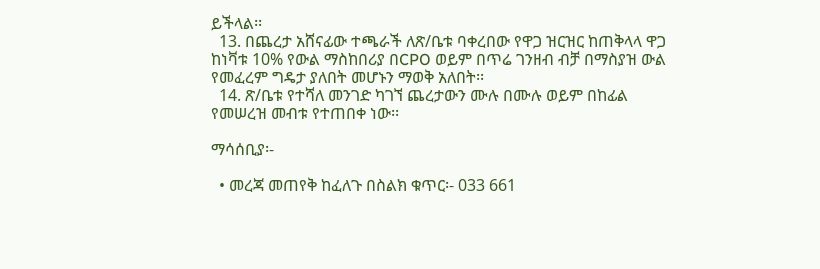ይችላል፡፡
  13. በጨረታ አሸናፊው ተጫራች ለጽ/ቤቱ ባቀረበው የዋጋ ዝርዝር ከጠቅላላ ዋጋ ከነቫቱ 10% የውል ማስከበሪያ በCPO ወይም በጥሬ ገንዘብ ብቻ በማስያዝ ውል የመፈረም ግዴታ ያለበት መሆኑን ማወቅ አለበት፡፡
  14. ጽ/ቤቱ የተሻለ መንገድ ካገኘ ጨረታውን ሙሉ በሙሉ ወይም በከፊል የመሠረዝ መብቱ የተጠበቀ ነው፡፡

ማሳሰቢያ፡-

  • መረጃ መጠየቅ ከፈለጉ በስልክ ቁጥር፡- 033 661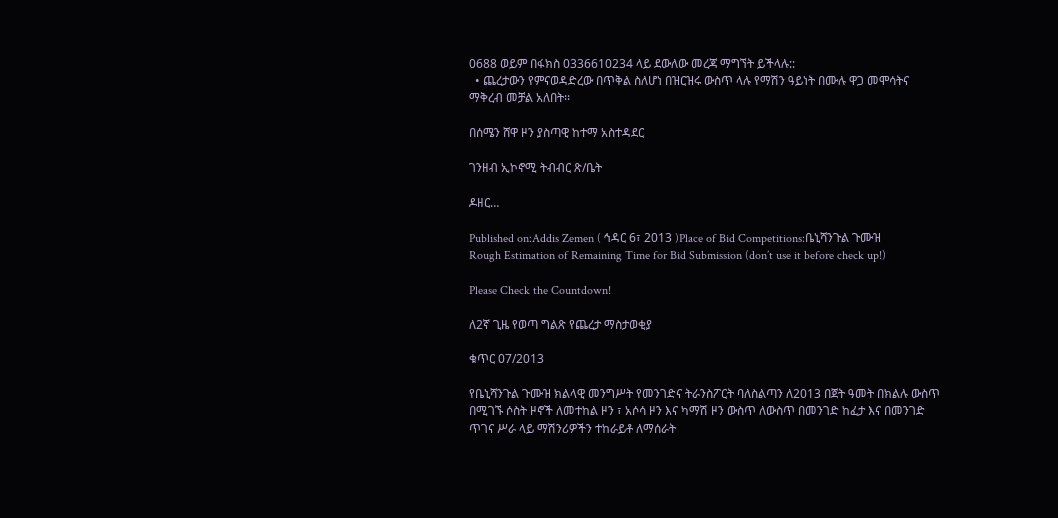0688 ወይም በፋክስ 0336610234 ላይ ደውለው መረጃ ማግኘት ይችላሉ::
  • ጨረታውን የምናወዳድረው በጥቅል ስለሆነ በዝርዝሩ ውስጥ ላሉ የማሽን ዓይነት በሙሉ ዋጋ መሞሳትና ማቅረብ መቻል አለበት፡፡

በሰሜን ሸዋ ዞን ያስጣዊ ከተማ አስተዳደር

ገንዘብ ኢኮኖሚ ትብብር ጽ/ቤት

ዶዘር…

Published on:Addis Zemen ( ኅዳር 6፣ 2013 )Place of Bid Competitions:ቤኒሻንጉል ጉሙዝ
Rough Estimation of Remaining Time for Bid Submission (don’t use it before check up!)

Please Check the Countdown!

ለ2ኛ ጊዜ የወጣ ግልጽ የጨረታ ማስታወቂያ

ቁጥር 07/2013

የቤኒሻንጉል ጉሙዝ ክልላዊ መንግሥት የመንገድና ትራንስፖርት ባለስልጣን ለ2013 በጀት ዓመት በክልሉ ውስጥ በሚገኙ ሶስት ዞኖች ለመተከል ዞን ፣ አሶሳ ዞን እና ካማሽ ዞን ውስጥ ለውስጥ በመንገድ ከፈታ እና በመንገድ ጥገና ሥራ ላይ ማሽንሪዎችን ተከራይቶ ለማሰራት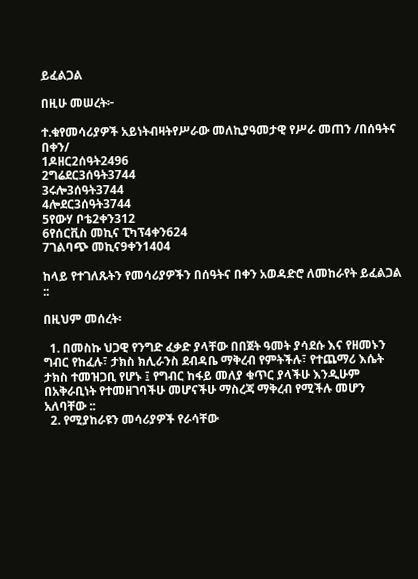ይፈልጋል

በዚሁ መሠረት፦

ተ.ቁየመሳሪያዎች አይነትብዛትየሥራው መለኪያዓመታዊ የሥራ መጠን /በሰዓትና በቀን/
1ዶዘር2ሰዓት2496
2ግሬደር3ሰዓት3744
3ሩሎ3ሰዓት3744
4ሎደር3ሰዓት3744
5የውሃ ቦቴ2ቀን312
6የሰርቪስ መኪና ፒካፕ4ቀን624
7ገልባጭ መኪና9ቀን1404

ከላይ የተገለጹትን የመሳሪያዎችን በሰዓትና በቀን አወዳድሮ ለመከራየት ይፈልጋል ::

በዚህም መሰረት፡

  1. በመስኩ ህጋዊ የንግድ ፈቃድ ያላቸው በበጀት ዓመት ያሳደሱ እና የዘመኑን ግብር የከፈሉ፣ ታክስ ክሊራንስ ደብዳቤ ማቅረብ የምትችሉ፣ የተጨማሪ እሴት ታክስ ተመዝጋቢ የሆኑ ፤ የግብር ከፋይ መለያ ቁጥር ያላችሁ እንዲሁም በአቅራቢነት የተመዘገባችሁ መሆናችሁ ማስረጃ ማቅረብ የሚችሉ መሆን አለባቸው ::
  2. የሚያከራዩን መሳሪያዎች የራሳቸው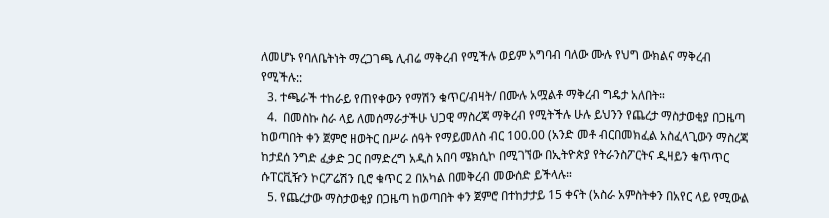ለመሆኑ የባለቤትነት ማረጋገጫ ሊብሬ ማቅረብ የሚችሉ ወይም አግባብ ባለው ሙሉ የህግ ውክልና ማቅረብ የሚችሉ::
  3. ተጫራች ተከራይ የጠየቀውን የማሽን ቁጥር/ብዛት/ በሙሉ አሟልቶ ማቅረብ ግዴታ አለበት።
  4.  በመስኩ ስራ ላይ ለመሰማራታችሁ ህጋዊ ማስረጃ ማቅረብ የሚትችሉ ሁሉ ይህንን የጨረታ ማስታወቂያ በጋዜጣ ከወጣበት ቀን ጀምሮ ዘወትር በሥራ ሰዓት የማይመለስ ብር 100.00 (አንድ መቶ ብርበመክፈል አስፈላጊውን ማስረጃ ከታደሰ ንግድ ፈቃድ ጋር በማድረግ አዲስ አበባ ሜክሲኮ በሚገኘው በኢትዮጵያ የትራንስፖርትና ዲዛይን ቁጥጥር ሱፐርቪዥን ኮርፖሬሽን ቢሮ ቁጥር 2 በአካል በመቅረብ መውሰድ ይችላሉ።
  5. የጨረታው ማስታወቂያ በጋዜጣ ከወጣበት ቀን ጀምሮ በተከታታይ 15 ቀናት (አስራ አምስትቀን በአየር ላይ የሚውል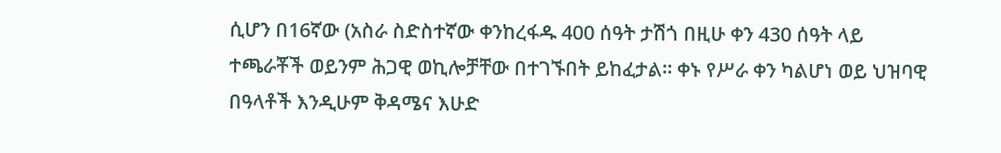ሲሆን በ16ኛው (አስራ ስድስተኛው ቀንከረፋዱ 400 ሰዓት ታሽጎ በዚሁ ቀን 430 ሰዓት ላይ ተጫራቾች ወይንም ሕጋዊ ወኪሎቻቸው በተገኙበት ይከፈታል። ቀኑ የሥራ ቀን ካልሆነ ወይ ህዝባዊ በዓላቶች እንዲሁም ቅዳሜና እሁድ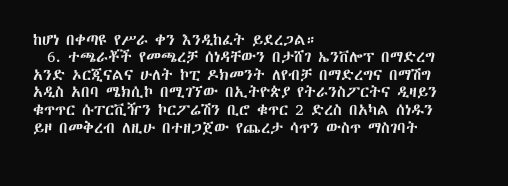ከሆነ በቀጣዩ የሥራ ቀን እንዲከፈት ይደረጋል።
  6. ተጫራቾች የመጫረቻ ሰነዳቸውን በታሸገ ኤንቨሎፕ በማድረግ አንድ ኦርጂናልና ሁለት ኮፒ ዶክመንት ለየብቻ በማድረግና በማሽግ አዲስ አበባ ሜክሲኮ በሚገኘው በኢትዮጵያ የትራንስፖርትና ዲዛይን ቁጥጥር ሱፐርቪዥን ኮርፖሬሽን ቢሮ ቁጥር 2 ድረስ በአካል ሰነዱን ይዞ በመቅረብ ለዚሁ በተዘጋጀው የጨረታ ሳጥን ውስጥ ማስገባት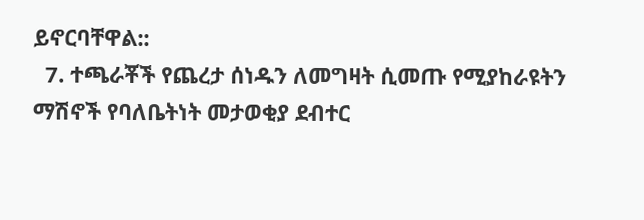ይኖርባቸዋል::
  7. ተጫራቾች የጨረታ ሰነዱን ለመግዛት ሲመጡ የሚያከራዩትን ማሽኖች የባለቤትነት መታወቂያ ደብተር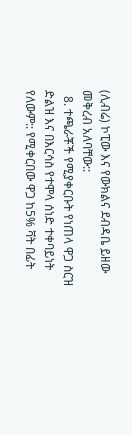(ሊብሬ) ኮፒው እና የውክልና ደብዳቤ ይዘው መቅረብ አለባቸው::
  8. ተጫራቾች የሚያቀርቡት የነጠላ ዋጋ ስርዝ ድልዝ እና በእርሳስ የተሞላ ሰነድ ተቀባይነት የለውም:: የሚቀርበው ዋጋ ከ5% ቫት በፊት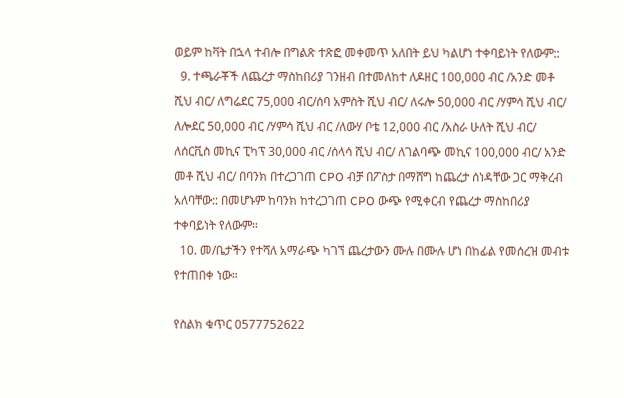ወይም ከቫት በኋላ ተብሎ በግልጽ ተጽፎ መቀመጥ አለበት ይህ ካልሆነ ተቀባይነት የለውም::
  9. ተጫራቾች ለጨረታ ማስከበሪያ ገንዘብ በተመለከተ ለዶዘር 100,000 ብር /አንድ መቶ ሺህ ብር/ ለግሬደር 75,000 ብር/ሰባ አምስት ሺህ ብር/ ለሩሎ 50,000 ብር /ሃምሳ ሺህ ብር/ ለሎደር 50,000 ብር /ሃምሳ ሺህ ብር /ለውሃ ቦቴ 12,000 ብር /አስራ ሁለት ሺህ ብር/ ለሰርቪስ መኪና ፒካፕ 30,000 ብር /ሰላሳ ሺህ ብር/ ለገልባጭ መኪና 100,000 ብር/ አንድ መቶ ሺህ ብር/ በባንክ በተረጋገጠ CPO ብቻ በፖስታ በማሸግ ከጨረታ ሰነዳቸው ጋር ማቅረብ አለባቸው:: በመሆኑም ከባንክ ከተረጋገጠ CPO ውጭ የሚቀርብ የጨረታ ማስከበሪያ ተቀባይነት የለውም።
  10. መ/ቤታችን የተሻለ አማራጭ ካገኘ ጨረታውን ሙሉ በሙሉ ሆነ በከፊል የመሰረዝ መብቱ የተጠበቀ ነው።

የስልክ ቁጥር 0577752622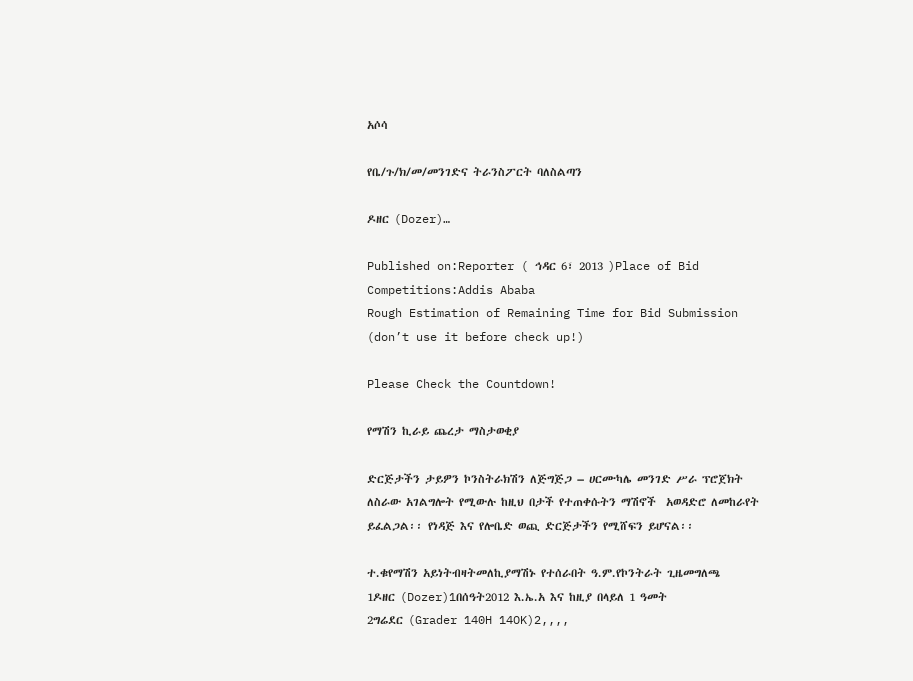አሶሳ

የቤ/ጉ/ክ/መ/መንገድና ትራንስፖርት ባለስልጣን

ዶዘር (Dozer)…

Published on:Reporter ( ኅዳር 6፣ 2013 )Place of Bid Competitions:Addis Ababa
Rough Estimation of Remaining Time for Bid Submission (don’t use it before check up!)

Please Check the Countdown!

የማሽን ኪራይ ጨረታ ማስታወቂያ

ድርጅታችን ታይዎን ኮንስትራክሽን ለጅግጅጋ – ሀርሙካሌ መንገድ ሥራ ፕሮጀክት ለስራው አገልግሎት የሚውሉ ከዚህ በታች የተጠቀሱትን ማሽኖች  አወዳድሮ ለመከራየት ይፈልጋል፡፡ የነዳጅ እና የሎቤድ ወጪ ድርጅታችን የሚሸፍን ይሆናል፡፡

ተ.ቁየማሽን አይነትብዛትመለኪያማሽኑ የተሰራበት ዓ.ም.የኮንትራት ጊዜመግለጫ
1ዶዘር (Dozer)1በሰዓት2012 እ.ኤ.አ እና ከዚያ በላይለ 1 ዓመት
2ግሬደር (Grader 140H 14OK)2,,,,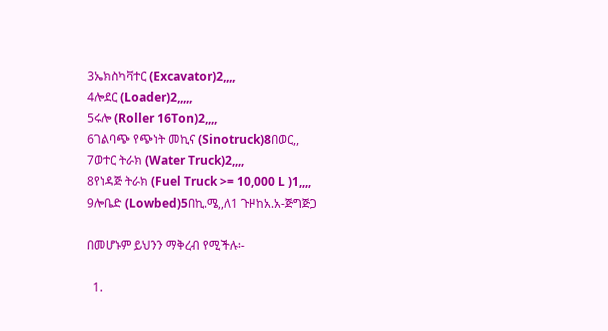3ኤክስካቫተር (Excavator)2,,,,
4ሎደር (Loader)2,,,,,
5ሩሎ (Roller 16Ton)2,,,,
6ገልባጭ የጭነት መኪና (Sinotruck)8በወር,,
7ወተር ትራክ (Water Truck)2,,,,
8የነዳጅ ትራክ (Fuel Truck >= 10,000 L )1,,,,
9ሎቤድ (Lowbed)5በኪ.ሜ,,ለ1 ጉዞከአ.አ-ጅግጅጋ

በመሆኑም ይህንን ማቅረብ የሚችሉ፡-

  1.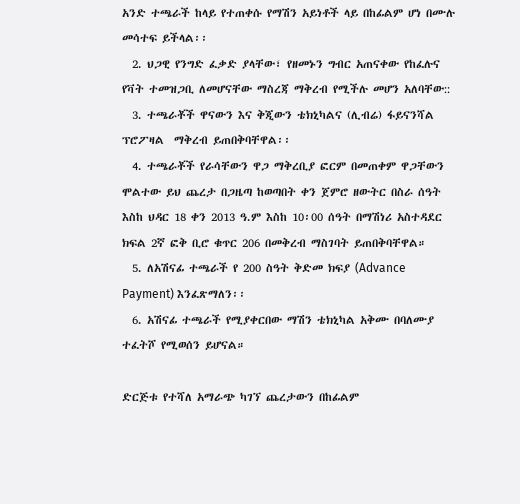አንድ ተጫራች ከላይ የተጠቀሱ የማሽን አይነቶች ላይ በከፊልም ሆነ በሙሉ መሳተፍ ይችላል፡፡
  2. ህጋዊ የንግድ ፈቃድ ያላቸው፣ የዘመኑን ግብር አጠናቀው የከፈሉና የቫት ተመዝጋቢ ለመሆናቸው ማስረጃ ማቅረብ የሚችሉ መሆን አለባቸው::
  3. ተጫራቾች ዋናውን እና ቅጂውን ቴክኒካልና (ሊብሬ) ፋይናንሻል ፕሮፖዛል  ማቅረብ ይጠበቅባቸዋል፡፡
  4. ተጫራቾች የራሳቸውን ዋጋ ማቅረቢያ ፎርም በመጠቀም ዋጋቸውን  ሞልተው ይህ ጨረታ በጋዜጣ ከወጣበት ቀን ጀምሮ ዘውትር በስራ ሰዓት  እስከ ህዳር 18 ቀን 2013 ዓ.ም እስከ 10፡00 ሰዓት በማሽነሪ አስተዳደር ክፍል 2ኛ ፎቅ ቢሮ ቁጥር 206 በመቅረብ ማስገባት ይጠበቅባቸዋል።
  5. ለአሽናፊ ተጫራች የ 200 ስዓት ቅድመ ክፍያ (Advance Payment) እንፈጽማለን፡፡
  6. አሽናፊ ተጫራች የሚያቀርበው ማሽን ቴክኒካል አቅሙ በባለሙያ ተፈትሾ የሚወሰን ይሆናል።

ድርጅቱ የተሻለ አማራጭ ካገኘ ጨረታውን በከፊልም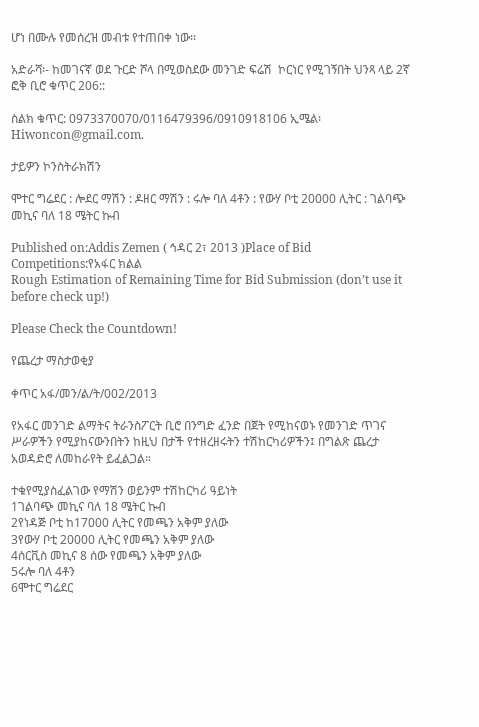ሆነ በሙሉ የመሰረዝ መብቱ የተጠበቀ ነው፡፡

አድራሻ፡- ከመገናኛ ወደ ጉርድ ሾላ በሚወስደው መንገድ ፍሬሽ  ኮርነር የሚገኝበት ህንጻ ላይ 2ኛ ፎቅ ቢሮ ቁጥር 206::

ስልክ ቁጥር: 0973370070/0116479396/0910918106 ኢሜል፡ Hiwoncon@gmail.com.

ታይዎን ኮንስትራክሽን

ሞተር ግሬደር : ሎደር ማሽን : ዶዘር ማሽን : ሩሎ ባለ 4ቶን : የውሃ ቦቲ 20000 ሊትር : ገልባጭ መኪና ባለ 18 ሜትር ኩብ

Published on:Addis Zemen ( ኅዳር 2፣ 2013 )Place of Bid Competitions:የአፋር ክልል
Rough Estimation of Remaining Time for Bid Submission (don’t use it before check up!)

Please Check the Countdown!

የጨረታ ማስታወቂያ

ቀጥር አፋ/መን/ል/ት/002/2013

የአፋር መንገድ ልማትና ትራንስፖርት ቢሮ በንግድ ፈንድ በጀት የሚከናወኑ የመንገድ ጥገና ሥራዎችን የሚያከናውንበትን ከዚህ በታች የተዘረዘሩትን ተሽከርካሪዎችን፤ በግልጽ ጨረታ አወዳድሮ ለመከራየት ይፈልጋል።

ተቁየሚያስፈልገው የማሽን ወይንም ተሽከርካሪ ዓይነት
1ገልባጭ መኪና ባለ 18 ሜትር ኩብ
2የነዳጅ ቦቲ ከ17000 ሊትር የመጫን አቅም ያለው
3የውሃ ቦቲ 20000 ሊትር የመጫን አቅም ያለው
4ሰርቪስ መኪና 8 ሰው የመጫን አቅም ያለው
5ሩሎ ባለ 4ቶን
6ሞተር ግሬደር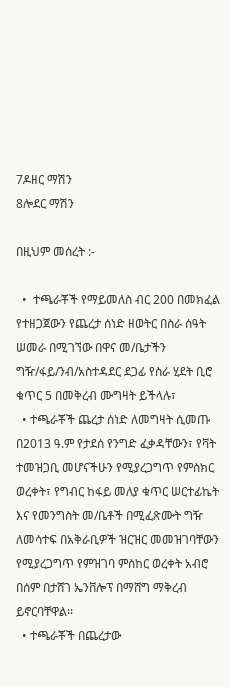7ዶዘር ማሽን
8ሎደር ማሽን

በዚህም መሰረት :-

  •  ተጫራቾች የማይመለስ ብር 200 በመክፈል የተዘጋጀውን የጨረታ ሰነድ ዘወትር በስራ ሰዓት ሠመራ በሚገኘው በዋና መ/ቤታችን ግዥ/ፋይ/ንብ/አስተዳደር ደጋፊ የስራ ሂደት ቢሮ ቁጥር 5 በመቅረብ ሙግዛት ይችላሉ፣
  • ተጫራቾች ጨረታ ሰነድ ለመግዛት ሲመጡ በ2013 ዓ.ም የታደሰ የንግድ ፈቃዳቸውን፣ የቫት ተመዝጋቢ መሆናችሁን የሚያረጋግጥ የምስክር ወረቀት፣ የግብር ከፋይ መለያ ቁጥር ሠርተፊኬት እና የመንግስት መ/ቤቶች በሚፈጽሙት ግዥ ለመሳተፍ በአቅራቢዎች ዝርዝር መመዝገባቸውን የሚያረጋግጥ የምዝገባ ምስከር ወረቀት አብሮ በሰም በታሸገ ኤንቨሎፕ በማሸግ ማቅረብ ይኖርባቸዋል፡፡
  • ተጫራቾች በጨረታው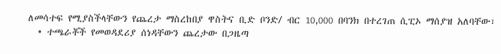ለመሳተፍ የሚያስችላቸውን የጨረታ ማስረከበያ ዋስትና ቢድ ቦንድ/ ብር 10,000 በባንክ በተረገጠ ሲፒኦ ማሰያዝ አለባቸው፣
  • ተጫራቾች የመወዳደሪያ ሰነዳቸውን ጨረታው በጋዜጣ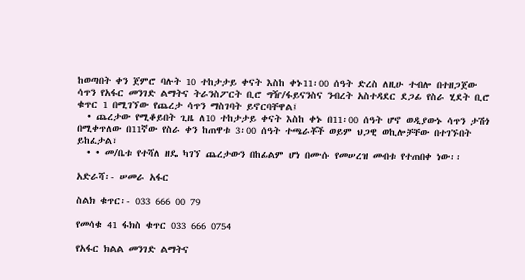ከወጣበት ቀን ጀምሮ ባሉት 10 ተከታታይ ቀናት እስከ ቀኑ11፡00 ሰዓት ድረስ ለዚሁ ተብሎ በተዘጋጀው ሳጥን የአፋር መንገድ ልማትና ትራንስፖርት ቢሮ ግዥ/ፋይናንስና ንብረት አስተዳደር ደጋፊ የስራ ሂደት ቢሮ ቁጥር 1 በሚገኘው የጨረታ ሳጥን ማስገባት ይኖርባቸዋል፤
  • ጨረታው የሚቆይበት ጊዜ ለ10 ተከታታይ ቀናት እስከ ቀኑ በ11፡00 ሰዓት ሆኖ ወዲያውኑ ሳጥን ታሽጎ በሚቀጥለው በ11ኛው የስራ ቀን ከጠዋቱ 3፡00 ሰዓት ተጫራቾች ወይም ህጋዊ ወኪሎቻቸው በተገኙበት ይከፈታል፣
  • • መ/ቤቱ የተሻለ ዘዴ ካገኘ ጨረታውን በከፊልም ሆነ በሙሱ የመሠረዝ መብቱ የተጠበቀ ነው፡፡

አድራሻ፡- ሠመራ አፋር

ስልክ ቁጥር፡- 033 666 00 79

የመሳቁ 41 ፋክስ ቁጥር 033 666 0754

የአፋር ክልል መንገድ ልማትና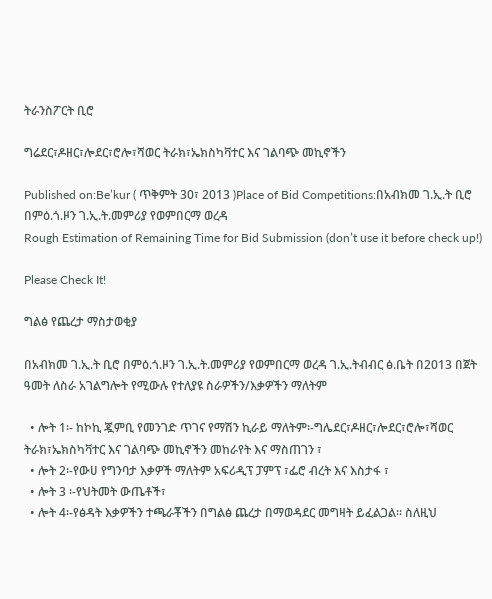ትራንስፖርት ቢሮ

ግሬደር፣ዶዘር፣ሎደር፣ሮሎ፣ሻወር ትራክ፣ኤክስካቫተር እና ገልባጭ መኪኖችን

Published on:Be’kur ( ጥቅምት 30፣ 2013 )Place of Bid Competitions:በአብክመ ገ.ኢ.ት ቢሮ በምዕ.ጎ.ዞን ገ.ኢ.ት.መምሪያ የወምበርማ ወረዳ
Rough Estimation of Remaining Time for Bid Submission (don’t use it before check up!)

Please Check It!

ግልፅ የጨረታ ማስታወቂያ

በአብክመ ገ.ኢ.ት ቢሮ በምዕ.ጎ.ዞን ገ.ኢ.ት.መምሪያ የወምበርማ ወረዳ ገ.ኢ.ትብብር ፅ.ቤት በ2013 በጀት ዓመት ለስራ አገልግሎት የሚውሉ የተለያዩ ስራዎችን/እቃዎችን ማለትም

  • ሎት 1፡- ከኮኪ ጇምቢ የመንገድ ጥገና የማሽን ኪራይ ማለትም፡-ግሌደር፣ዶዘር፣ሎደር፣ሮሎ፣ሻወር ትራክ፣ኤክስካቫተር እና ገልባጭ መኪኖችን መከራየት እና ማስጠገን ፣
  • ሎት 2፡-የውሀ የግንባታ እቃዎች ማለትም አፍሪዲፕ ፓምፕ ፣ፌሮ ብረት እና እስታፋ ፣
  • ሎት 3 ፡-የህትመት ውጤቶች፣
  • ሎት 4፡-የፅዳት እቃዎችን ተጫራቾችን በግልፅ ጨረታ በማወዳደር መግዛት ይፈልጋል፡፡ ስለዚህ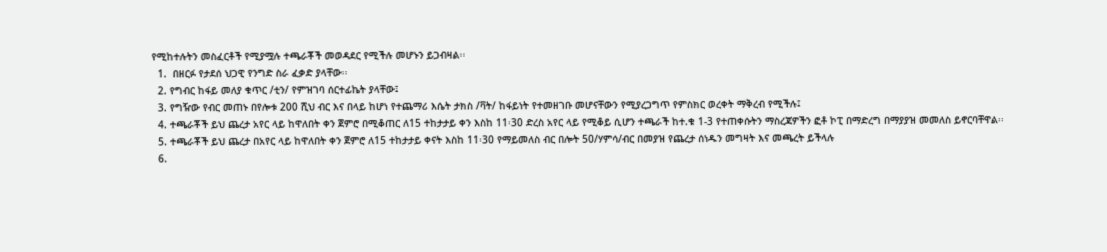የሚከተሉትን መስፈርቶች የሚያሟሉ ተጫራቾች መወዳደር የሚችሉ መሆኑን ይጋብዛል፡፡
  1.  በዘርፉ የታደሰ ህጋዊ የንግድ ስራ ፈቃድ ያላቸው፡፡
  2. የግብር ከፋይ መለያ ቁጥር /ቲን/ የምዝገባ ሰርተፊኬት ያላቸው፤
  3. የግዥው የብር መጠኑ በየሎቱ 200 ሺህ ብር እና በላይ ከሆነ የተጨማሪ እሴት ታክስ /ቫት/ ከፋይነት የተመዘገቡ መሆናቸውን የሚያረጋግጥ የምስክር ወረቀት ማቅረብ የሚችሉ፤
  4. ተጫራቾች ይህ ጨረታ አየር ላይ ከዋለበት ቀን ጀምሮ በሚቆጠር ለ15 ተከታታይ ቀን እስከ 11፡30 ድረስ አየር ላይ የሚቆይ ሲሆን ተጫራች ከተ.ቁ 1-3 የተጠቀሱትን ማስረጃዎችን ፎቶ ኮፒ በማድረግ በማያያዝ መመለስ ይኖርባቸዋል፡፡
  5. ተጫራቾች ይህ ጨረታ በአየር ላይ ከዋለበት ቀን ጀምሮ ለ15 ተከታታይ ቀናት እስከ 11፡30 የማይመለስ ብር በሎት 50/ሃምሳ/ብር በመያዝ የጨረታ ሰነዱን መግዛት እና መጫረት ይችላሉ
  6.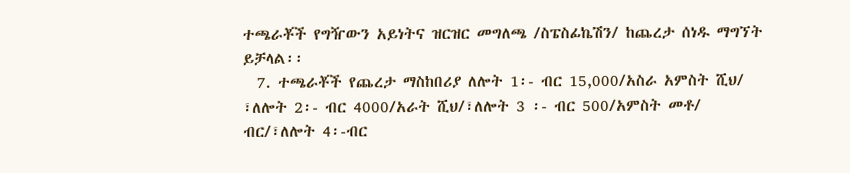ተጫራቾች የግዥውን አይነትና ዝርዝር መግለጫ /ስፔስፊኬሽን/ ከጨረታ ሰነዱ ማግኘት ይቻላል፡፡
  7. ተጫራቾች የጨረታ ማስከበሪያ ለሎት 1፡- ብር 15,000/አስራ አምስት ሺህ/ ፣ለሎት 2፡- ብር 4000/አራት ሺህ/፣ለሎት 3 ፡- ብር 500/አምስት መቶ/ ብር/፣ለሎት 4፡-ብር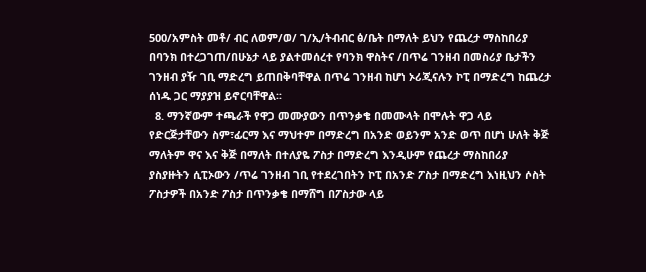500/አምስት መቶ/ ብር ለወም/ወ/ ገ/ኢ/ትብብር ፅ/ቤት በማለት ይህን የጨረታ ማስከበሪያ በባንክ በተረጋገጠ/በሁኔታ ላይ ያልተመሰረተ የባንክ ዋስትና /በጥሬ ገንዘብ በመስሪያ ቤታችን ገንዘብ ያዥ ገቢ ማድረግ ይጠበቅባቸዋል በጥሬ ገንዘብ ከሆነ ኦሪጂናሉን ኮፒ በማድረግ ከጨረታ ሰነዱ ጋር ማያያዝ ይኖርባቸዋል፡፡
  8. ማንኛውም ተጫራች የዋጋ መሙያውን በጥንቃቄ በመሙላት በሞሉት ዋጋ ላይ የድርጅታቸውን ስም፣ፊርማ እና ማህተም በማድረግ በአንድ ወይንም አንድ ወጥ በሆነ ሁለት ቅጅ ማለትም ዋና እና ቅጅ በማለት በተለያዬ ፖስታ በማድረግ እንዲሁም የጨረታ ማስከበሪያ ያስያዙትን ሲፒኦውን /ጥሬ ገንዘብ ገቢ የተደረገበትን ኮፒ በአንድ ፖስታ በማድረግ እነዚህን ሶስት ፖስታዎች በአንድ ፖስታ በጥንቃቄ በማሸግ በፖስታው ላይ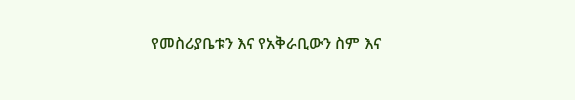የመስሪያቤቱን እና የአቅራቢውን ስም እና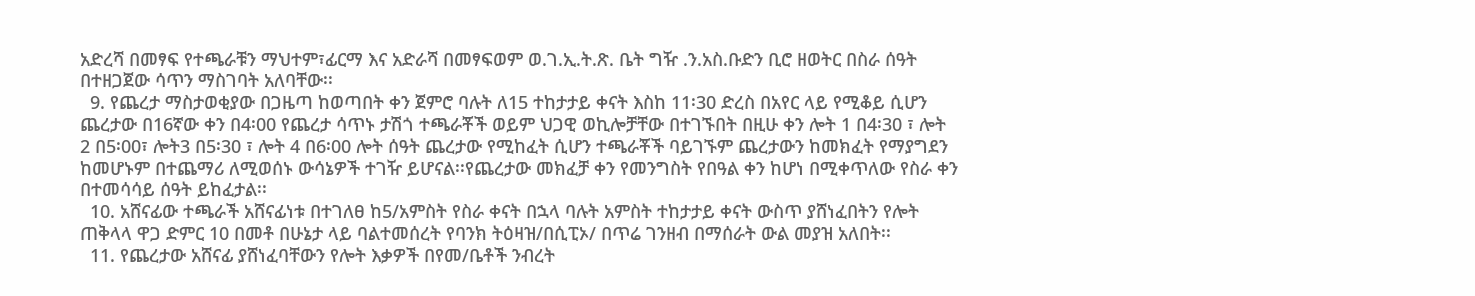አድረሻ በመፃፍ የተጫራቹን ማህተም፣ፊርማ እና አድራሻ በመፃፍወም ወ.ገ.ኢ.ት.ጽ. ቤት ግዥ .ን.አስ.ቡድን ቢሮ ዘወትር በስራ ሰዓት በተዘጋጀው ሳጥን ማስገባት አለባቸው፡፡
  9. የጨረታ ማስታወቂያው በጋዜጣ ከወጣበት ቀን ጀምሮ ባሉት ለ15 ተከታታይ ቀናት እስከ 11፡30 ድረስ በአየር ላይ የሚቆይ ሲሆን ጨረታው በ16ኛው ቀን በ4፡00 የጨረታ ሳጥኑ ታሽጎ ተጫራቾች ወይም ህጋዊ ወኪሎቻቸው በተገኙበት በዚሁ ቀን ሎት 1 በ4፡30 ፣ ሎት 2 በ5፡00፣ ሎት3 በ5፡30 ፣ ሎት 4 በ6፡00 ሎት ሰዓት ጨረታው የሚከፈት ሲሆን ተጫራቾች ባይገኙም ጨረታውን ከመክፈት የማያግደን ከመሆኑም በተጨማሪ ለሚወሰኑ ውሳኔዎች ተገዥ ይሆናል፡፡የጨረታው መክፈቻ ቀን የመንግስት የበዓል ቀን ከሆነ በሚቀጥለው የስራ ቀን በተመሳሳይ ሰዓት ይከፈታል፡፡
  10. አሸናፊው ተጫራች አሸናፊነቱ በተገለፀ ከ5/አምስት የስራ ቀናት በኋላ ባሉት አምስት ተከታታይ ቀናት ውስጥ ያሸነፈበትን የሎት ጠቅላላ ዋጋ ድምር 10 በመቶ በሁኔታ ላይ ባልተመሰረት የባንክ ትዕዛዝ/በሲፒኦ/ በጥሬ ገንዘብ በማሰራት ውል መያዝ አለበት፡፡
  11. የጨረታው አሸናፊ ያሸነፈባቸውን የሎት እቃዎች በየመ/ቤቶች ንብረት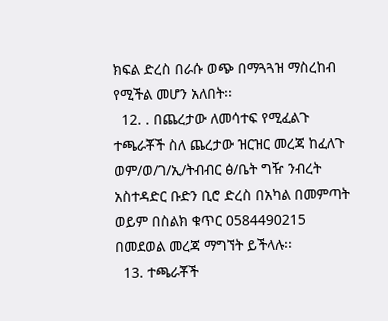ክፍል ድረስ በራሱ ወጭ በማጓጓዝ ማስረከብ የሚችል መሆን አለበት፡፡
  12. . በጨረታው ለመሳተፍ የሚፈልጉ ተጫራቾች ስለ ጨረታው ዝርዝር መረጃ ከፈለጉ ወም/ወ/ገ/ኢ/ትብብር ፅ/ቤት ግዥ ንብረት አስተዳድር ቡድን ቢሮ ድረስ በአካል በመምጣት ወይም በስልክ ቁጥር 0584490215 በመደወል መረጃ ማግኘት ይችላሉ፡፡
  13. ተጫራቾች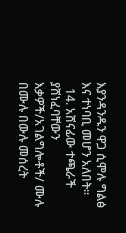እያንዳንዱን ዋጋ ሲሞሉ ግልፅ እና ተነባቢ መሆን አለበት፡፡
  14. አሸናፊው ተጫራች ያሸነፈባቸውን እቃዎች/አገልግሎቶች/ ሙሉ በሙሉ በውሉ መሰረት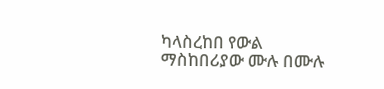ካላስረከበ የውል ማስከበሪያው ሙሉ በሙሉ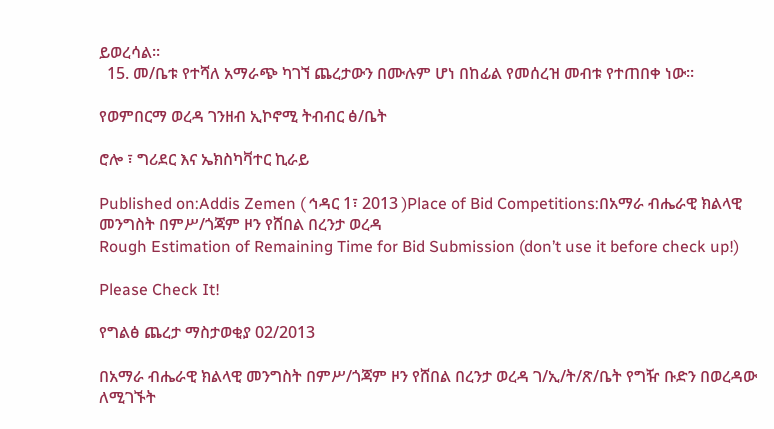ይወረሳል፡፡
  15. መ/ቤቱ የተሻለ አማራጭ ካገኘ ጨረታውን በሙሉም ሆነ በከፊል የመሰረዝ መብቱ የተጠበቀ ነው፡፡

የወምበርማ ወረዳ ገንዘብ ኢኮኖሚ ትብብር ፅ/ቤት

ሮሎ ፣ ግሪደር እና ኤክስካቫተር ኪራይ

Published on:Addis Zemen ( ኅዳር 1፣ 2013 )Place of Bid Competitions:በአማራ ብሔራዊ ክልላዊ መንግስት በምሥ/ጎጃም ዞን የሸበል በረንታ ወረዳ
Rough Estimation of Remaining Time for Bid Submission (don’t use it before check up!)

Please Check It!

የግልፅ ጨረታ ማስታወቂያ 02/2013

በአማራ ብሔራዊ ክልላዊ መንግስት በምሥ/ጎጃም ዞን የሸበል በረንታ ወረዳ ገ/ኢ/ት/ጽ/ቤት የግዥ ቡድን በወረዳው ለሚገኙት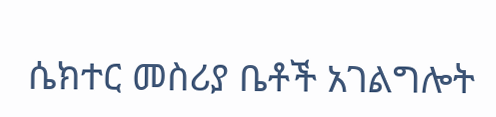ሴክተር መስሪያ ቤቶች አገልግሎት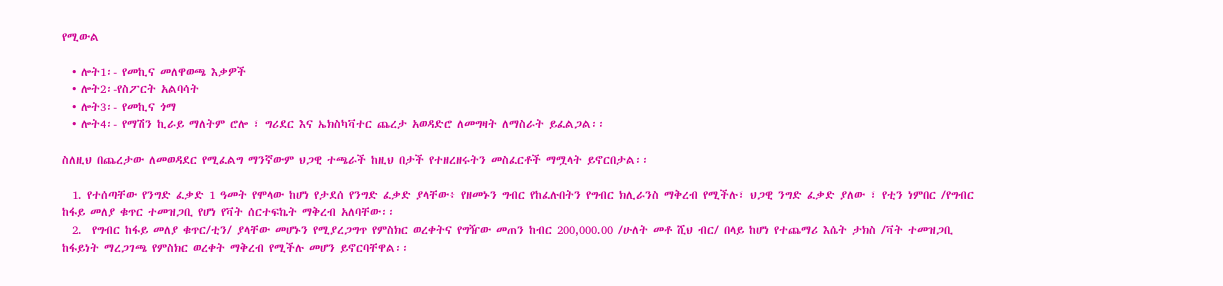የሚውል

  • ሎት1፡- የመኪና መለዋወጫ እቃዎች
  • ሎት2፡-የስፖርት አልባሳት
  • ሎት3፡- የመኪና ጎማ
  • ሎት4፡- የማሽን ኪራይ ማለትም ሮሎ ፣ ግሪደር እና ኤክስካቫተር ጨረታ አወዳድሮ ለመግዛት ለማስራት ይፈልጋል፡፡

ስለዚህ በጨረታው ለመወዳደር የሚፈልግ ማንኛውም ህጋዊ ተጫራች ከዚህ በታች የተዘረዘሩትን መስፈርቶች ማሟላት ይኖርበታል፡፡

  1. የተሰጣቸው የንግድ ፈቃድ 1 ዓመት የሞላው ከሆነ የታደሰ የንግድ ፈቃድ ያላቸው፥ የዘመኑን ግብር የከፈሉበትን የግብር ክሊራንስ ማቅረብ የሚችሉ፣ ህጋዊ ንግድ ፈቃድ ያለው ፣ የቲን ነምበር /የግብር ከፋይ መለያ ቁጥር ተመዝጋቢ የሆነ የቫት ሰርተፍኬት ማቅረብ አለባቸው፡፡
  2.  የግብር ከፋይ መለያ ቁጥር/ቲን/ ያላቸው መሆኑን የሚያረጋግጥ የምስክር ወረቀትና የግዥው መጠን ከብር 200,000.00 /ሁለት መቶ ሺህ ብር/ በላይ ከሆነ የተጨማሪ እሴት ታክስ /ቫት ተመዝጋቢ ከፋይነት ማረጋገጫ የምስክር ወረቀት ማቅረብ የሚችሉ መሆን ይኖርባቸዋል፡፡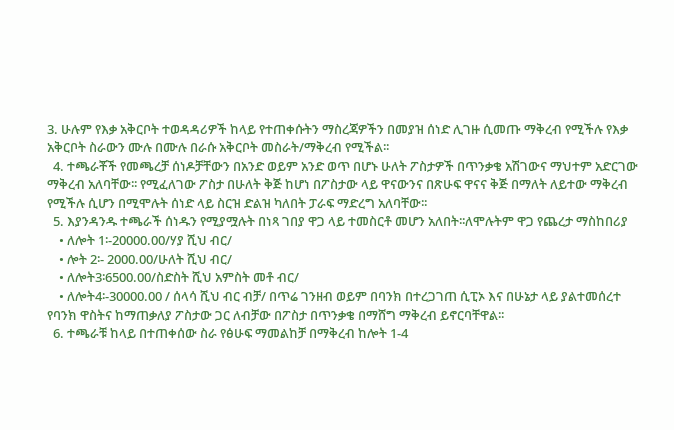3. ሁሉም የእቃ አቅርቦት ተወዳዳሪዎች ከላይ የተጠቀሱትን ማስረጃዎችን በመያዝ ሰነድ ሊገዙ ሲመጡ ማቅረብ የሚችሉ የእቃ አቅርቦት ስራውን ሙሉ በሙሉ በራሱ አቅርቦት መስራት/ማቅረብ የሚችል፡፡
  4. ተጫራቾች የመጫረቻ ሰነዶቻቸውን በአንድ ወይም አንድ ወጥ በሆኑ ሁለት ፖስታዎች በጥንቃቄ አሽገውና ማህተም አድርገው ማቅረብ አለባቸው፡፡ የሚፈለገው ፖስታ በሁለት ቅጅ ከሆነ በፖስታው ላይ ዋናውንና በጽሁፍ ዋናና ቅጅ በማለት ለይተው ማቅረብ የሚችሉ ሲሆን በሚሞሉት ሰነድ ላይ ስርዝ ድልዝ ካለበት ፓራፍ ማድረግ አለባቸው፡፡
  5. እያንዳንዱ ተጫራች ሰነዱን የሚያሟሉት በነጻ ገበያ ዋጋ ላይ ተመስርቶ መሆን አለበት፡፡ለሞሉትም ዋጋ የጨረታ ማስከበሪያ
    • ለሎት 1፡-20000.00/ሃያ ሺህ ብር/
    • ሎት 2፡- 2000.00/ሁለት ሺህ ብር/
    • ለሎት3፡6500.00/ስድስት ሺህ አምስት መቶ ብር/
    • ለሎት4፡-30000.00 / ሰላሳ ሺህ ብር ብቻ/ በጥሬ ገንዘብ ወይም በባንክ በተረጋገጠ ሲፒኦ እና በሁኔታ ላይ ያልተመሰረተ የባንክ ዋስትና ከማጠቃለያ ፖስታው ጋር ለብቻው በፖስታ በጥንቃቄ በማሸግ ማቅረብ ይኖርባቸዋል፡፡
  6. ተጫራቹ ከላይ በተጠቀሰው ስራ የፅሁፍ ማመልከቻ በማቅረብ ከሎት 1-4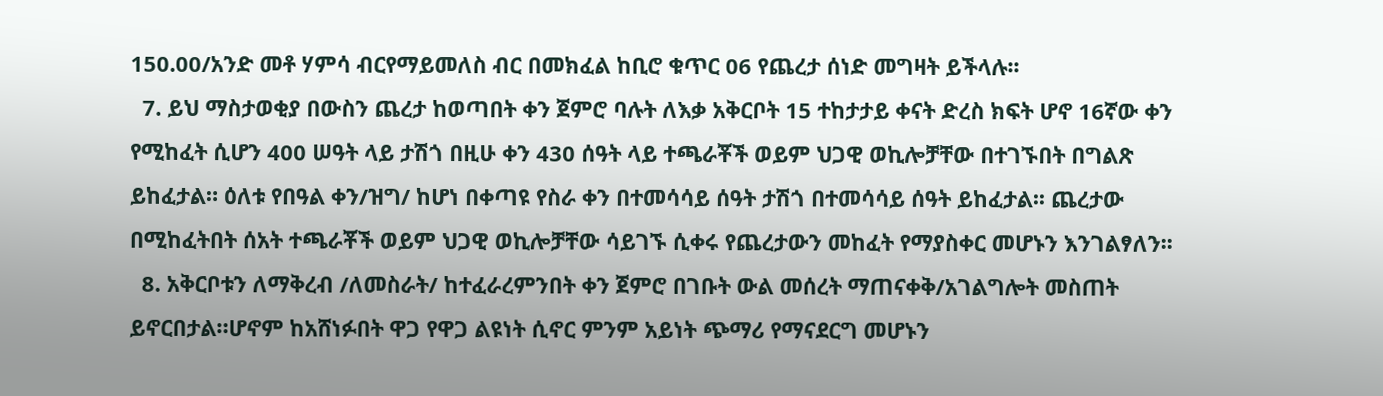150.00/አንድ መቶ ሃምሳ ብርየማይመለስ ብር በመክፈል ከቢሮ ቁጥር 06 የጨረታ ሰነድ መግዛት ይችላሉ፡፡
  7. ይህ ማስታወቂያ በውስን ጨረታ ከወጣበት ቀን ጀምሮ ባሉት ለእቃ አቅርቦት 15 ተከታታይ ቀናት ድረስ ክፍት ሆኖ 16ኛው ቀን የሚከፈት ሲሆን 400 ሠዓት ላይ ታሽጎ በዚሁ ቀን 430 ሰዓት ላይ ተጫራቾች ወይም ህጋዊ ወኪሎቻቸው በተገኙበት በግልጽ ይከፈታል። ዕለቱ የበዓል ቀን/ዝግ/ ከሆነ በቀጣዩ የስራ ቀን በተመሳሳይ ሰዓት ታሽጎ በተመሳሳይ ሰዓት ይከፈታል፡፡ ጨረታው በሚከፈትበት ሰአት ተጫራቾች ወይም ህጋዊ ወኪሎቻቸው ሳይገኙ ሲቀሩ የጨረታውን መከፈት የማያስቀር መሆኑን እንገልፃለን፡፡
  8. አቅርቦቱን ለማቅረብ /ለመስራት/ ከተፈራረምንበት ቀን ጀምሮ በገቡት ውል መሰረት ማጠናቀቅ/አገልግሎት መስጠት ይኖርበታል።ሆኖም ከአሸነፉበት ዋጋ የዋጋ ልዩነት ሲኖር ምንም አይነት ጭማሪ የማናደርግ መሆኑን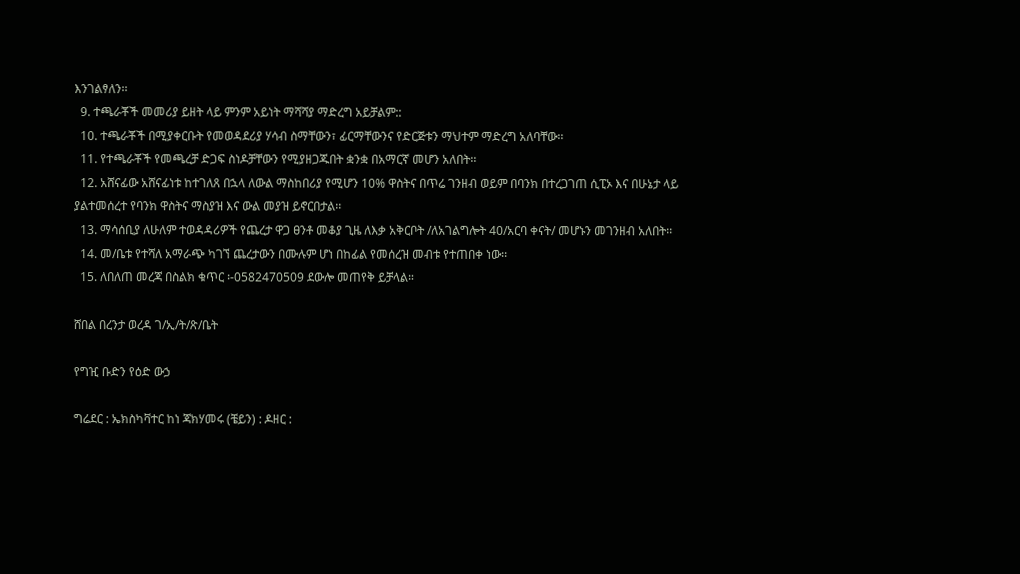እንገልፃለን፡፡
  9. ተጫራቾች መመሪያ ይዘት ላይ ምንም አይነት ማሻሻያ ማድረግ አይቻልም::
  10. ተጫራቾች በሚያቀርቡት የመወዳደሪያ ሃሳብ ስማቸውን፣ ፊርማቸውንና የድርጅቱን ማህተም ማድረግ አለባቸው፡፡
  11. የተጫራቾች የመጫረቻ ድጋፍ ስነዶቻቸውን የሚያዘጋጁበት ቋንቋ በአማርኛ መሆን አለበት፡፡
  12. አሸናፊው አሸናፊነቱ ከተገለጸ በኋላ ለውል ማስከበሪያ የሚሆን 10% ዋስትና በጥሬ ገንዘብ ወይም በባንክ በተረጋገጠ ሲፒኦ እና በሁኔታ ላይ ያልተመሰረተ የባንክ ዋስትና ማስያዝ እና ውል መያዝ ይኖርበታል፡፡
  13. ማሳሰቢያ ለሁለም ተወዳዳሪዎች የጨረታ ዋጋ ፀንቶ መቆያ ጊዜ ለእቃ አቅርቦት /ለአገልግሎት 40/አርባ ቀናት/ መሆኑን መገንዘብ አለበት፡፡
  14. መ/ቤቱ የተሻለ አማራጭ ካገኘ ጨረታውን በሙሉም ሆነ በከፊል የመሰረዝ መብቱ የተጠበቀ ነው፡፡
  15. ለበለጠ መረጃ በስልክ ቁጥር ፡-0582470509 ደውሎ መጠየቅ ይቻላል።

ሸበል በረንታ ወረዳ ገ/ኢ/ት/ጽ/ቤት

የግዢ ቡድን የዕድ ውኃ

ግሬደር : ኤክስካቫተር ከነ ጃክሃመሩ (ቼይን) : ዶዘር :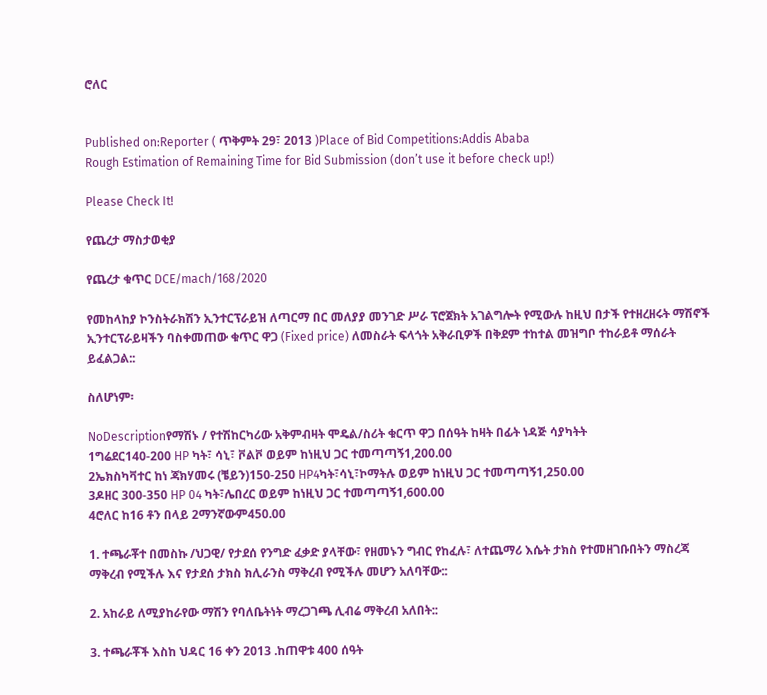ሮለር


Published on:Reporter ( ጥቅምት 29፣ 2013 )Place of Bid Competitions:Addis Ababa
Rough Estimation of Remaining Time for Bid Submission (don’t use it before check up!)

Please Check It!

የጨረታ ማስታወቂያ

የጨረታ ቁጥር DCE/mach/168/2020

የመከላከያ ኮንስትራክሽን ኢንተርፕራይዝ ለጣርማ በር መለያያ መንገድ ሥራ ፕሮጀክት አገልግሎት የሚውሉ ከዚህ በታች የተዘረዘሩት ማሽኖች ኢንተርፕራይዛችን ባስቀመጠው ቁጥር ዋጋ (Fixed price) ለመስራት ፍላጎት አቅራቢዎች በቅደም ተከተል መዝግቦ ተከራይቶ ማሰራት ይፈልጋል::

ስለሆነም፡

NoDescriptionየማሽኑ / የተሽከርካሪው አቅምብዛት ሞዴል/ስሪት ቁርጥ ዋጋ በሰዓት ከዛት በፊት ነዳጅ ሳያካትት
1ግሬደር140-200 HP ካት፣ ሳኒ፣ ቮልቮ ወይም ከነዚህ ጋር ተመጣጣኝ1,200.00
2ኤክስካቫተር ከነ ጃክሃመሩ (ቼይን)150-250 HP4ካት፣ሳኒ፣ኮማትሉ ወይም ከነዚህ ጋር ተመጣጣኝ1,250.00
3ዶዘር 300-350 HP 04 ካት፣ሌበረር ወይም ከነዚህ ጋር ተመጣጣኝ1,600.00
4ሮለር ከ16 ቶን በላይ 2ማንኛውም450.00

1. ተጫራቾተ በመስኩ /ህጋዊ/ የታደሰ የንግድ ፈቃድ ያላቸው፣ የዘመኑን ግብር የከፈሉ፣ ለተጨማሪ እሴት ታክስ የተመዘገቡበትን ማስረጃ ማቅረብ የሚችሉ እና የታደሰ ታክስ ክሊራንስ ማቅረብ የሚችሉ መሆን አለባቸው::

2. አከራይ ለሚያከራየው ማሽን የባለቤትነት ማረጋገጫ ሊብሬ ማቅረብ አለበት::

3. ተጫራቾች እስከ ህዳር 16 ቀን 2013 .ከጠዋቱ 400 ሰዓት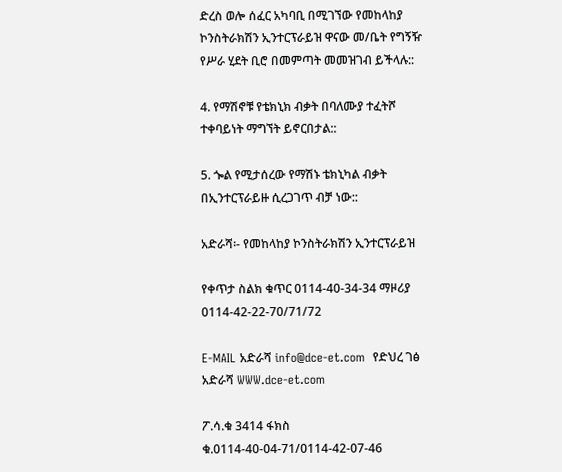ድረስ ወሎ ሰፈር አካባቢ በሚገኘው የመከላከያ ኮንስትራክሽን ኢንተርፕራይዝ ዋናው መ/ቤት የግኝዥ የሥራ ሂደት ቢሮ በመምጣት መመዝገብ ይችላሉ::

4. የማሽኖቹ የቴክኒክ ብቃት በባለሙያ ተፈትሾ ተቀባይነት ማግኘት ይኖርበታል::

5. ጐል የሚታሰረው የማሽኑ ቴክኒካል ብቃት በኢንተርፕራይዙ ሲረጋገጥ ብቻ ነው::

አድራሻ፡- የመከላከያ ኮንስትራክሽን ኢንተርፕራይዝ

የቀጥታ ስልክ ቁጥር 0114-40-34-34 ማዞሪያ 0114-42-22-70/71/72

E-MAIL አድራሻ info@dce-et.com  የድህረ ገፅ አድራሻ WWW.dce-et.com

ፖ.ሳ.ቁ 3414 ፋክስ ቁ.0114-40-04-71/0114-42-07-46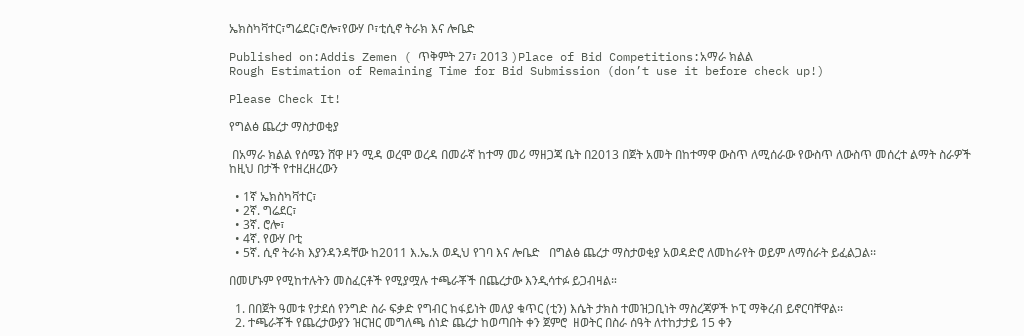ኤክስካቫተር፣ግሬደር፣ሮሎ፣የውሃ ቦ፣ቲሲኖ ትራክ እና ሎቤድ

Published on:Addis Zemen ( ጥቅምት 27፣ 2013 )Place of Bid Competitions:አማራ ክልል
Rough Estimation of Remaining Time for Bid Submission (don’t use it before check up!)

Please Check It!

የግልፅ ጨረታ ማስታወቂያ

 በአማራ ክልል የሰሜን ሸዋ ዞን ሚዳ ወረሞ ወረዳ በመራኛ ከተማ መሪ ማዘጋጃ ቤት በ2013 በጀት አመት በከተማዋ ውስጥ ለሚሰራው የውስጥ ለውስጥ መሰረተ ልማት ስራዎች ከዚህ በታች የተዘረዘረውን

  • 1ኛ ኤክስካቫተር፣
  • 2ኛ. ግሬደር፣
  • 3ኛ. ሮሎ፣
  • 4ኛ. የውሃ ቦቲ
  • 5ኛ. ሲኖ ትራክ እያንዳንዳቸው ከ2011 እ.ኤ.አ ወዲህ የገባ እና ሎቤድ   በግልፅ ጨረታ ማስታወቂያ አወዳድሮ ለመከራየት ወይም ለማሰራት ይፈልጋል፡፡

በመሆኑም የሚከተሉትን መስፈርቶች የሚያሟሉ ተጫራቾች በጨረታው እንዲሳተፉ ይጋብዛል።

  1. በበጀት ዓመቱ የታደሰ የንግድ ስራ ፍቃድ የግብር ከፋይነት መለያ ቁጥር (ቲን) እሴት ታክስ ተመዝጋቢነት ማስረጃዎች ኮፒ ማቅረብ ይኖርባቸዋል፡፡
  2. ተጫራቾች የጨረታውያን ዝርዝር መግለጫ ሰነድ ጨረታ ከወጣበት ቀን ጀምሮ  ዘወትር በስራ ሰዓት ለተከታታይ 15 ቀን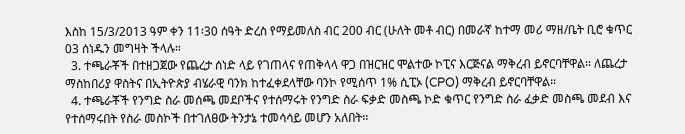እስከ 15/3/2013 ዓም ቀን 11፡30 ሰዓት ድረስ የማይመለስ ብር 200 ብር (ሁለት መቶ ብር) በመራኛ ከተማ መሪ ማዘ/ቤት ቢሮ ቁጥር 03 ሰነዱን መግዛት ችላሉ።
  3. ተጫራቾች በተዘጋጀው የጨረታ ሰነድ ላይ የገጠላና የጠቅላላ ዋጋ በዝርዝር ሞልተው ኮፒና እርጅናል ማቅረብ ይኖርባቸዋል፡፡ ለጨረታ ማስከበሪያ ዋስትና በኢትዮጵያ ብሄራዊ ባንክ ከተፈቀደላቸው ባንኮ የሚሰጥ 1% ሲፒኦ (CPO) ማቅረብ ይኖርባቸዋል፡፡
  4. ተጫራቾች የንግድ ስራ መሰጫ መደቦችና የተሰማሩት የንግድ ስራ ፍቃድ መስጫ ኮድ ቁጥር የንግድ ስራ ፈቃድ መስጫ መደብ እና የተሰማሩበት የስራ መስኮች በተገለፀው ትንታኔ ተመሳሳይ መሆን አለበት፡፡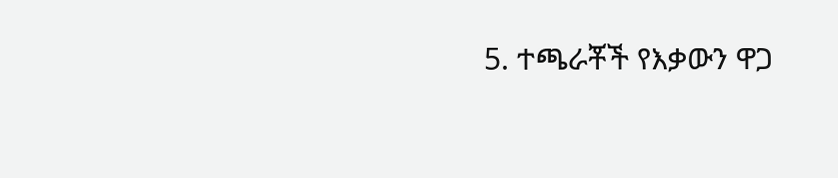5. ተጫራቾች የእቃውን ዋጋ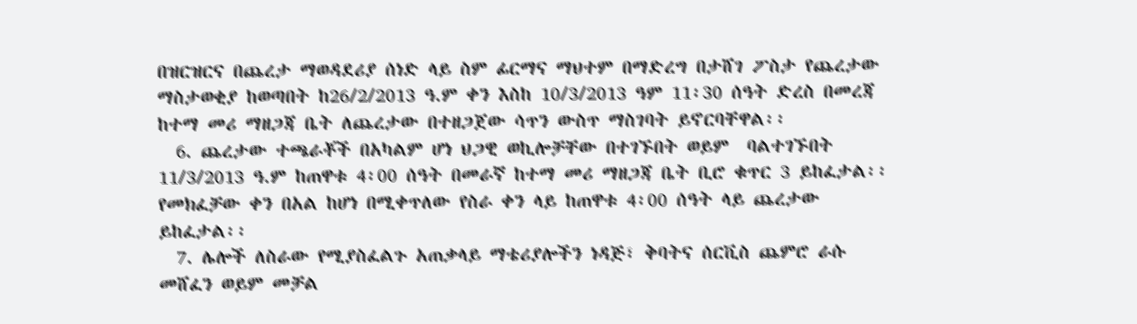በዝርዝርና በጨረታ ማወዳደሪያ ሰነድ ላይ ስም ፊርማና ማህተም በማድረግ በታሸገ ፖስታ የጨረታው ማስታወቂያ ከወጣበት ከ26/2/2013 ዓ.ም ቀን እስከ 10/3/2013 ዓም 11፡30 ሰዓት ድረስ በመረጃ ከተማ መሪ ማዘጋጃ ቤት ለጨረታው በተዘጋጀው ሳጥን ውስጥ ማስገባት ይኖርባቸዋል፡፡
  6. ጨረታው ተጫራቾች በአካልም ሆነ ህጋዊ ወኪሎቻቸው በተገኙበት ወይም  ባልተገኙበት 11/3/2013 ዓ.ም ከጠዋቱ 4፡00 ሰዓት በመራኛ ከተማ መሪ ማዘጋጃ ቤት ቢሮ ቁጥር 3 ይከፈታል፡፡ የመክፈቻው ቀን በአል ከሆነ በሚቀጥለው የስራ ቀን ላይ ከጠዋቱ 4፡00 ሰዓት ላይ ጨረታው ይከፈታል፡፡
  7. ሌሎች ለስራው የሚያስፈልጉ አጠቃላይ ማቴሪያሎችን ነዳጅ፣ ቅባትና ሰርቪስ ጨምሮ ራሱ መሸፈን ወይም መቻል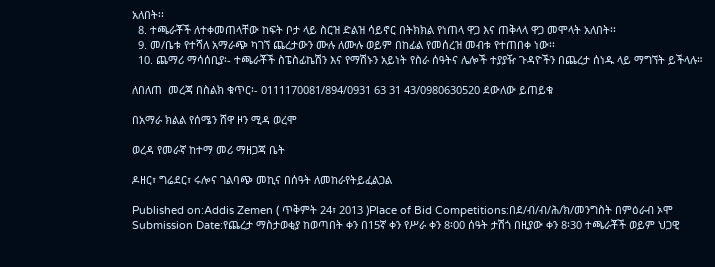አለበት፡፡
  8. ተጫራቾች ለተቀመጠላቸው ከፍት ቦታ ላይ ስርዝ ድልዝ ሳይኖር በትክክል የነጠላ ዋጋ እና ጠቅላላ ዋጋ መሞላት አለበት፡፡
  9. መ/ቤቱ የተሻለ አማራጭ ካገኘ ጨረታውን ሙሉ ለሙሉ ወይም በከፊል የመሰረዝ መብቱ የተጠበቀ ነው፡፡
  10. ጨማሪ ማሳሰቢያ፡- ተጫራቾች ስፔስፊኬሽን እና የማሽኑን አይነት የስራ ሰዓትና ሌሎች ተያያዥ ጉዳዮችን በጨረታ ሰነዱ ላይ ማግኘት ይችላሉ።

ለበለጠ  መረጃ በስልክ ቁጥር፡- 0111170081/894/0931 63 31 43/0980630520 ደውለው ይጠይቁ

በአማራ ክልል የሰሜን ሸዋ ዞን ሚዳ ወረሞ

ወረዳ የመራኛ ከተማ መሪ ማዘጋጃ ቤት

ዶዘር፣ ግሬደር፣ ሩሎና ገልባጭ መኪና በሰዓት ለመከራየትይፈልጋል

Published on:Addis Zemen ( ጥቅምት 24፣ 2013 )Place of Bid Competitions:በደ/ብ/ብ/ሕ/ክ/መንግስት በምዕራብ ኦሞ
Submission Date:የጨረታ ማስታወቂያ ከወጣበት ቀን በ15ኛ ቀን የሥራ ቀን 8፡00 ሰዓት ታሽጎ በዚያው ቀን 8፡30 ተጫራቾች ወይም ህጋዊ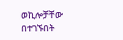ወኪሎቻቸው በተገኙበት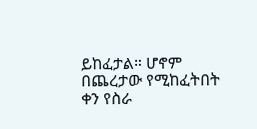ይከፈታል። ሆኖም በጨረታው የሚከፈትበት ቀን የስራ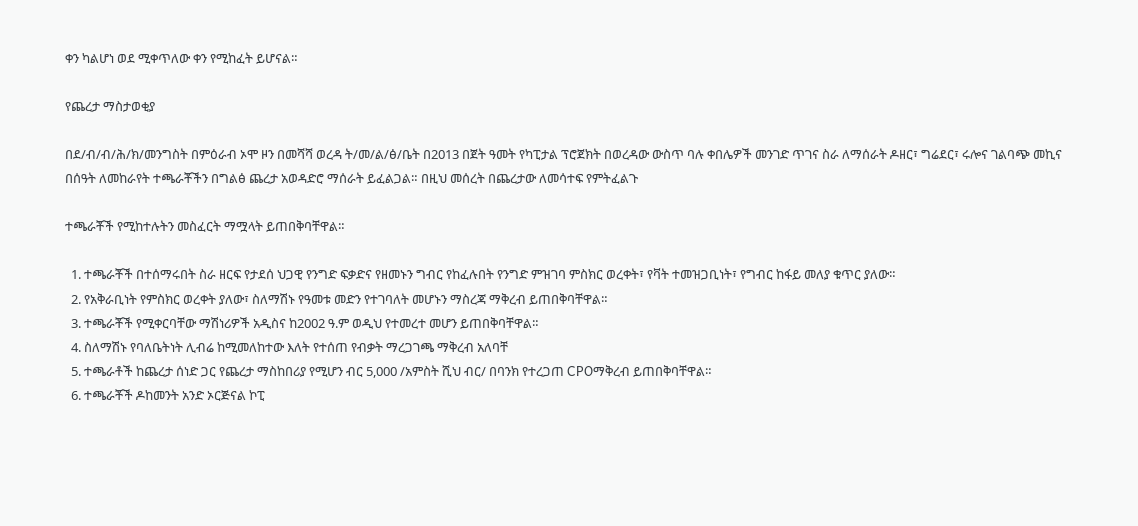ቀን ካልሆነ ወደ ሚቀጥለው ቀን የሚከፈት ይሆናል።

የጨረታ ማስታወቂያ

በደ/ብ/ብ/ሕ/ክ/መንግስት በምዕራብ ኦሞ ዞን በመሻሻ ወረዳ ት/መ/ል/ፅ/ቤት በ2013 በጀት ዓመት የካፒታል ፕሮጀክት በወረዳው ውስጥ ባሉ ቀበሌዎች መንገድ ጥገና ስራ ለማሰራት ዶዘር፣ ግሬደር፣ ሩሎና ገልባጭ መኪና በሰዓት ለመከራየት ተጫራቾችን በግልፅ ጨረታ አወዳድሮ ማሰራት ይፈልጋል። በዚህ መሰረት በጨረታው ለመሳተፍ የምትፈልጉ

ተጫራቾች የሚከተሉትን መስፈርት ማሟላት ይጠበቅባቸዋል።

  1. ተጫራቾች በተሰማሩበት ስራ ዘርፍ የታደሰ ህጋዊ የንግድ ፍቃድና የዘመኑን ግብር የከፈሉበት የንግድ ምዝገባ ምስክር ወረቀት፣ የቫት ተመዝጋቢነት፣ የግብር ከፋይ መለያ ቁጥር ያለው።
  2. የአቅራቢነት የምስክር ወረቀት ያለው፣ ስለማሽኑ የዓመቱ መድን የተገባለት መሆኑን ማስረጃ ማቅረብ ይጠበቅባቸዋል።
  3. ተጫራቾች የሚቀርባቸው ማሽነሪዎች አዲስና ከ2002 ዓ.ም ወዲህ የተመረተ መሆን ይጠበቅባቸዋል።
  4. ስለማሽኑ የባለቤትነት ሊብሬ ከሚመለከተው እለት የተሰጠ የብቃት ማረጋገጫ ማቅረብ አለባቸ
  5. ተጫራቶች ከጨረታ ሰነድ ጋር የጨረታ ማስከበሪያ የሚሆን ብር 5,000 /አምስት ሺህ ብር/ በባንክ የተረጋጠ CPOማቅረብ ይጠበቅባቸዋል።
  6. ተጫራቾች ዶከመንት አንድ ኦርጅናል ኮፒ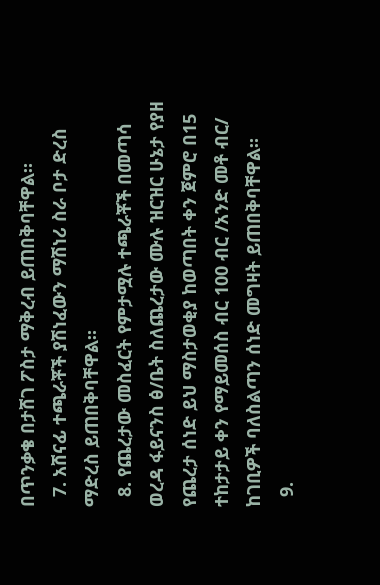በጥንቃቄ በታሸገ ፖስታ ማቅረብ ይጠበቅባቸዋል።
  7. አሸናፊ ተጫራቾች ያሽነፈውን ማሽነሪ ስራ ቦታ ድረስ ማድረስ ይጠበቅባቸዋል።
  8. የጨረታው መስፈርት የምታሟሉ ተጫራቾች በመጣሳ ወረዳ ፋይናንስ ፅ/ቤት ስለጨረታው ሙሉ ዝርዝር ሁኔታ የያዘ የጨረታ ሰነድ ይህ ማስታወቂያ ከወጣበት ቀን ጀምሮ በ15 ተከታታይ ቀን የማይመሰስ ብር 100 ብር /አንድ መቶ ብር/ ከገቢዎች ባለስልጣን ሰነድ መግዛት ይጠበቅባቸዋል።
  9.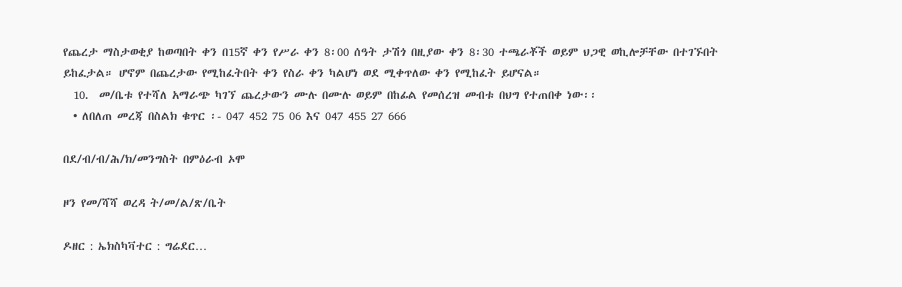የጨረታ ማስታወቂያ ከወጣበት ቀን በ15ኛ ቀን የሥራ ቀን 8፡00 ሰዓት ታሽጎ በዚያው ቀን 8፡30 ተጫራቾች ወይም ህጋዊ ወኪሎቻቸው በተገኙበት ይከፈታል። ሆኖም በጨረታው የሚከፈትበት ቀን የስራ ቀን ካልሆነ ወደ ሚቀጥለው ቀን የሚከፈት ይሆናል።
  10.  መ/ቤቱ የተሻለ አማራጭ ካገኘ ጨረታውን ሙሉ በሙሉ ወይም በከፊል የመሰረዝ መብቱ በህግ የተጠበቀ ነው፡፡
  • ለበለጠ መረጃ በስልክ ቁጥር ፡- 047 452 75 06 እና 047 455 27 666

በደ/ብ/ብ/ሕ/ክ/መንግስት በምዕራብ ኦሞ

ዞን የመ/ሻሻ ወረዳ ት/መ/ል/ጽ/ቤት

ዶዘር : ኤክስካቫተር : ግሬደር…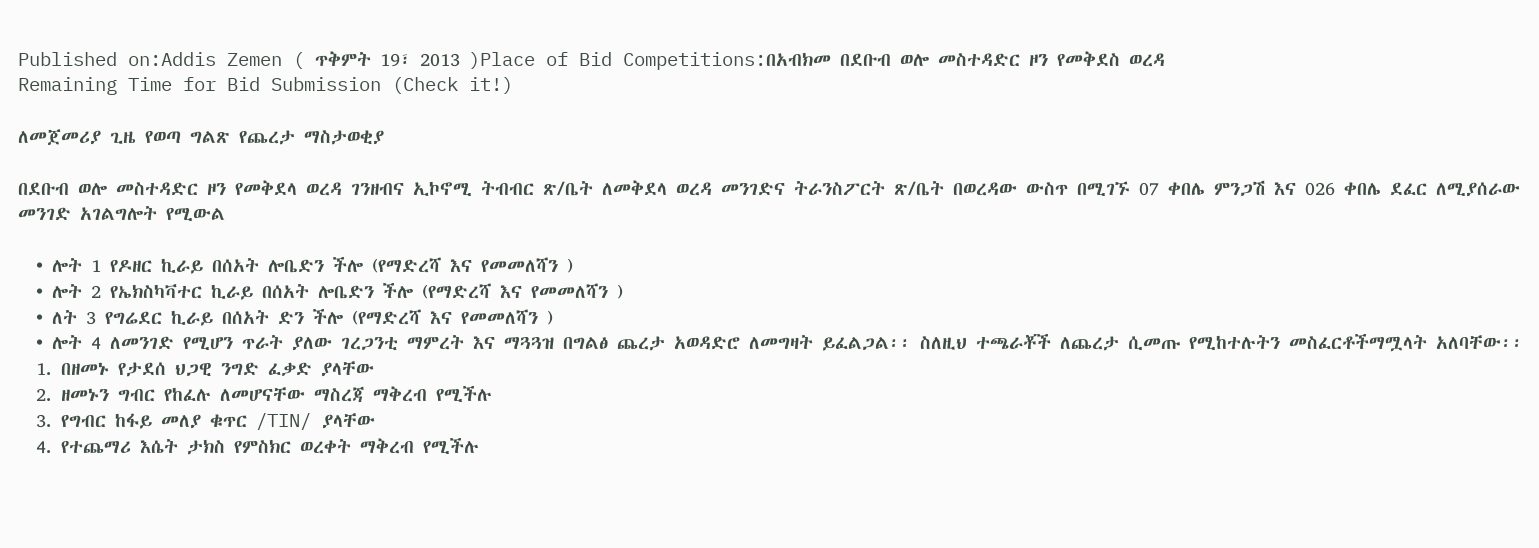Published on:Addis Zemen ( ጥቅምት 19፣ 2013 )Place of Bid Competitions:በአብክመ በደቡብ ወሎ መስተዳድር ዞን የመቅደስ ወረዳ
Remaining Time for Bid Submission (Check it!)

ለመጀመሪያ ጊዜ የወጣ ግልጽ የጨረታ ማስታወቂያ

በደቡብ ወሎ መስተዳድር ዞን የመቅደላ ወረዳ ገንዘብና ኢኮኖሚ ትብብር ጽ/ቤት ለመቅደላ ወረዳ መንገድና ትራንስፖርት ጽ/ቤት በወረዳው ውስጥ በሚገኙ 07 ቀበሌ ምንጋሽ እና 026 ቀበሌ ደፈር ለሚያሰራው መንገድ አገልግሎት የሚውል

  • ሎት 1 የዶዘር ኪራይ በሰአት ሎቤድን ችሎ (የማድረሻ እና የመመለሻን )
  • ሎት 2 የኤክስካቫተር ኪራይ በሰአት ሎቤድን ችሎ (የማድረሻ እና የመመለሻን )
  • ለት 3 የግሬደር ኪራይ በሰአት ድን ችሎ (የማድረሻ እና የመመለሻን )
  • ሎት 4 ለመንገድ የሚሆን ጥራት ያለው ገረጋንቲ ማምረት እና ማጓጓዝ በግልፅ ጨረታ አወዳድሮ ለመግዛት ይፈልጋል፡፡ ስለዚህ ተጫራቾች ለጨረታ ሲመጡ የሚከተሉትን መስፈርቶችማሟላት አለባቸው፡፡
  1. በዘመኑ የታደሰ ህጋዊ ንግድ ፈቃድ ያላቸው
  2. ዘመኑን ግብር የከፈሉ ለመሆናቸው ማስረጃ ማቅረብ የሚችሉ
  3. የግብር ከፋይ መለያ ቁጥር /TIN/ ያላቸው
  4. የተጨማሪ እሴት ታክስ የምስክር ወረቀት ማቅረብ የሚችሉ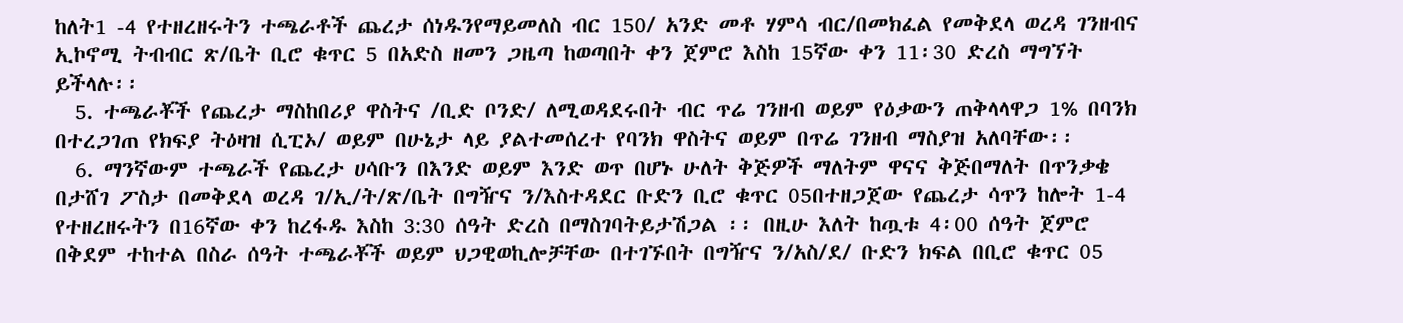ከለት1 -4 የተዘረዘሩትን ተጫራቶች ጨረታ ሰነዱንየማይመለስ ብር 150/ አንድ መቶ ሃምሳ ብር/በመክፈል የመቅደላ ወረዳ ገንዘብና ኢኮኖሚ ትብብር ጽ/ቤት ቢሮ ቁጥር 5 በአድስ ዘመን ጋዜጣ ከወጣበት ቀን ጀምሮ እስከ 15ኛው ቀን 11፡30 ድረስ ማግኘት ይችላሉ፡፡
  5. ተጫራቾች የጨረታ ማስከበሪያ ዋስትና /ቢድ ቦንድ/ ለሚወዳደሩበት ብር ጥሬ ገንዘብ ወይም የዕቃውን ጠቅላላዋጋ 1% በባንክ በተረጋገጠ የክፍያ ትዕዛዝ ሲፒኦ/ ወይም በሁኔታ ላይ ያልተመሰረተ የባንክ ዋስትና ወይም በጥሬ ገንዘብ ማስያዝ አለባቸው፡፡
  6. ማንኛውም ተጫራች የጨረታ ሀሳቡን በእንድ ወይም እንድ ወጥ በሆኑ ሁለት ቅጅዎች ማለትም ዋናና ቅጅበማለት በጥንቃቄ በታሸገ ፖስታ በመቅደላ ወረዳ ገ/ኢ/ት/ጽ/ቤት በግዥና ን/እስተዳደር ቡድን ቢሮ ቁጥር 05በተዘጋጀው የጨረታ ሳጥን ከሎት 1-4 የተዘረዘሩትን በ16ኛው ቀን ከረፋዱ እስከ 3:30 ሰዓት ድረስ በማስገባትይታሽጋል ፡፡ በዚሁ እለት ከጧቱ 4፡00 ሰዓት ጀምሮ በቅደም ተከተል በስራ ሰዓት ተጫራቾች ወይም ህጋዊወኪሎቻቸው በተገኙበት በግዥና ን/አስ/ደ/ ቡድን ክፍል በቢሮ ቁጥር 05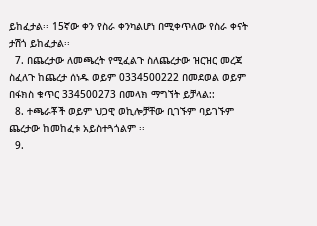ይከፈታል፡፡ 15ኛው ቀን የስራ ቀንካልሆነ በሚቀጥለው የስራ ቀናት ታሽጎ ይከፈታል፡፡
  7. በጨረታው ለመጫረት የሚፈልጉ ስለጨረታው ዝርዝር መረጃ ስፈለጉ ከጨረታ ሰነዱ ወይም 0334500222 በመደወል ወይም በፋክስ ቁጥር 334500273 በመላክ ማግኘት ይቻላል::
  8. ተጫራቾች ወይም ህጋዊ ወኪሎቻቸው ቢገኙም ባይገኙም ጨረታው ከመከፈቱ አይስተጓጎልም ፡፡
  9.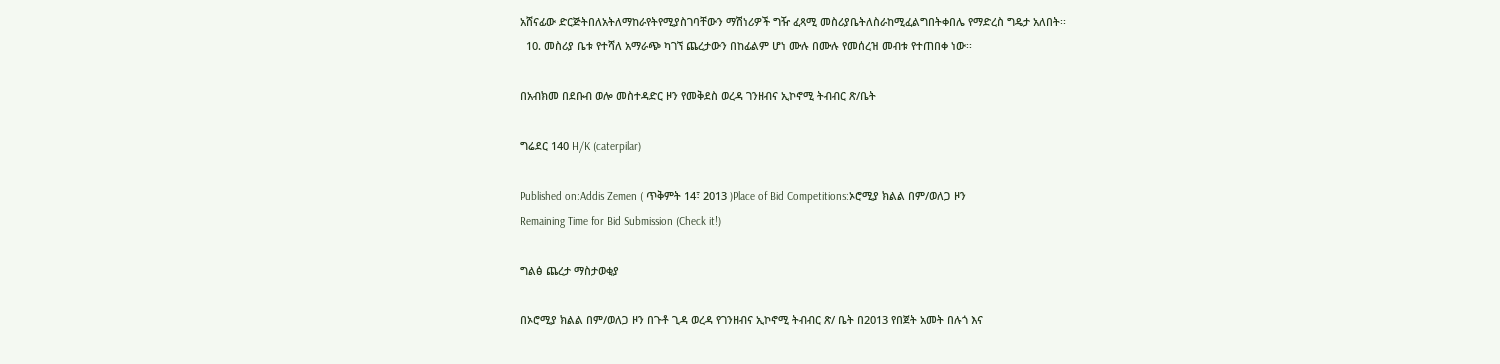አሸናፊው ድርጅትበለአትለማከራየትየሚያስገባቸውን ማሽነሪዎች ግዥ ፈጻሚ መስሪያቤትለስራከሚፈልግበትቀበሌ የማድረስ ግዴታ አለበት፡፡
  10. መስሪያ ቤቱ የተሻለ አማራጭ ካገኘ ጨረታውን በከፊልም ሆነ ሙሉ በሙሉ የመሰረዝ መብቱ የተጠበቀ ነው፡፡

በአብክመ በደቡብ ወሎ መስተዳድር ዞን የመቅደስ ወረዳ ገንዘብና ኢኮኖሚ ትብብር ጽ/ቤት

ግሬደር 140 H/K (caterpilar)

Published on:Addis Zemen ( ጥቅምት 14፣ 2013 )Place of Bid Competitions:ኦሮሚያ ክልል በም/ወለጋ ዞን
Remaining Time for Bid Submission (Check it!)

ግልፅ ጨረታ ማስታወቂያ

በኦሮሚያ ክልል በም/ወለጋ ዞን በጉቶ ጊዳ ወረዳ የገንዘብና ኢኮኖሚ ትብብር ጽ/ ቤት በ2013 የበጀት አመት በሉጎ እና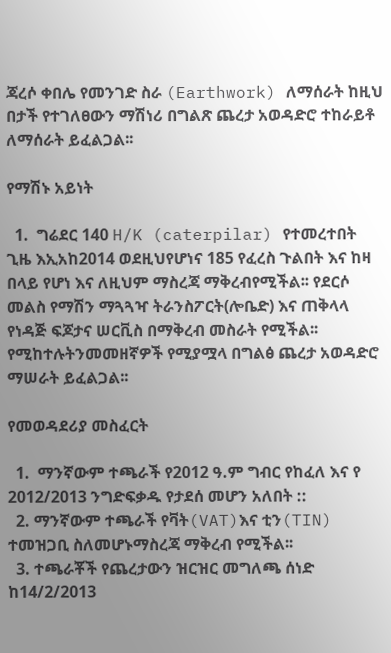ጃረሶ ቀበሌ የመንገድ ስራ (Earthwork) ለማሰራት ከዚህ በታች የተገለፀውን ማሽነሪ በግልጽ ጨረታ አወዳድሮ ተከራይቶ ለማሰራት ይፈልጋል፡፡

የማሽኑ አይነት

  1.  ግሬደር 140 H/K (caterpilar) የተመረተበት ጊዜ እኢአከ2014 ወደዚህየሆነና 185 የፈረስ ጉልበት እና ከዛ በላይ የሆነ እና ለዚህም ማስረጃ ማቅረብየሚችል፡፡ የደርሶ መልስ የማሽን ማጓጓዣ ትራንስፖርት(ሎቤድ) እና ጠቅላላ የነዳጅ ፍጆታና ሠርቪስ በማቅረብ መስራት የሚችል፡፡ የሚከተሉትንመመዘኛዎች የሚያሟላ በግልፅ ጨረታ አወዳድሮ ማሠራት ይፈልጋል፡፡

የመወዳደሪያ መስፈርት

  1.  ማንኛውም ተጫራች የ2012 ዓ.ም ግብር የከፈለ እና የ 2012/2013 ንግድፍቃዱ የታደሰ መሆን አለበት ::
  2. ማንኛውም ተጫራች የቫት(VAT)እና ቲን(TIN) ተመዝጋቢ ስለመሆኑማስረጃ ማቅረብ የሚችል፡፡
  3. ተጫራቾች የጨረታውን ዝርዝር መግለጫ ሰነድ ከ14/2/2013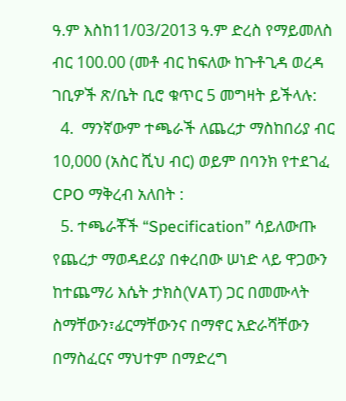ዓ.ም እስከ11/03/2013 ዓ.ም ድረስ የማይመለስ ብር 100.00 (መቶ ብር ከፍለው ከጉቶጊዳ ወረዳ ገቢዎች ጽ/ቤት ቢሮ ቁጥር 5 መግዛት ይችላሉ:
  4.  ማንኛውም ተጫራች ለጨረታ ማስከበሪያ ብር 10,000 (አስር ሺህ ብር) ወይም በባንክ የተደገፈ CPO ማቅረብ አለበት :
  5. ተጫራቾች “Specification” ሳይለውጡ የጨረታ ማወዳደሪያ በቀረበው ሠነድ ላይ ዋጋውን ከተጨማሪ እሴት ታክስ(VAT) ጋር በመሙላት ስማቸውን፣ፊርማቸውንና በማኖር አድራሻቸውን በማስፈርና ማህተም በማድረግ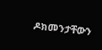ዶክመንታቸውን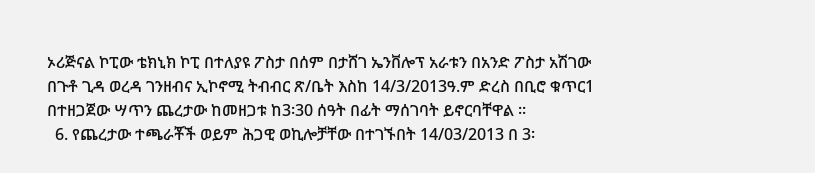ኦሪጅናል ኮፒው ቴክኒክ ኮፒ በተለያዩ ፖስታ በሰም በታሸገ ኤንቨሎፕ አራቱን በአንድ ፖስታ አሽገው በጉቶ ጊዳ ወረዳ ገንዘብና ኢኮኖሚ ትብብር ጽ/ቤት እስከ 14/3/2013ዓ.ም ድረስ በቢሮ ቁጥር1 በተዘጋጀው ሣጥን ጨረታው ከመዘጋቱ ከ3፡30 ሰዓት በፊት ማሰገባት ይኖርባቸዋል ፡፡
  6. የጨረታው ተጫራቾች ወይም ሕጋዊ ወኪሎቻቸው በተገኙበት 14/03/2013 በ 3፡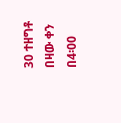30 ተዘግቶ በዛው ቀን በ4፡00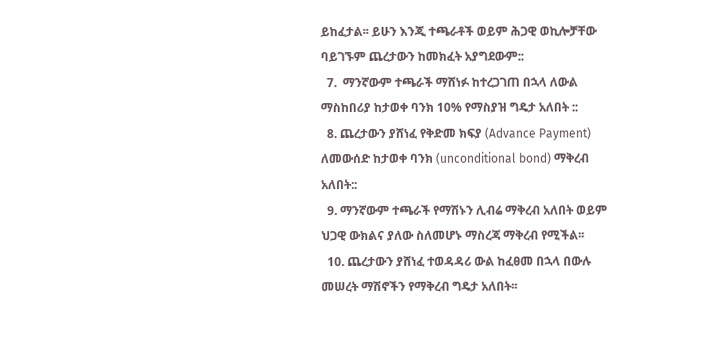ይከፈታል፡፡ ይሁን እንጂ ተጫራቶች ወይም ሕጋዊ ወኪሎቻቸው ባይገኙም ጨረታውን ከመክፈት አያግደውም::
  7.  ማንኛውም ተጫራች ማሸነፉ ከተረጋገጠ በኋላ ለውል ማስከበሪያ ከታወቀ ባንክ 10% የማስያዝ ግዴታ አለበት ::
  8. ጨረታውን ያሸነፈ የቅድመ ክፍያ (Advance Payment) ለመውሰድ ከታወቀ ባንክ (unconditional bond) ማቅረብ አለበት::
  9. ማንኛውም ተጫራች የማሽኑን ሊብሬ ማቅረብ አለበት ወይም ህጋዊ ውክልና ያለው ስለመሆኑ ማስረጃ ማቅረብ የሚችል፡፡
  10. ጨረታውን ያሸነፈ ተወዳዳሪ ውል ከፈፀመ በኋላ በውሉ መሠረት ማሽኖችን የማቅረብ ግዴታ አለበት፡፡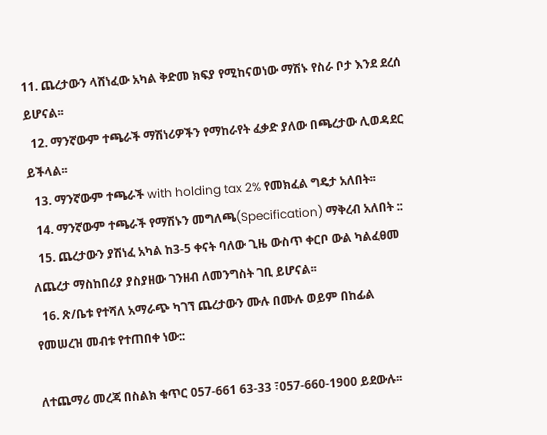11. ጨረታውን ላሸነፈው አካል ቅድመ ክፍያ የሚከናወነው ማሽኑ የስራ ቦታ እንደ ደረሰ ይሆናል፡፡
  12. ማንኛውም ተጫራች ማሽነሪዎችን የማከራየት ፈቃድ ያለው በጫረታው ሊወዳደር ይችላል፡፡
  13. ማንኛውም ተጫራች with holding tax 2% የመክፈል ግዴታ አለበት፡፡
  14. ማንኛውም ተጫራች የማሽኑን መግለጫ(Specification) ማቅረብ አለበት ::
  15. ጨረታውን ያሽነፈ አካል ከ3-5 ቀናት ባለው ጊዜ ውስጥ ቀርቦ ውል ካልፈፀመ ለጨረታ ማስከበሪያ ያስያዘው ገንዘብ ለመንግስት ገቢ ይሆናል፡፡
  16. ጽ/ቤቱ የተሻለ አማራጭ ካገኘ ጨረታውን ሙሉ በሙሉ ወይም በከፊል የመሠረዝ መብቱ የተጠበቀ ነው::

ለተጨማሪ መረጃ በስልክ ቁጥር 057-661 63-33 ፣057-660-1900 ይደውሉ፡፡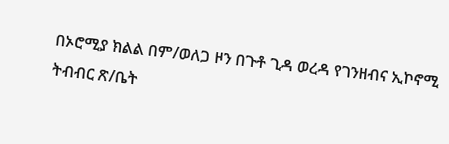በኦሮሚያ ክልል በም/ወለጋ ዞን በጉቶ ጊዳ ወረዳ የገንዘብና ኢኮኖሚ ትብብር ጽ/ቤት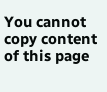You cannot copy content of this page